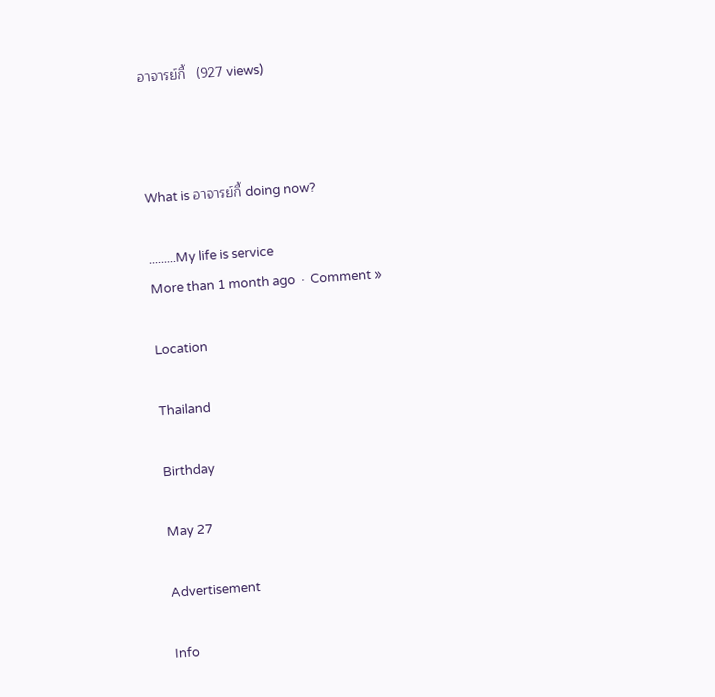อาจารย์กี้   (927 views)



What is อาจารย์กี้ doing now?

.........My life is service
More than 1 month ago  ·  Comment »

Location

Thailand

Birthday

May 27

Advertisement

Info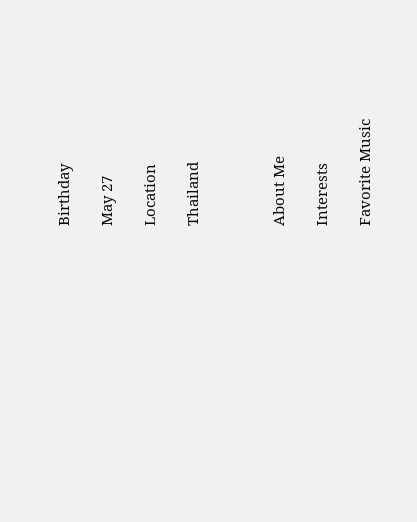Birthday

May 27

Location

Thailand



About Me

Interests

Favorite Music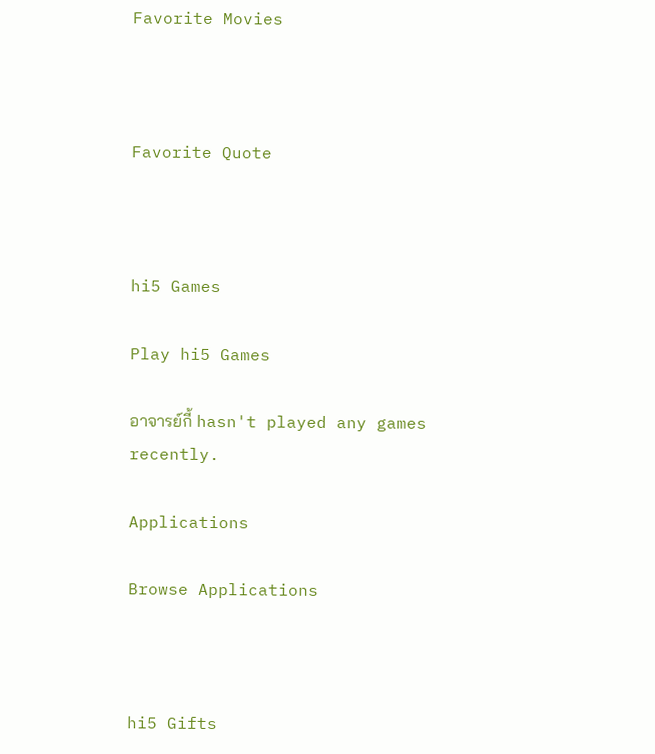Favorite Movies



Favorite Quote



hi5 Games

Play hi5 Games

อาจารย์กี้ hasn't played any games recently.

Applications

Browse Applications



hi5 Gifts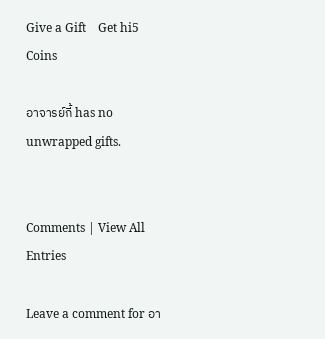Give a Gift    Get hi5 Coins

อาจารย์กี้ has no unwrapped gifts.


Comments | View All Entries

Leave a comment for อา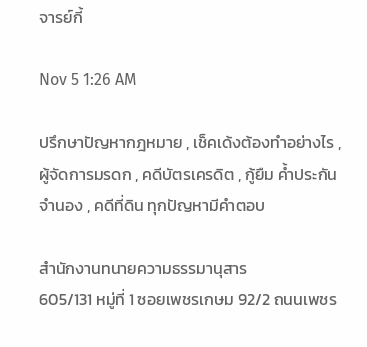จารย์กี้

Nov 5 1:26 AM

ปรึกษาปัญหากฎหมาย , เช็คเด้งต้องทำอย่างไร , ผู้จัดการมรดก , คดีบัตรเครดิต , กู้ยืม ค้ำประกัน จำนอง , คดีที่ดิน ทุกปัญหามีคำตอบ

สำนักงานทนายความธรรมานุสาร
605/131 หมู่ที่ 1 ซอยเพชรเกษม 92/2 ถนนเพชร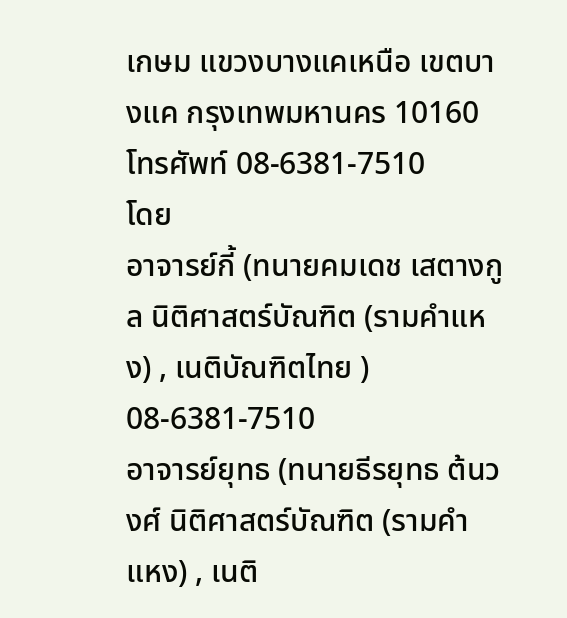เกษม แขวงบางแคเหนือ เขตบางแค กรุงเทพมหานคร 10160
โทรศัพท์ 08-6381-7510
โดย
อาจารย์กี้ (ทนายคมเดช เสตางกูล นิติศาสตร์บัณฑิต (รามคำแหง) , เนติบัณฑิตไทย ) 08-6381-7510
อาจารย์ยุทธ (ทนายธีรยุทธ ต้นวงศ์ นิติศาสตร์บัณฑิต (รามคำแหง) , เนติ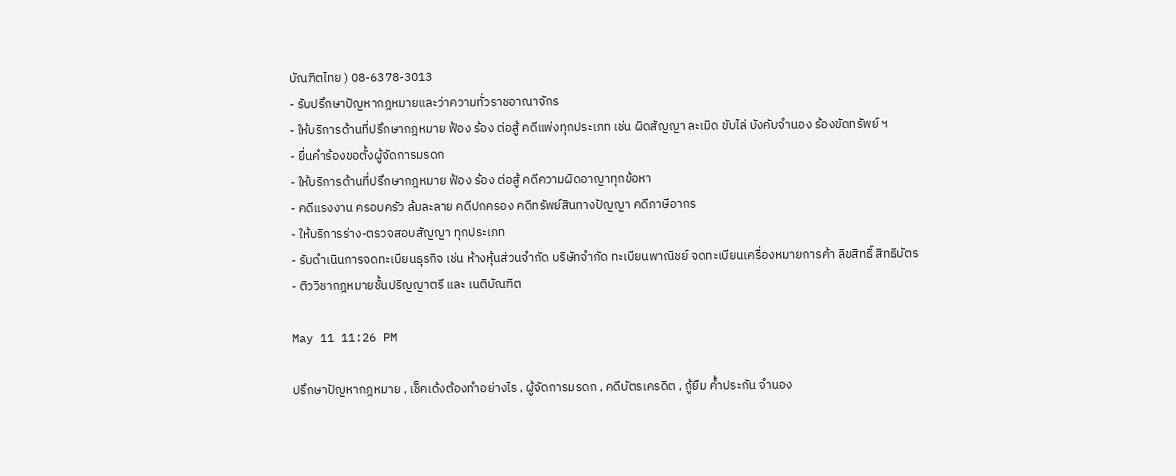บัณฑิตไทย ) 08-6378-3013
- รับปรึกษาปัญหากฎหมายและว่าความทั่วราชอาณาจักร
- ให้บริการด้านที่ปรึกษากฎหมาย ฟ้อง ร้อง ต่อสู้ คดีแพ่งทุกประเภท เช่น ผิดสัญญา ละเมิด ขับไล่ บังคับจำนอง ร้องขัดทรัพย์ ฯ
- ยื่นคำร้องขอตั้งผู้จัดการมรดก
- ให้บริการด้านที่ปรึกษากฎหมาย ฟ้อง ร้อง ต่อสู้ คดีความผิดอาญาทุกข้อหา
- คดีแรงงาน ครอบครัว ล้มละลาย คดีปกครอง คดีทรัพย์สินทางปัญญา คดีภาษีอากร
- ให้บริการร่าง-ตรวจสอบสัญญา ทุกประเภท
- รับดำเนินการจดทะเบียนธุรกิจ เช่น ห้างหุ้นส่วนจำกัด บริษัทจำกัด ทะเบียนพาณิชย์ จดทะเบียนเครื่องหมายการค้า ลิขสิทธิ์ สิทธิบัตร
- ติววิชากฎหมายชั้นปริญญาตรี และ เนติบัณฑิต

May 11 11:26 PM

ปรึกษาปัญหากฎหมาย , เช็คเด้งต้องทำอย่างไร , ผู้จัดการมรดก , คดีบัตรเครดิต , กู้ยืม ค้ำประกัน จำนอง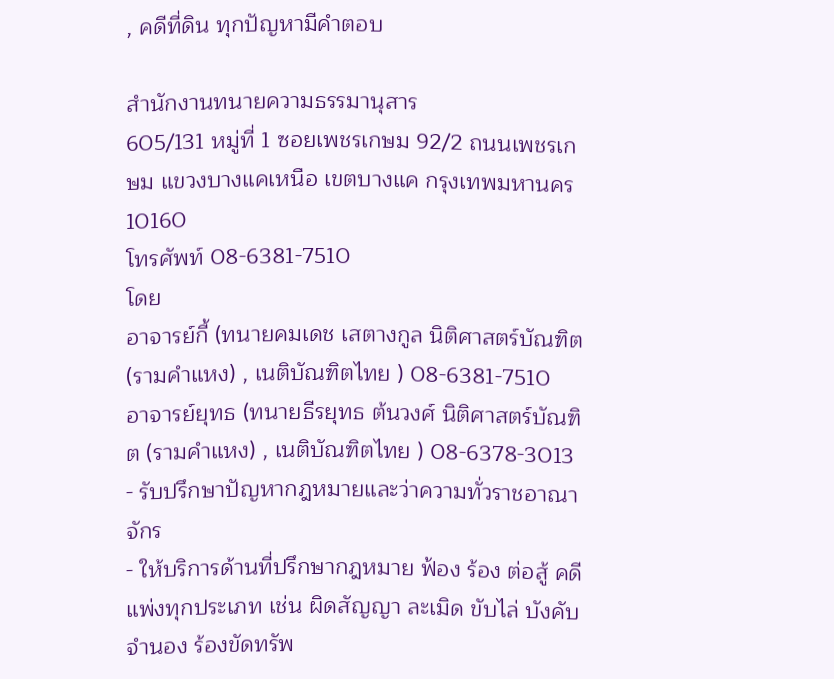, คดีที่ดิน ทุกปัญหามีคำตอบ

สำนักงานทนายความธรรมานุสาร
605/131 หมู่ที่ 1 ซอยเพชรเกษม 92/2 ถนนเพชรเกษม แขวงบางแคเหนือ เขตบางแค กรุงเทพมหานคร 10160
โทรศัพท์ 08-6381-7510
โดย
อาจารย์กี้ (ทนายคมเดช เสตางกูล นิติศาสตร์บัณฑิต (รามคำแหง) , เนติบัณฑิตไทย ) 08-6381-7510
อาจารย์ยุทธ (ทนายธีรยุทธ ต้นวงศ์ นิติศาสตร์บัณฑิต (รามคำแหง) , เนติบัณฑิตไทย ) 08-6378-3013
- รับปรึกษาปัญหากฎหมายและว่าความทั่วราชอาณาจักร
- ให้บริการด้านที่ปรึกษากฎหมาย ฟ้อง ร้อง ต่อสู้ คดีแพ่งทุกประเภท เช่น ผิดสัญญา ละเมิด ขับไล่ บังคับจำนอง ร้องขัดทรัพ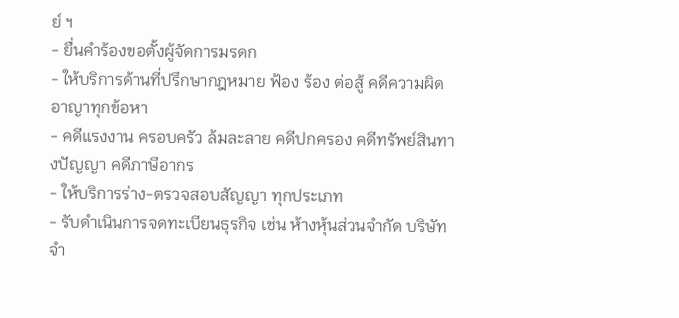ย์ ฯ
- ยื่นคำร้องขอตั้งผู้จัดการมรดก
- ให้บริการด้านที่ปรึกษากฎหมาย ฟ้อง ร้อง ต่อสู้ คดีความผิดอาญาทุกข้อหา
- คดีแรงงาน ครอบครัว ล้มละลาย คดีปกครอง คดีทรัพย์สินทางปัญญา คดีภาษีอากร
- ให้บริการร่าง-ตรวจสอบสัญญา ทุกประเภท
- รับดำเนินการจดทะเบียนธุรกิจ เช่น ห้างหุ้นส่วนจำกัด บริษัทจำ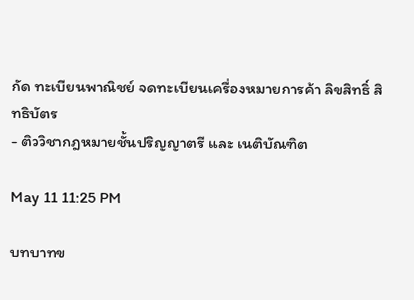กัด ทะเบียนพาณิชย์ จดทะเบียนเครื่องหมายการค้า ลิขสิทธิ์ สิทธิบัตร
- ติววิชากฎหมายชั้นปริญญาตรี และ เนติบัณฑิต

May 11 11:25 PM

บทบาทข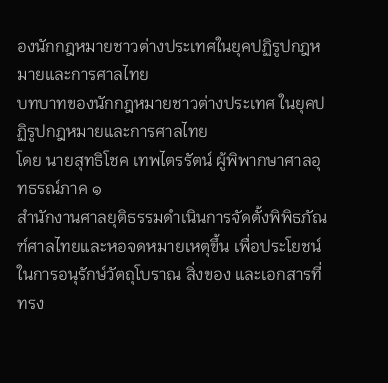องนักกฎหมายชาวต่างประเทศในยุคปฏิรูปกฎหมายและการศาลไทย
บทบาทของนักกฎหมายชาวต่างประเทศ ในยุคปฏิรูปกฎหมายและการศาลไทย
โดย นายสุทธิโชค เทพไตรรัตน์ ผู้พิพากษาศาลอุทธรณ์ภาค ๑
สำนักงานศาลยุติธรรมดำเนินการจัดตั้งพิพิธภัณฑ์ศาลไทยและหอจดหมายเหตุขึ้น เพื่อประโยชน์ในการอนุรักษ์วัตถุโบราณ สิ่งของ และเอกสารที่ทรง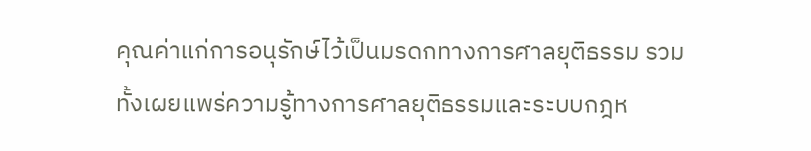คุณค่าแก่การอนุรักษ์ไว้เป็นมรดกทางการศาลยุติธรรม รวมทั้งเผยแพร่ความรู้ทางการศาลยุติธรรมและระบบกฎห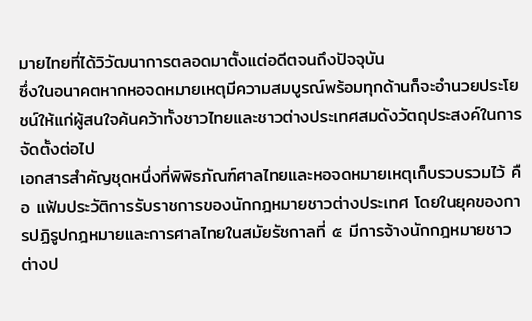มายไทยที่ได้วิวัฒนาการตลอดมาตั้งแต่อดีตจนถึงปัจจุบัน
ซึ่งในอนาคตหากหอจดหมายเหตุมีความสมบูรณ์พร้อมทุกด้านก็จะอำนวยประโยชน์ให้แก่ผู้สนใจค้นคว้าทั้งชาวไทยและชาวต่างประเทศสมดังวัตถุประสงค์ในการจัดตั้งต่อไป
เอกสารสำคัญชุดหนึ่งที่พิพิธภัณฑ์ศาลไทยและหอจดหมายเหตุเก็บรวบรวมไว้ คือ แฟ้มประวัติการรับราชการของนักกฎหมายชาวต่างประเทศ โดยในยุคของการปฏิรูปกฎหมายและการศาลไทยในสมัยรัชกาลที่ ๕ มีการจ้างนักกฎหมายชาวต่างป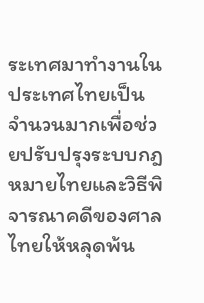ระเทศมาทำงานในประเทศไทยเป็นจำนวนมากเพื่อช่วยปรับปรุงระบบกฎหมายไทยและวิธีพิจารณาคดีของศาลไทยให้หลุดพ้น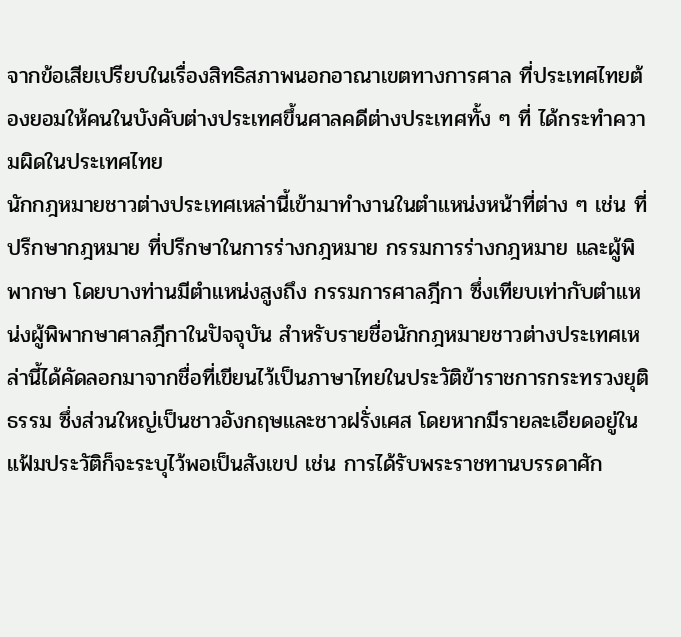จากข้อเสียเปรียบในเรื่องสิทธิสภาพนอกอาณาเขตทางการศาล ที่ประเทศไทยต้องยอมให้คนในบังคับต่างประเทศขึ้นศาลคดีต่างประเทศทั้ง ๆ ที่ ได้กระทำความผิดในประเทศไทย
นักกฎหมายชาวต่างประเทศเหล่านี้เข้ามาทำงานในตำแหน่งหน้าที่ต่าง ๆ เช่น ที่ปรึกษากฎหมาย ที่ปรึกษาในการร่างกฎหมาย กรรมการร่างกฎหมาย และผู้พิพากษา โดยบางท่านมีตำแหน่งสูงถึง กรรมการศาลฎีกา ซึ่งเทียบเท่ากับตำแหน่งผู้พิพากษาศาลฎีกาในปัจจุบัน สำหรับรายชื่อนักกฎหมายชาวต่างประเทศเหล่านี้ได้คัดลอกมาจากชื่อที่เขียนไว้เป็นภาษาไทยในประวัติข้าราชการกระทรวงยุติธรรม ซึ่งส่วนใหญ่เป็นชาวอังกฤษและชาวฝรั่งเศส โดยหากมีรายละเอียดอยู่ในแฟ้มประวัติก็จะระบุไว้พอเป็นสังเขป เช่น การได้รับพระราชทานบรรดาศัก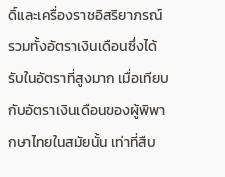ดิ์และเครื่องราชอิสริยาภรณ์ รวมทั้งอัตราเงินเดือนซึ่งได้รับในอัตราที่สูงมาก เมื่อเทียบกับอัตราเงินเดือนของผู้พิพากษาไทยในสมัยนั้น เท่าที่สืบ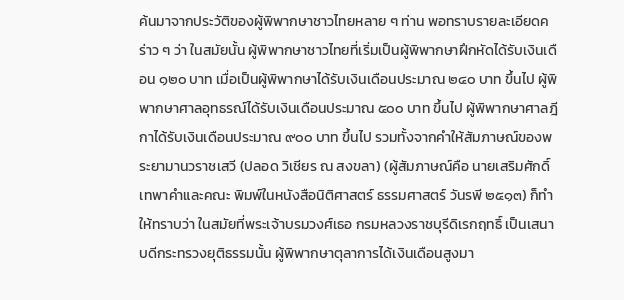ค้นมาจากประวัติของผู้พิพากษาชาวไทยหลาย ๆ ท่าน พอทราบรายละเอียดคร่าว ๆ ว่า ในสมัยนั้น ผู้พิพากษาชาวไทยที่เริ่มเป็นผู้พิพากษาฝึกหัดได้รับเงินเดือน ๑๒๐ บาท เมื่อเป็นผู้พิพากษาได้รับเงินเดือนประมาณ ๒๔๐ บาท ขึ้นไป ผู้พิพากษาศาลอุทธรณ์ได้รับเงินเดือนประมาณ ๕๐๐ บาท ขึ้นไป ผู้พิพากษาศาลฎีกาได้รับเงินเดือนประมาณ ๙๐๐ บาท ขึ้นไป รวมทั้งจากคำให้สัมภาษณ์ของพระยามานวราชเสวี (ปลอด วิเชียร ณ สงขลา) (ผู้สัมภาษณ์คือ นายเสริมศักดิ์ เทพาคำและคณะ พิมพ์ในหนังสือนิติศาสตร์ ธรรมศาสตร์ วันรพี ๒๕๑๓) ก็ทำให้ทราบว่า ในสมัยที่พระเจ้าบรมวงศ์เธอ กรมหลวงราชบุรีดิเรกฤทธิ์ เป็นเสนาบดีกระทรวงยุติธรรมนั้น ผู้พิพากษาตุลาการได้เงินเดือนสูงมา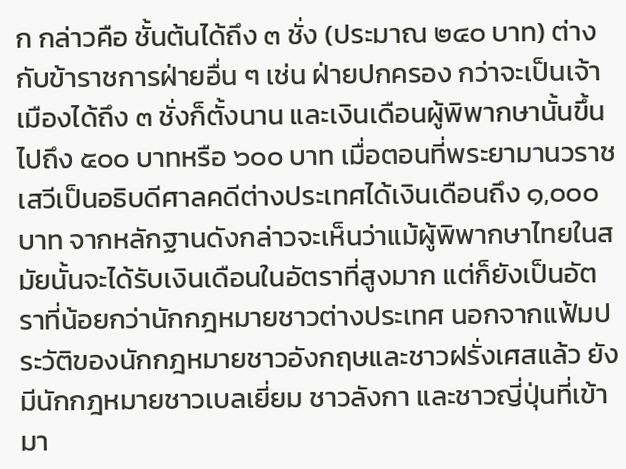ก กล่าวคือ ชั้นต้นได้ถึง ๓ ชั่ง (ประมาณ ๒๔๐ บาท) ต่างกับข้าราชการฝ่ายอื่น ๆ เช่น ฝ่ายปกครอง กว่าจะเป็นเจ้าเมืองได้ถึง ๓ ชั่งก็ตั้งนาน และเงินเดือนผู้พิพากษานั้นขึ้นไปถึง ๕๐๐ บาทหรือ ๖๐๐ บาท เมื่อตอนที่พระยามานวราชเสวีเป็นอธิบดีศาลคดีต่างประเทศได้เงินเดือนถึง ๑,๐๐๐ บาท จากหลักฐานดังกล่าวจะเห็นว่าแม้ผู้พิพากษาไทยในสมัยนั้นจะได้รับเงินเดือนในอัตราที่สูงมาก แต่ก็ยังเป็นอัตราที่น้อยกว่านักกฎหมายชาวต่างประเทศ นอกจากแฟ้มประวัติของนักกฎหมายชาวอังกฤษและชาวฝรั่งเศสแล้ว ยังมีนักกฎหมายชาวเบลเยี่ยม ชาวลังกา และชาวญี่ปุ่นที่เข้ามา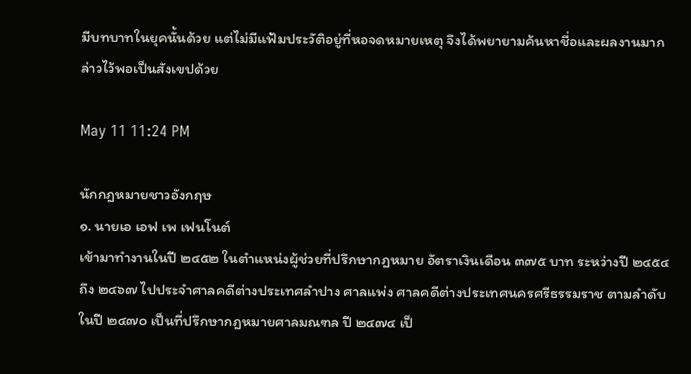มีบทบาทในยุคนั้นด้วย แต่ไม่มีแฟ้มประวัติอยู่ที่หอจดหมายเหตุ จึงได้พยายามค้นหาชื่อและผลงานมากล่าวไว้พอเป็นสังเขปด้วย

May 11 11:24 PM

นักกฎหมายชาวอังกฤษ
๑. นายเอ เอฟ เพ เฟนโนต์
เข้ามาทำงานในปี ๒๔๕๒ ในตำแหน่งผู้ช่วยที่ปรึกษากฎหมาย อัตราเงินเดือน ๓๗๕ บาท ระหว่างปี ๒๔๕๔ ถึง ๒๔๖๗ ไปประจำศาลคดีต่างประเทศลำปาง ศาลแพ่ง ศาลคดีต่างประเทศนครศรีธรรมราช ตามลำดับ ในปี ๒๔๗๐ เป็นที่ปรึกษากฎหมายศาลมณฑล ปี ๒๔๗๔ เป็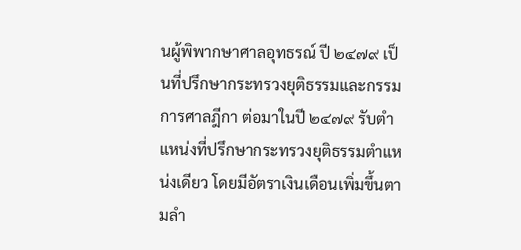นผู้พิพากษาศาลอุทธรณ์ ปี ๒๔๗๙ เป็นที่ปรึกษากระทรวงยุติธรรมและกรรมการศาลฎีกา ต่อมาในปี ๒๔๗๙ รับตำแหน่งที่ปรึกษากระทรวงยุติธรรมตำแหน่งเดียว โดยมีอัตราเงินเดือนเพิ่มขึ้นตามลำ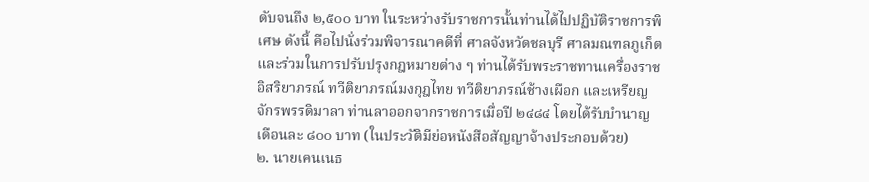ดับจนถึง ๒,๕๐๐ บาท ในระหว่างรับราชการนั้นท่านได้ไปปฏิบัติราชการพิเศษ ดังนี้ คือไปนั่งร่วมพิจารณาคดีที่ ศาลจังหวัดชลบุรี ศาลมณฑลภูเก็ต และร่วมในการปรับปรุงกฎหมายต่าง ๆ ท่านได้รับพระราชทานเครื่องราชอิสริยาภรณ์ ทวีติยาภรณ์มงกุฎไทย ทวีติยาภรณ์ช้างเผือก และเหรียญจักรพรรดิมาลา ท่านลาออกจากราชการเมื่อปี ๒๔๘๔ โดยได้รับบำนาญเดือนละ ๘๐๐ บาท (ในประวัติมีย่อหนังสือสัญญาจ้างประกอบด้วย)
๒. นายเคนเนธ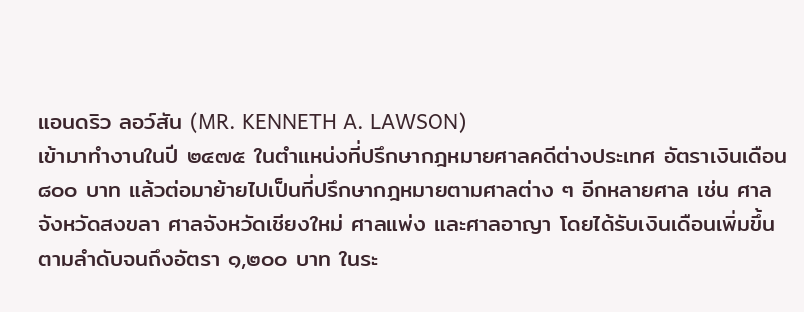แอนดริว ลอว์สัน (MR. KENNETH A. LAWSON)
เข้ามาทำงานในปี ๒๔๗๕ ในตำแหน่งที่ปรึกษากฎหมายศาลคดีต่างประเทศ อัตราเงินเดือน ๘๐๐ บาท แล้วต่อมาย้ายไปเป็นที่ปรึกษากฎหมายตามศาลต่าง ๆ อีกหลายศาล เช่น ศาลจังหวัดสงขลา ศาลจังหวัดเชียงใหม่ ศาลแพ่ง และศาลอาญา โดยได้รับเงินเดือนเพิ่มขึ้นตามลำดับจนถึงอัตรา ๑,๒๐๐ บาท ในระ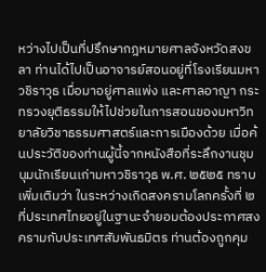หว่างไปเป็นที่ปรึกษากฎหมายศาลจังหวัดสงขลา ท่านได้ไปเป็นอาจารย์สอนอยู่ที่โรงเรียนมหาวชิราวุธ เมื่อมาอยู่ศาลแพ่ง และศาลอาญา กระทรวงยุติธรรมให้ไปช่วยในการสอนของมหาวิทยาลัยวิชาธรรมศาสตร์และการเมืองด้วย เมื่อค้นประวัติของท่านผู้นี้จากหนังสือที่ระลึกงานชุมนุมนักเรียนเก่ามหาวชิราวุธ พ.ศ. ๒๕๒๕ ทราบเพิ่มเติมว่า ในระหว่างเกิดสงครามโลกครั้งที่ ๒ ที่ประเทศไทยอยู่ในฐานะจำยอมต้องประกาศสงครามกับประเทศสัมพันธมิตร ท่านต้องถูกคุม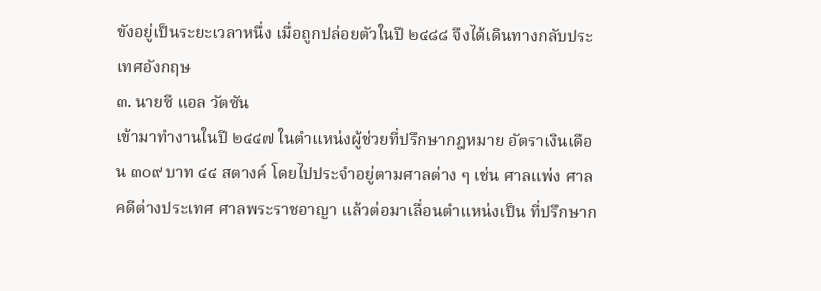ขังอยู่เป็นระยะเวลาหนึ่ง เมื่อถูกปล่อยตัวในปี ๒๔๘๘ จึงได้เดินทางกลับประเทศอังกฤษ
๓. นายซี แอล วัตซัน
เข้ามาทำงานในปี ๒๔๔๗ ในตำแหน่งผู้ช่วยที่ปรึกษากฎหมาย อัตราเงินเดือน ๓๐๙ บาท ๔๔ สตางค์ โดยไปประจำอยู่ตามศาลต่าง ๆ เช่น ศาลแพ่ง ศาลคดีต่างประเทศ ศาลพระราชอาญา แล้วต่อมาเลื่อนตำแหน่งเป็น ที่ปรึกษาก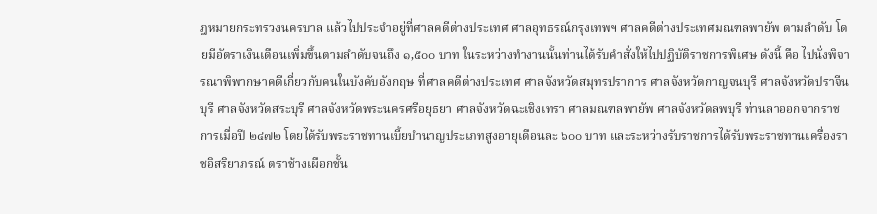ฎหมายกระทรวงนครบาล แล้วไปประจำอยู่ที่ศาลคดีต่างประเทศ ศาลอุทธรณ์กรุงเทพฯ ศาลคดีต่างประเทศมณฑลพายัพ ตามลำดับ โดยมีอัตราเงินเดือนเพิ่มขึ้นตามลำดับจนถึง ๑,๕๐๐ บาท ในระหว่างทำงานนั้นท่านได้รับคำสั่งให้ไปปฏิบัติราชการพิเศษ ดังนี้ คือ ไปนั่งพิจารณาพิพากษาคดีเกี่ยวกับคนในบังคับอังกฤษ ที่ศาลคดีต่างประเทศ ศาลจังหวัดสมุทรปราการ ศาลจังหวัดกาญจนบุรี ศาลจังหวัดปราจีนบุรี ศาลจังหวัดสระบุรี ศาลจังหวัดพระนครศรีอยุธยา ศาลจังหวัดฉะเชิงเทรา ศาลมณฑลพายัพ ศาลจังหวัดลพบุรี ท่านลาออกจากราชการเมื่อปี ๒๔๗๒ โดยได้รับพระราชทานเบี้ยบำนาญประเภทสูงอายุเดือนละ ๖๐๐ บาท และระหว่างรับราชการได้รับพระราชทานเครื่องราชอิสริยาภรณ์ ตราช้างเผือกชั้น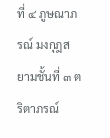ที่ ๔ ภูษณาภรณ์ มงกุฎสยามชั้นที่ ๓ ตริตาภรณ์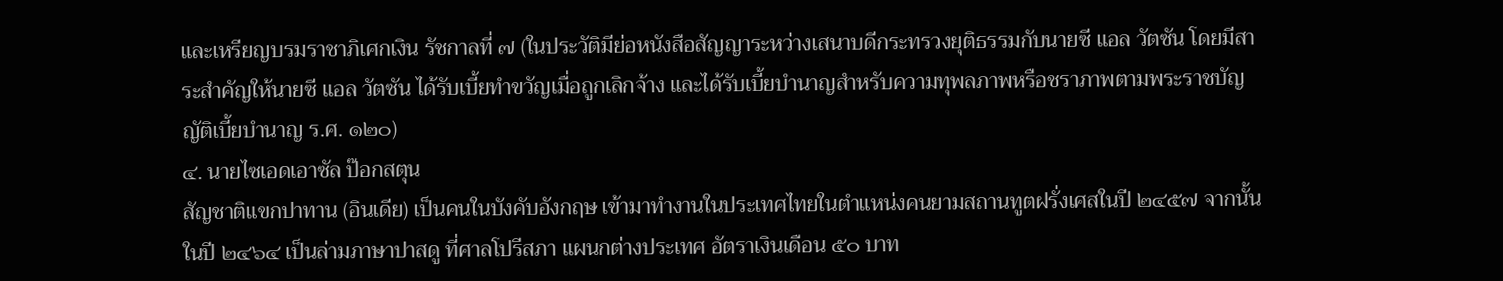และเหรียญบรมราชาภิเศกเงิน รัชกาลที่ ๗ (ในประวัติมีย่อหนังสือสัญญาระหว่างเสนาบดีกระทรวงยุติธรรมกับนายซี แอล วัตซัน โดยมีสาระสำคัญให้นายซี แอล วัตซัน ได้รับเบี้ยทำขวัญเมื่อถูกเลิกจ้าง และได้รับเบี้ยบำนาญสำหรับความทุพลภาพหรือชราภาพตามพระราชบัญญัติเบี้ยบำนาญ ร.ศ. ๑๒๐)
๔. นายไซเอดเอาซัล ป๊อกสตุน
สัญชาติแขกปาทาน (อินเดีย) เป็นคนในบังคับอังกฤษ เข้ามาทำงานในประเทศไทยในตำแหน่งคนยามสถานทูตฝรั่งเศสในปี ๒๔๕๗ จากนั้นในปี ๒๔๖๔ เป็นล่ามภาษาปาสดู ที่ศาลโปรีสภา แผนกต่างประเทศ อัตราเงินเดือน ๕๐ บาท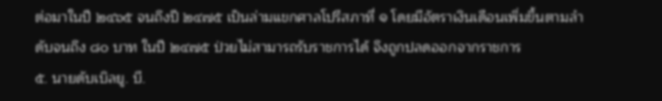ต่อมาในปี ๒๔๖๕ จนถึงปี ๒๔๗๕ เป็นล่ามแขกศาลโปรีสภาที่ ๑ โดยมีอัตราเงินเดือนเพิ่มขึ้นตามลำดับจนถึง ๘๐ บาท ในปี ๒๔๗๕ ป่วยไม่สามารถรับราชการได้ จึงถูกปลดออกจากราชการ
๕. นายดับเบิลยู. บี.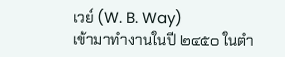เวย์ (W. B. Way)
เข้ามาทำงานในปี ๒๔๕๐ ในตำ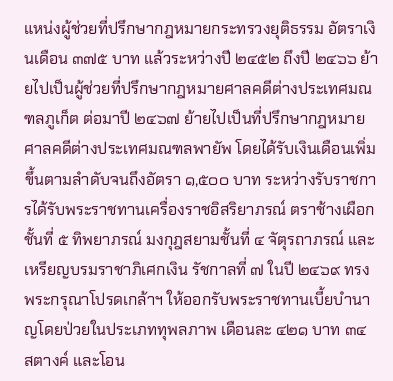แหน่งผู้ช่วยที่ปรึกษากฎหมายกระทรวงยุติธรรม อัตราเงินเดือน ๓๗๕ บาท แล้วระหว่างปี ๒๔๕๒ ถึงปี ๒๔๖๖ ย้ายไปเป็นผู้ช่วยที่ปรึกษากฎหมายศาลคดีต่างประเทศมณฑลภูเก็ต ต่อมาปี ๒๔๖๗ ย้ายไปเป็นที่ปรึกษากฎหมายศาลคดีต่างประเทศมณฑลพายัพ โดยได้รับเงินเดือนเพิ่มขึ้นตามลำดับจนถึงอัตรา ๑,๕๐๐ บาท ระหว่างรับราชการได้รับพระราชทานเครื่องราชอิสริยาภรณ์ ตราช้างเผือกชั้นที่ ๕ ทิพยาภรณ์ มงกุฎสยามชั้นที่ ๔ จัตุรถาภรณ์ และเหรียญบรมราชาภิเศกเงิน รัชกาลที่ ๗ ในปี ๒๔๖๙ ทรงพระกรุณาโปรดเกล้าฯ ให้ออกรับพระราชทานเบี้ยบำนาญโดยป่วยในประเภททุพลภาพ เดือนละ ๔๒๑ บาท ๓๔ สตางค์ และโอน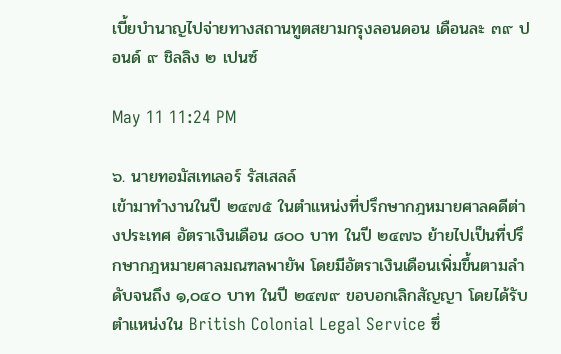เบี้ยบำนาญไปจ่ายทางสถานทูตสยามกรุงลอนดอน เดือนละ ๓๙ ปอนด์ ๙ ชิลลิง ๒ เปนซ์

May 11 11:24 PM

๖. นายทอมัสเทเลอร์ รัสเสลล์
เข้ามาทำงานในปี ๒๔๗๕ ในตำแหน่งที่ปรึกษากฎหมายศาลคดีต่างประเทศ อัตราเงินเดือน ๘๐๐ บาท ในปี ๒๔๗๖ ย้ายไปเป็นที่ปรึกษากฎหมายศาลมณฑลพายัพ โดยมีอัตราเงินเดือนเพิ่มขึ้นตามลำดับจนถึง ๑,๐๔๐ บาท ในปี ๒๔๗๙ ขอบอกเลิกสัญญา โดยได้รับตำแหน่งใน British Colonial Legal Service ซึ่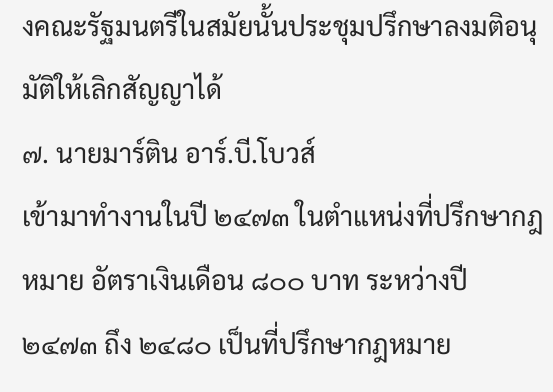งคณะรัฐมนตรีในสมัยนั้นประชุมปรึกษาลงมติอนุมัติให้เลิกสัญญาได้
๗. นายมาร์ติน อาร์.บี.โบวส์
เข้ามาทำงานในปี ๒๔๗๓ ในตำแหน่งที่ปรึกษากฎหมาย อัตราเงินเดือน ๘๐๐ บาท ระหว่างปี ๒๔๗๓ ถึง ๒๔๘๐ เป็นที่ปรึกษากฎหมาย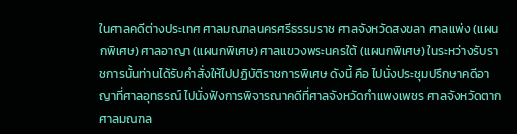ในศาลคดีต่างประเทศ ศาลมณฑลนครศรีธรรมราช ศาลจังหวัดสงขลา ศาลแพ่ง (แผนกพิเศษ) ศาลอาญา (แผนกพิเศษ) ศาลแขวงพระนครใต้ (แผนกพิเศษ) ในระหว่างรับราชการนั้นท่านได้รับคำสั่งให้ไปปฏิบัติราชการพิเศษ ดังนี้ คือ ไปนั่งประชุมปรึกษาคดีอาญาที่ศาลอุทธรณ์ ไปนั่งฟังการพิจารณาคดีที่ศาลจังหวัดกำแพงเพชร ศาลจังหวัดตาก ศาลมณฑล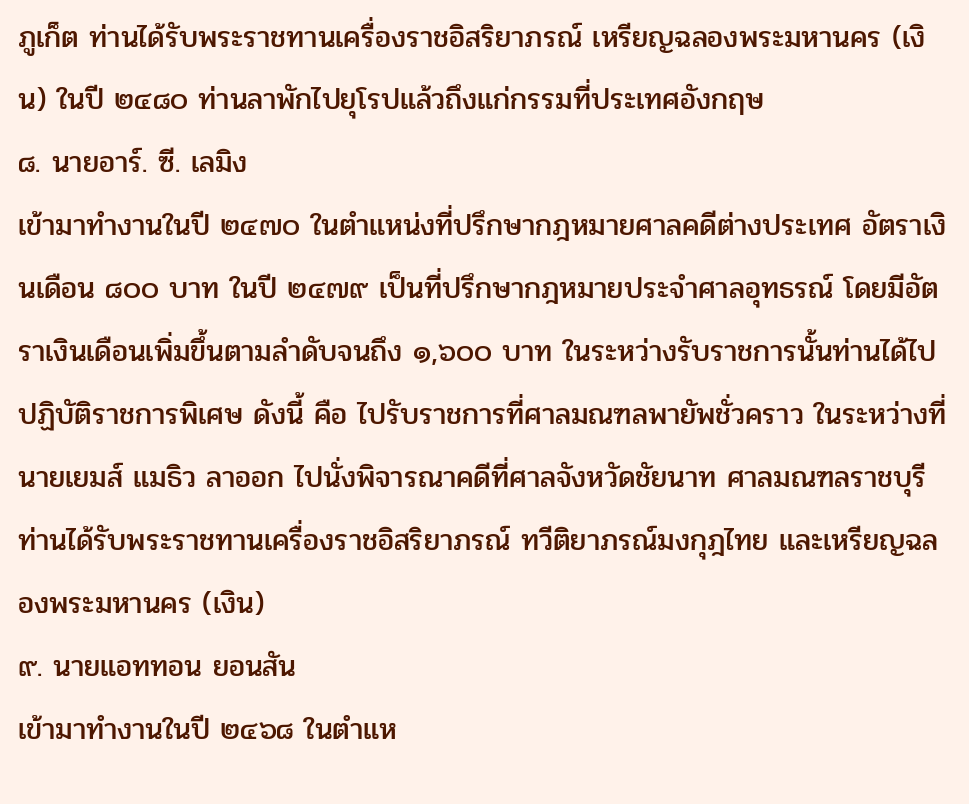ภูเก็ต ท่านได้รับพระราชทานเครื่องราชอิสริยาภรณ์ เหรียญฉลองพระมหานคร (เงิน) ในปี ๒๔๘๐ ท่านลาพักไปยุโรปแล้วถึงแก่กรรมที่ประเทศอังกฤษ
๘. นายอาร์. ซี. เลมิง
เข้ามาทำงานในปี ๒๔๗๐ ในตำแหน่งที่ปรึกษากฎหมายศาลคดีต่างประเทศ อัตราเงินเดือน ๘๐๐ บาท ในปี ๒๔๗๙ เป็นที่ปรึกษากฎหมายประจำศาลอุทธรณ์ โดยมีอัตราเงินเดือนเพิ่มขึ้นตามลำดับจนถึง ๑,๖๐๐ บาท ในระหว่างรับราชการนั้นท่านได้ไปปฏิบัติราชการพิเศษ ดังนี้ คือ ไปรับราชการที่ศาลมณฑลพายัพชั่วคราว ในระหว่างที่ นายเยมส์ แมธิว ลาออก ไปนั่งพิจารณาคดีที่ศาลจังหวัดชัยนาท ศาลมณฑลราชบุรี ท่านได้รับพระราชทานเครื่องราชอิสริยาภรณ์ ทวีติยาภรณ์มงกุฎไทย และเหรียญฉลองพระมหานคร (เงิน)
๙. นายแอททอน ยอนสัน
เข้ามาทำงานในปี ๒๔๖๘ ในตำแห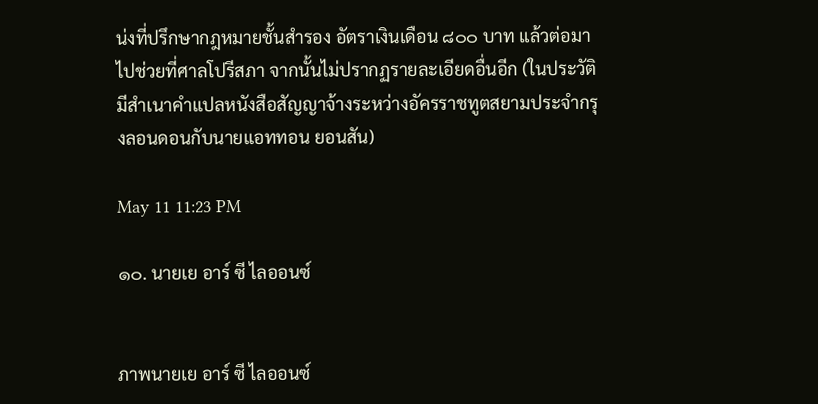น่งที่ปรึกษากฎหมายชั้นสำรอง อัตราเงินเดือน ๘๐๐ บาท แล้วต่อมาไปช่วยที่ศาลโปรีสภา จากนั้นไม่ปรากฏรายละเอียดอื่นอีก (ในประวัติมีสำเนาคำแปลหนังสือสัญญาจ้างระหว่างอัครราชทูตสยามประจำกรุงลอนดอนกับนายแอททอน ยอนสัน)

May 11 11:23 PM

๑๐. นายเย อาร์ ซี ไลออนซ์


ภาพนายเย อาร์ ซี ไลออนซ์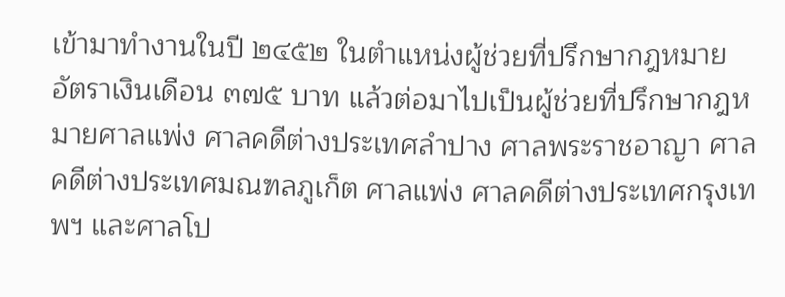เข้ามาทำงานในปี ๒๔๕๒ ในตำแหน่งผู้ช่วยที่ปรึกษากฎหมาย อัตราเงินเดือน ๓๗๕ บาท แล้วต่อมาไปเป็นผู้ช่วยที่ปรึกษากฎหมายศาลแพ่ง ศาลคดีต่างประเทศลำปาง ศาลพระราชอาญา ศาลคดีต่างประเทศมณฑลภูเก็ต ศาลแพ่ง ศาลคดีต่างประเทศกรุงเทพฯ และศาลโป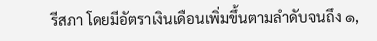รีสภา โดยมีอัตราเงินเดือนเพิ่มขึ้นตามลำดับจนถึง ๑,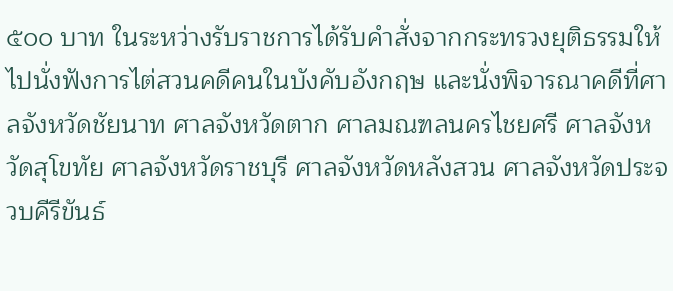๕๐๐ บาท ในระหว่างรับราชการได้รับคำสั่งจากกระทรวงยุติธรรมให้ไปนั่งฟังการไต่สวนคดีคนในบังคับอังกฤษ และนั่งพิจารณาคดีที่ศาลจังหวัดชัยนาท ศาลจังหวัดตาก ศาลมณฑลนครไชยศรี ศาลจังหวัดสุโขทัย ศาลจังหวัดราชบุรี ศาลจังหวัดหลังสวน ศาลจังหวัดประจวบคีรีขันธ์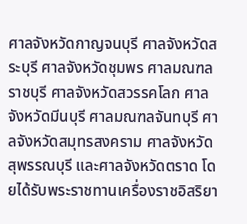ศาลจังหวัดกาญจนบุรี ศาลจังหวัดสระบุรี ศาลจังหวัดชุมพร ศาลมณฑลราชบุรี ศาลจังหวัดสวรรคโลก ศาลจังหวัดมีนบุรี ศาลมณฑลจันทบุรี ศาลจังหวัดสมุทรสงคราม ศาลจังหวัดสุพรรณบุรี และศาลจังหวัดตราด โดยได้รับพระราชทานเครื่องราชอิสริยา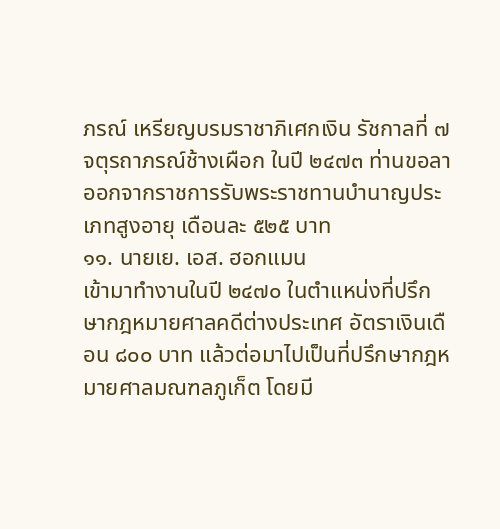ภรณ์ เหรียญบรมราชาภิเศกเงิน รัชกาลที่ ๗ จตุรถาภรณ์ช้างเผือก ในปี ๒๔๗๓ ท่านขอลาออกจากราชการรับพระราชทานบำนาญประเภทสูงอายุ เดือนละ ๕๒๕ บาท
๑๑. นายเย. เอส. ฮอกแมน
เข้ามาทำงานในปี ๒๔๗๐ ในตำแหน่งที่ปรึกษากฎหมายศาลคดีต่างประเทศ อัตราเงินเดือน ๘๐๐ บาท แล้วต่อมาไปเป็นที่ปรึกษากฎหมายศาลมณฑลภูเก็ต โดยมี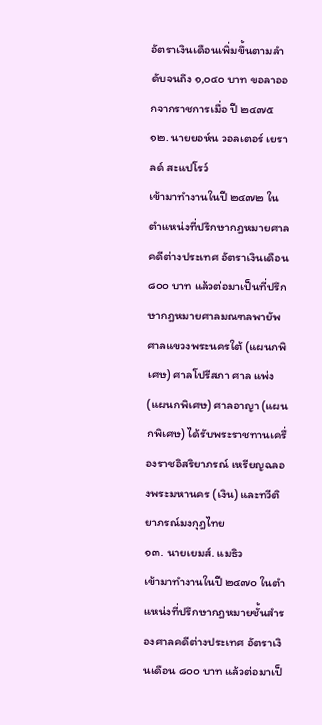อัตราเงินเดือนเพิ่มขึ้นตามลำดับจนถึง ๑,๐๔๐ บาท ขอลาออกจากราชการเมื่อ ปี ๒๔๗๕
๑๒. นายยอห์น วอลเตอร์ เยราลด์ สะแปโรว์
เข้ามาทำงานในปี ๒๔๗๒ ในตำแหน่งที่ปรึกษากฎหมายศาลคดีต่างประเทศ อัตราเงินเดือน ๘๐๐ บาท แล้วต่อมาเป็นที่ปรึกษากฎหมายศาลมณฑลพายัพ ศาลแขวงพระนครใต้ (แผนกพิเศษ) ศาลโปรีสภา ศาล แพ่ง (แผนกพิเศษ) ศาลอาญา (แผนกพิเศษ) ได้รับพระราชทานเครื่องราชอิสริยาภรณ์ เหรียญฉลองพระมหานคร (เงิน) และทวีติยาภรณ์มงกุฎไทย
๑๓. นายเยมส์. แมธิว
เข้ามาทำงานในปี ๒๔๗๐ ในตำแหน่งที่ปรึกษากฎหมายชั้นสำรองศาลคดีต่างประเทศ อัตราเงินเดือน ๘๐๐ บาท แล้วต่อมาเป็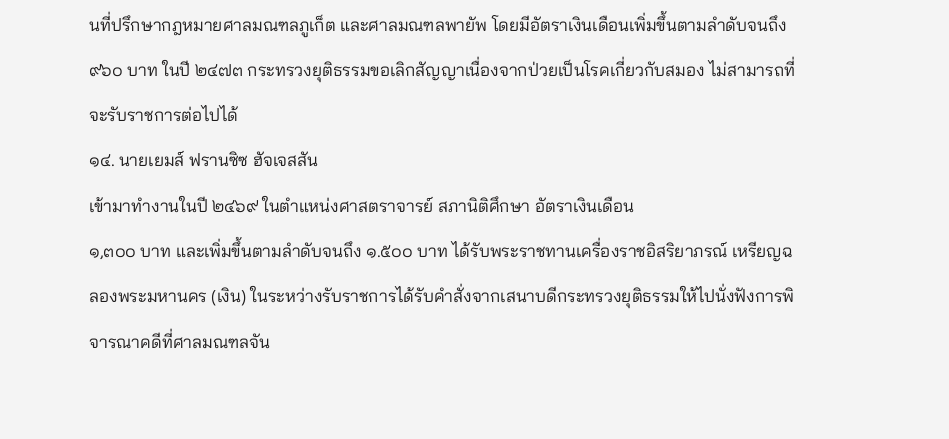นที่ปรึกษากฎหมายศาลมณฑลภูเก็ต และศาลมณฑลพายัพ โดยมีอัตราเงินเดือนเพิ่มขึ้นตามลำดับจนถึง ๙๖๐ บาท ในปี ๒๔๗๓ กระทรวงยุติธรรมขอเลิกสัญญาเนื่องจากป่วยเป็นโรคเกี่ยวกับสมอง ไม่สามารถที่จะรับราชการต่อไปได้
๑๔. นายเยมส์ ฟรานซิซ ฮัจเจสสัน
เข้ามาทำงานในปี ๒๔๖๙ ในตำแหน่งศาสตราจารย์ สภานิติศึกษา อัตราเงินเดือน
๑,๓๐๐ บาท และเพิ่มขึ้นตามลำดับจนถึง ๑.๕๐๐ บาท ได้รับพระราชทานเครื่องราชอิสริยาภรณ์ เหรียญฉลองพระมหานคร (เงิน) ในระหว่างรับราชการได้รับคำสั่งจากเสนาบดีกระทรวงยุติธรรมให้ไปนั่งฟังการพิจารณาคดีที่ศาลมณฑลจัน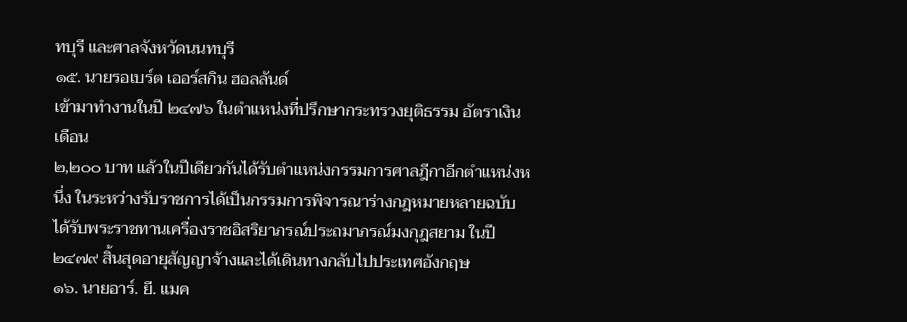ทบุรี และศาลจังหวัดนนทบุรี
๑๕. นายรอเบร์ต เออร์สกิน ฮอลลันด์
เข้ามาทำงานในปี ๒๔๗๖ ในตำแหน่งที่ปรึกษากระทรวงยุติธรรม อัตราเงินเดือน
๒,๒๐๐ บาท แล้วในปีเดียวกันได้รับตำแหน่งกรรมการศาลฎีกาอีกตำแหน่งหนึ่ง ในระหว่างรับราชการได้เป็นกรรมการพิจารณาร่างกฎหมายหลายฉบับ ได้รับพระราชทานเครื่องราชอิสริยาภรณ์ประถมาภรณ์มงกุฎสยาม ในปี ๒๔๗๙ สิ้นสุดอายุสัญญาจ้างและได้เดินทางกลับไปประเทศอังกฤษ
๑๖. นายอาร์. ยี. แมค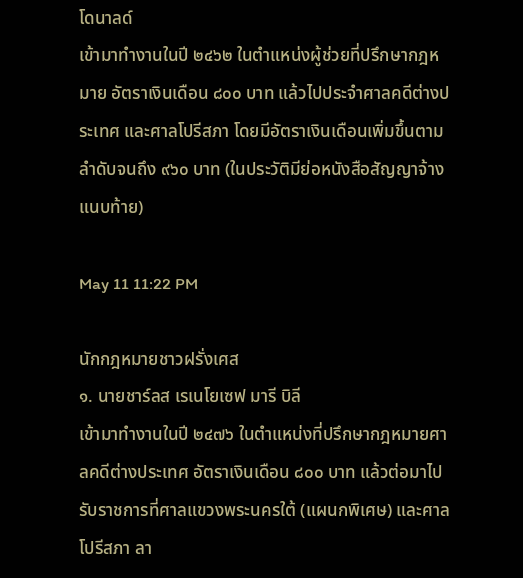โดนาลด์
เข้ามาทำงานในปี ๒๔๖๒ ในตำแหน่งผู้ช่วยที่ปรึกษากฎหมาย อัตราเงินเดือน ๘๐๐ บาท แล้วไปประจำศาลคดีต่างประเทศ และศาลโปรีสภา โดยมีอัตราเงินเดือนเพิ่มขึ้นตามลำดับจนถึง ๙๖๐ บาท (ในประวัติมีย่อหนังสือสัญญาจ้างแนบท้าย)

May 11 11:22 PM

นักกฎหมายชาวฝรั่งเศส
๑. นายชาร์ลส เรเนโยเซฟ มารี บิลี
เข้ามาทำงานในปี ๒๔๗๖ ในตำแหน่งที่ปรึกษากฎหมายศาลคดีต่างประเทศ อัตราเงินเดือน ๘๐๐ บาท แล้วต่อมาไปรับราชการที่ศาลแขวงพระนครใต้ (แผนกพิเศษ) และศาลโปรีสภา ลา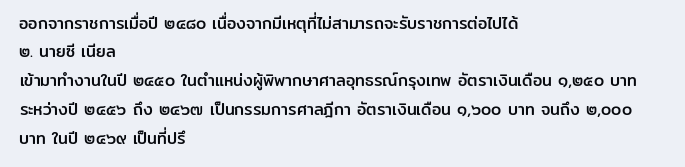ออกจากราชการเมื่อปี ๒๔๘๐ เนื่องจากมีเหตุที่ไม่สามารถจะรับราชการต่อไปได้
๒. นายซี เนียล
เข้ามาทำงานในปี ๒๔๕๐ ในตำแหน่งผู้พิพากษาศาลอุทธรณ์กรุงเทพ อัตราเงินเดือน ๑,๒๕๐ บาท ระหว่างปี ๒๔๕๖ ถึง ๒๔๖๗ เป็นกรรมการศาลฎีกา อัตราเงินเดือน ๑,๖๐๐ บาท จนถึง ๒,๐๐๐ บาท ในปี ๒๔๖๙ เป็นที่ปรึ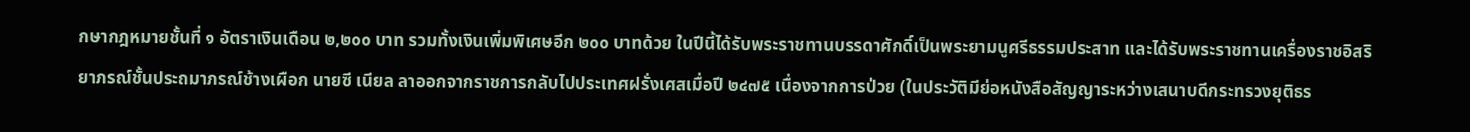กษากฎหมายชั้นที่ ๑ อัตราเงินเดือน ๒,๒๐๐ บาท รวมทั้งเงินเพิ่มพิเศษอีก ๒๐๐ บาทด้วย ในปีนี้ได้รับพระราชทานบรรดาศักดิ์เป็นพระยามนูศรีธรรมประสาท และได้รับพระราชทานเครื่องราชอิสริยาภรณ์ชั้นประถมาภรณ์ช้างเผือก นายซี เนียล ลาออกจากราชการกลับไปประเทศฝรั่งเศสเมื่อปี ๒๔๗๕ เนื่องจากการป่วย (ในประวัติมีย่อหนังสือสัญญาระหว่างเสนาบดีกระทรวงยุติธร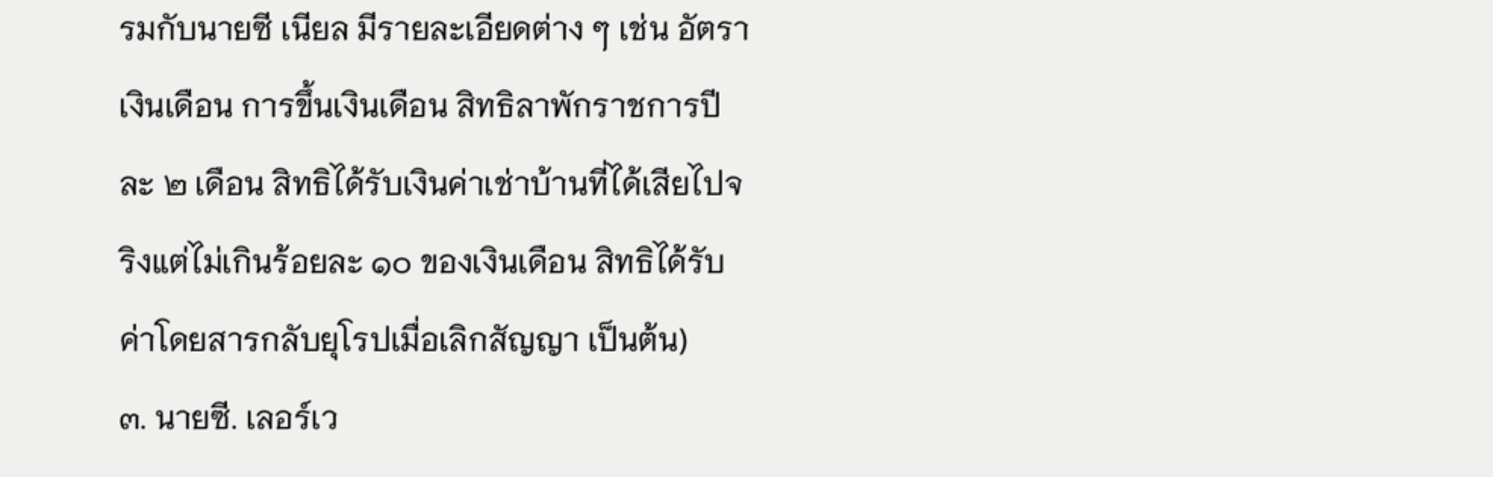รมกับนายซี เนียล มีรายละเอียดต่าง ๆ เช่น อัตราเงินเดือน การขึ้นเงินเดือน สิทธิลาพักราชการปีละ ๒ เดือน สิทธิได้รับเงินค่าเช่าบ้านที่ได้เสียไปจริงแต่ไม่เกินร้อยละ ๑๐ ของเงินเดือน สิทธิได้รับค่าโดยสารกลับยุโรปเมื่อเลิกสัญญา เป็นต้น)
๓. นายซี. เลอร์เว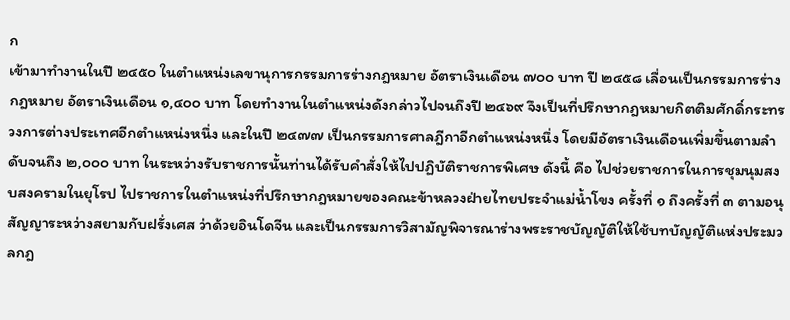ก
เข้ามาทำงานในปี ๒๔๕๐ ในตำแหน่งเลขานุการกรรมการร่างกฎหมาย อัตราเงินเดือน ๗๐๐ บาท ปี ๒๔๕๘ เลื่อนเป็นกรรมการร่างกฎหมาย อัตราเงินเดือน ๑,๔๐๐ บาท โดยทำงานในตำแหน่งดังกล่าวไปจนถึงปี ๒๔๖๙ จึงเป็นที่ปรึกษากฎหมายกิตติมศักดิ์กระทรวงการต่างประเทศอีกตำแหน่งหนึ่ง และในปี ๒๔๗๗ เป็นกรรมการศาลฎีกาอีกตำแหน่งหนึ่ง โดยมีอัตราเงินเดือนเพิ่มขึ้นตามลำดับจนถึง ๒,๐๐๐ บาท ในระหว่างรับราชการนั้นท่านได้รับคำสั่งให้ไปปฏิบัติราชการพิเศษ ดังนี้ คือ ไปช่วยราชการในการชุมนุมสงบสงครามในยุโรป ไปราชการในตำแหน่งที่ปรึกษากฎหมายของคณะข้าหลวงฝ่ายไทยประจำแม่น้ำโขง ครั้งที่ ๑ ถึงครั้งที่ ๓ ตามอนุสัญญาระหว่างสยามกับฝรั่งเศส ว่าด้วยอินโดจีน และเป็นกรรมการวิสามัญพิจารณาร่างพระราชบัญญัติให้ใช้บทบัญญัติแห่งประมวลกฎ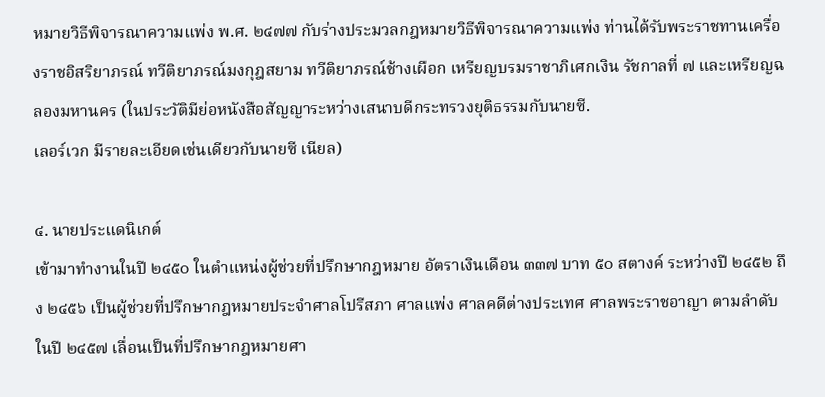หมายวิธีพิจารณาความแพ่ง พ.ศ. ๒๔๗๗ กับร่างประมวลกฎหมายวิธีพิจารณาความแพ่ง ท่านได้รับพระราชทานเครื่องราชอิสริยาภรณ์ ทวีติยาภรณ์มงกุฎสยาม ทวีติยาภรณ์ช้างเผือก เหรียญบรมราชาภิเศกเงิน รัชกาลที่ ๗ และเหรียญฉลองมหานคร (ในประวัติมีย่อหนังสือสัญญาระหว่างเสนาบดีกระทรวงยุติธรรมกับนายซี.
เลอร์เวก มีรายละเอียดเช่นเดียวกับนายซี เนียล)

๔. นายประแดนิเกต์
เข้ามาทำงานในปี ๒๔๕๐ ในตำแหน่งผู้ช่วยที่ปรึกษากฎหมาย อัตราเงินเดือน ๓๓๗ บาท ๕๐ สตางค์ ระหว่างปี ๒๔๕๒ ถึง ๒๔๕๖ เป็นผู้ช่วยที่ปรึกษากฎหมายประจำศาลโปรีสภา ศาลแพ่ง ศาลคดีต่างประเทศ ศาลพระราชอาญา ตามลำดับ ในปี ๒๔๕๗ เลื่อนเป็นที่ปรึกษากฎหมายศา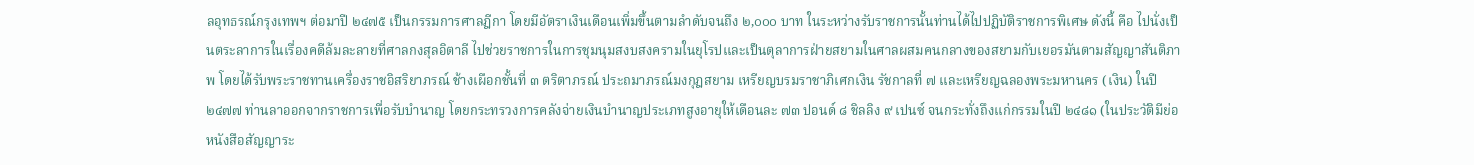ลอุทธรณ์กรุงเทพฯ ต่อมาปี ๒๔๗๕ เป็นกรรมการศาลฎีกา โดยมีอัตราเงินเดือนเพิ่มขึ้นตามลำดับจนถึง ๒,๐๐๐ บาท ในระหว่างรับราชการนั้นท่านได้ไปปฏิบัติราชการพิเศษ ดังนี้ คือ ไปนั่งเป็นตระลาการในเรื่องคดีล้มละลายที่ศาลกงสุลอิตาลี ไปช่วยราชการในการชุมนุมสงบสงครามในยุโรปและเป็นตุลาการฝ่ายสยามในศาลผสมคนกลางของสยามกับเยอรมันตามสัญญาสันติภาพ โดยได้รับพระราชทานเครื่องราชอิสริยาภรณ์ ช้างเผือกชั้นที่ ๓ ตริตาภรณ์ ประถมาภรณ์มงกุฎสยาม เหรียญบรมราชาภิเศกเงิน รัชกาลที่ ๗ และเหรียญฉลองพระมหานคร (เงิน) ในปี ๒๔๗๗ ท่านลาออกจากราชการเพื่อรับบำนาญ โดยกระทรวงการคลังจ่ายเงินบำนาญประเภทสูงอายุให้เดือนละ ๗๓ ปอนด์ ๘ ชิลลิง ๙ เปนซ์ จนกระทั่งถึงแก่กรรมในปี ๒๔๘๑ (ในประวัติมีย่อหนังสือสัญญาระ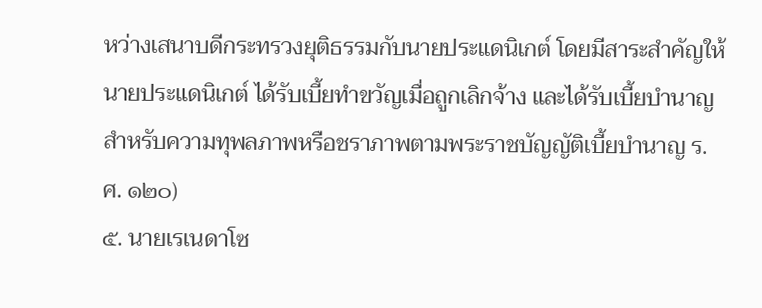หว่างเสนาบดีกระทรวงยุติธรรมกับนายประแดนิเกต์ โดยมีสาระสำคัญให้นายประแดนิเกต์ ได้รับเบี้ยทำขวัญเมื่อถูกเลิกจ้าง และได้รับเบี้ยบำนาญสำหรับความทุพลภาพหรือชราภาพตามพระราชบัญญัติเบี้ยบำนาญ ร.ศ. ๑๒๐)
๕. นายเรเนดาโซ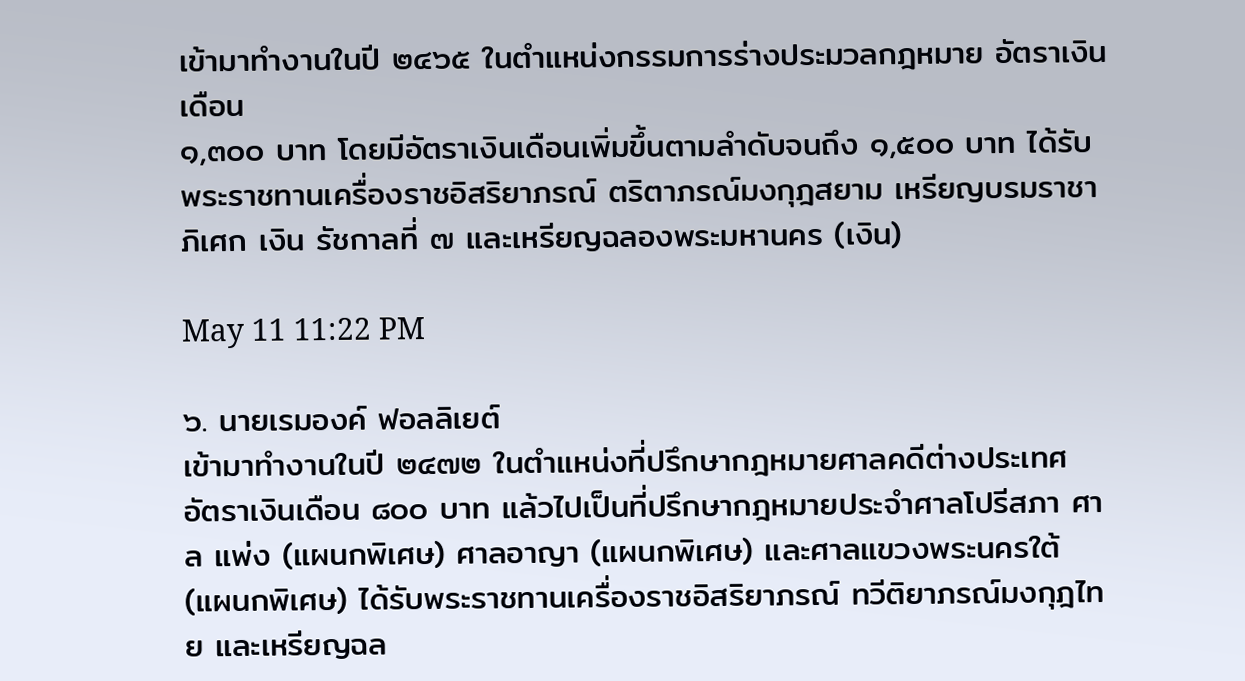เข้ามาทำงานในปี ๒๔๖๕ ในตำแหน่งกรรมการร่างประมวลกฎหมาย อัตราเงินเดือน
๑,๓๐๐ บาท โดยมีอัตราเงินเดือนเพิ่มขึ้นตามลำดับจนถึง ๑,๕๐๐ บาท ได้รับพระราชทานเครื่องราชอิสริยาภรณ์ ตริตาภรณ์มงกุฎสยาม เหรียญบรมราชาภิเศก เงิน รัชกาลที่ ๗ และเหรียญฉลองพระมหานคร (เงิน)

May 11 11:22 PM

๖. นายเรมองค์ ฟอลลิเยต์
เข้ามาทำงานในปี ๒๔๗๒ ในตำแหน่งที่ปรึกษากฎหมายศาลคดีต่างประเทศ อัตราเงินเดือน ๘๐๐ บาท แล้วไปเป็นที่ปรึกษากฎหมายประจำศาลโปรีสภา ศาล แพ่ง (แผนกพิเศษ) ศาลอาญา (แผนกพิเศษ) และศาลแขวงพระนครใต้ (แผนกพิเศษ) ได้รับพระราชทานเครื่องราชอิสริยาภรณ์ ทวีติยาภรณ์มงกุฎไทย และเหรียญฉล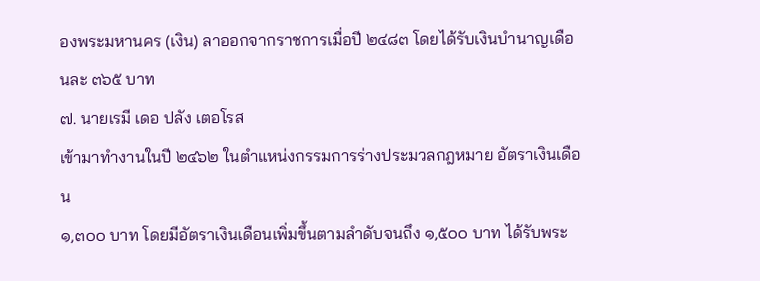องพระมหานคร (เงิน) ลาออกจากราชการเมื่อปี ๒๔๘๓ โดยได้รับเงินบำนาญเดือนละ ๓๖๕ บาท
๗. นายเรมี เดอ ปลัง เตอโรส
เข้ามาทำงานในปี ๒๔๖๒ ในตำแหน่งกรรมการร่างประมวลกฎหมาย อัตราเงินเดือน
๑,๓๐๐ บาท โดยมีอัตราเงินเดือนเพิ่มขึ้นตามลำดับจนถึง ๑,๕๐๐ บาท ได้รับพระ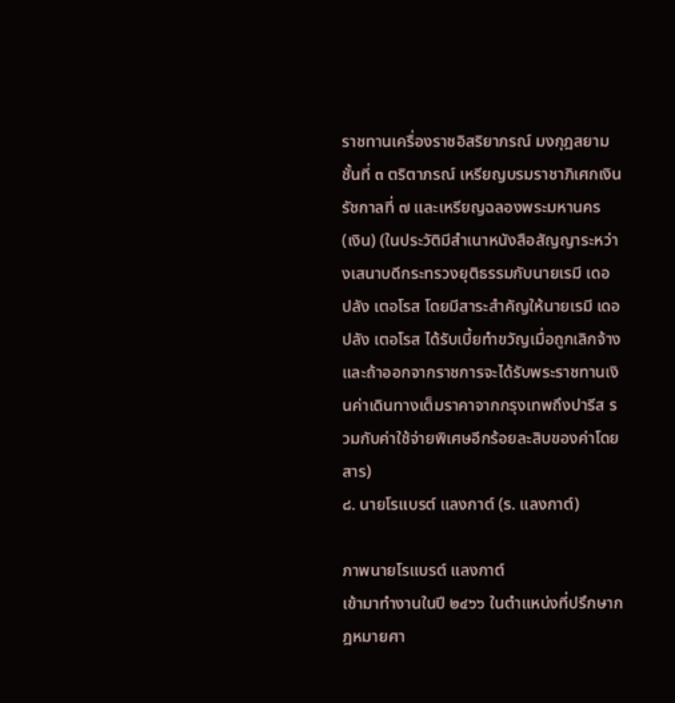ราชทานเครื่องราชอิสริยาภรณ์ มงกุฎสยามชั้นที่ ๓ ตริตาภรณ์ เหรียญบรมราชาภิเศกเงิน รัชกาลที่ ๗ และเหรียญฉลองพระมหานคร (เงิน) (ในประวัติมีสำเนาหนังสือสัญญาระหว่างเสนาบดีกระทรวงยุติธรรมกับนายเรมี เดอ ปลัง เตอโรส โดยมีสาระสำคัญให้นายเรมี เดอ ปลัง เตอโรส ได้รับเบี้ยทำขวัญเมื่อถูกเลิกจ้าง และถ้าออกจากราชการจะได้รับพระราชทานเงินค่าเดินทางเต็มราคาจากกรุงเทพถึงปารีส รวมกับค่าใช้จ่ายพิเศษอีกร้อยละสิบของค่าโดยสาร)
๘. นายโรแบรต์ แลงกาต์ (ร. แลงกาต์)

ภาพนายโรแบรต์ แลงกาต์
เข้ามาทำงานในปี ๒๔๖๖ ในตำแหน่งที่ปรึกษากฎหมายศา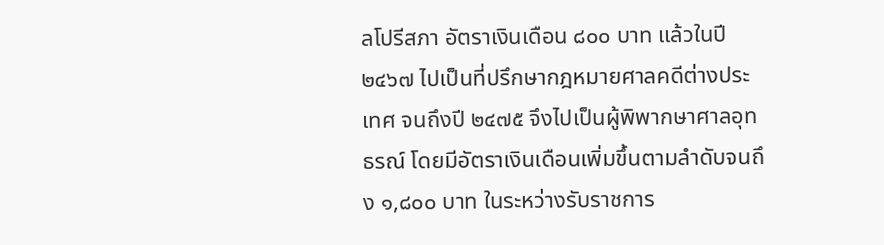ลโปรีสภา อัตราเงินเดือน ๘๐๐ บาท แล้วในปี ๒๔๖๗ ไปเป็นที่ปรึกษากฎหมายศาลคดีต่างประเทศ จนถึงปี ๒๔๗๕ จึงไปเป็นผู้พิพากษาศาลอุทธรณ์ โดยมีอัตราเงินเดือนเพิ่มขึ้นตามลำดับจนถึง ๑,๘๐๐ บาท ในระหว่างรับราชการ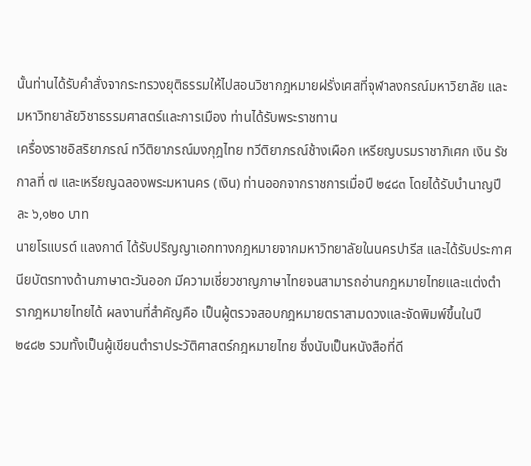นั้นท่านได้รับคำสั่งจากระทรวงยุติธรรมให้ไปสอนวิชากฎหมายฝรั่งเศสที่จุฬาลงกรณ์มหาวิยาลัย และมหาวิทยาลัยวิชาธรรมศาสตร์และการเมือง ท่านได้รับพระราชทาน
เครื่องราชอิสริยาภรณ์ ทวีติยาภรณ์มงกุฎไทย ทวีติยาภรณ์ช้างเผือก เหรียญบรมราชาภิเศก เงิน รัชกาลที่ ๗ และเหรียญฉลองพระมหานคร (เงิน) ท่านออกจากราชการเมื่อปี ๒๔๘๓ โดยได้รับบำนาญปีละ ๖,๑๒๐ บาท
นายโรแบรต์ แลงกาต์ ได้รับปริญญาเอกทางกฎหมายจากมหาวิทยาลัยในนครปารีส และได้รับประกาศนียบัตรทางด้านภาษาตะวันออก มีความเชี่ยวชาญภาษาไทยจนสามารถอ่านกฎหมายไทยและแต่งตำรากฎหมายไทยได้ ผลงานที่สำคัญคือ เป็นผู้ตรวจสอบกฎหมายตราสามดวงและจัดพิมพ์ขึ้นในปี ๒๔๘๒ รวมทั้งเป็นผู้เขียนตำราประวัติศาสตร์กฎหมายไทย ซึ่งนับเป็นหนังสือที่ดี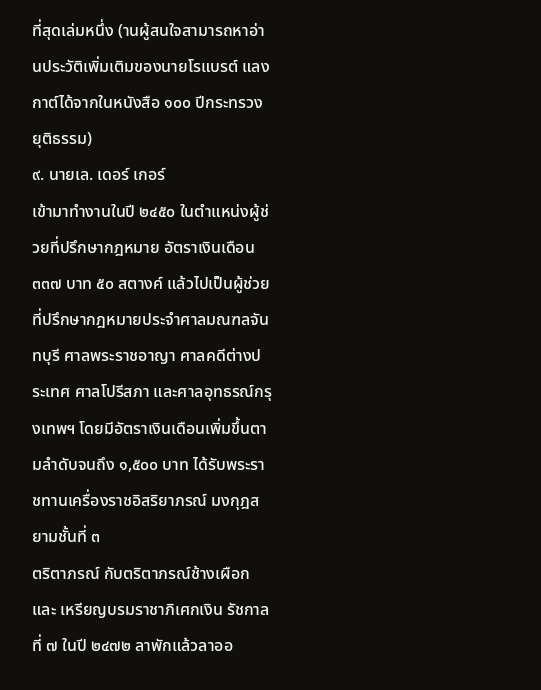ที่สุดเล่มหนึ่ง (านผู้สนใจสามารถหาอ่านประวัติเพิ่มเติมของนายโรแบรต์ แลงกาต์ได้จากในหนังสือ ๑๐๐ ปีกระทรวงยุติธรรม)
๙. นายเล. เดอร์ เกอร์
เข้ามาทำงานในปี ๒๔๕๐ ในตำแหน่งผู้ช่วยที่ปรึกษากฎหมาย อัตราเงินเดือน ๓๓๗ บาท ๕๐ สตางค์ แล้วไปเป็นผู้ช่วยที่ปรึกษากฎหมายประจำศาลมณฑลจันทบุรี ศาลพระราชอาญา ศาลคดีต่างประเทศ ศาลโปรีสภา และศาลอุทธรณ์กรุงเทพฯ โดยมีอัตราเงินเดือนเพิ่มขึ้นตามลำดับจนถึง ๑,๕๐๐ บาท ได้รับพระราชทานเครื่องราชอิสริยาภรณ์ มงกุฎสยามชั้นที่ ๓
ตริตาภรณ์ กับตริตาภรณ์ช้างเผือก และ เหรียญบรมราชาภิเศกเงิน รัชกาลที่ ๗ ในปี ๒๔๗๒ ลาพักแล้วลาออ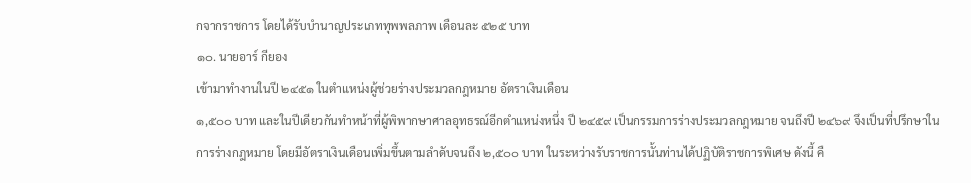กจากราชการ โดยได้รับบำนาญประเภททุพพลภาพ เดือนละ ๕๒๕ บาท
๑๐. นายอาร์ กียอง
เข้ามาทำงานในปี ๒๔๕๑ ในตำแหน่งผู้ช่วยร่างประมวลกฎหมาย อัตราเงินเดือน
๑,๕๐๐ บาท และในปีเดียวกันทำหน้าที่ผู้พิพากษาศาลอุทธรณ์อีกตำแหน่งหนึ่ง ปี ๒๔๕๙ เป็นกรรมการร่างประมวลกฎหมาย จนถึงปี ๒๔๖๙ จึงเป็นที่ปรึกษาในการร่างกฎหมาย โดยมีอัตราเงินเดือนเพิ่มขึ้นตามลำดับจนถึง ๒,๕๐๐ บาท ในระหว่างรับราชการนั้นท่านได้ปฏิบัติราชการพิเศษ ดังนี้ คื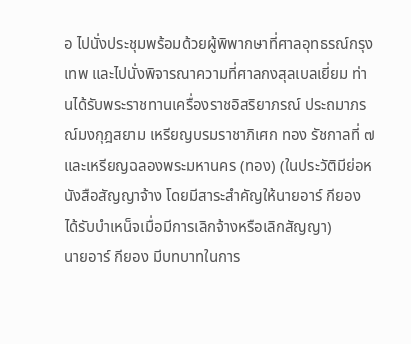อ ไปนั่งประชุมพร้อมด้วยผู้พิพากษาที่ศาลอุทธรณ์กรุงเทพ และไปนั่งพิจารณาความที่ศาลกงสุลเบลเยี่ยม ท่านได้รับพระราชทานเครื่องราชอิสริยาภรณ์ ประถมาภรณ์มงกุฎสยาม เหรียญบรมราชาภิเศก ทอง รัชกาลที่ ๗ และเหรียญฉลองพระมหานคร (ทอง) (ในประวัติมีย่อหนังสือสัญญาจ้าง โดยมีสาระสำคัญให้นายอาร์ กียอง ได้รับบำเหน็จเมื่อมีการเลิกจ้างหรือเลิกสัญญา)
นายอาร์ กียอง มีบทบาทในการ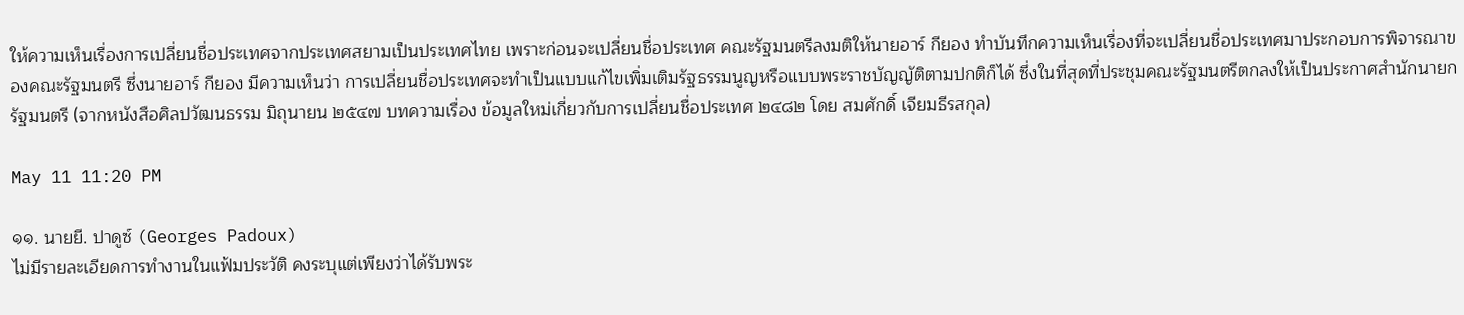ให้ความเห็นเรื่องการเปลี่ยนชื่อประเทศจากประเทศสยามเป็นประเทศไทย เพราะก่อนจะเปลี่ยนชื่อประเทศ คณะรัฐมนตรีลงมติให้นายอาร์ กียอง ทำบันทึกความเห็นเรื่องที่จะเปลี่ยนชื่อประเทศมาประกอบการพิจารณาของคณะรัฐมนตรี ซึ่งนายอาร์ กียอง มีความเห็นว่า การเปลี่ยนชื่อประเทศจะทำเป็นแบบแก้ไขเพิ่มเติมรัฐธรรมนูญหรือแบบพระราชบัญญัติตามปกติก็ได้ ซึ่งในที่สุดที่ประชุมคณะรัฐมนตรีตกลงให้เป็นประกาศสำนักนายกรัฐมนตรี (จากหนังสือศิลปวัฒนธรรม มิถุนายน ๒๕๔๗ บทความเรื่อง ข้อมูลใหม่เกี่ยวกับการเปลี่ยนชื่อประเทศ ๒๔๘๒ โดย สมศักดิ์ เจียมธีรสกุล)

May 11 11:20 PM

๑๑. นายยี. ปาดูซ์ (Georges Padoux)
ไม่มีรายละเอียดการทำงานในแฟ้มประวัติ คงระบุแต่เพียงว่าได้รับพระ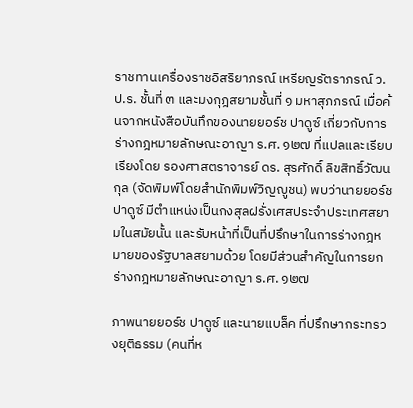ราชทานเครื่องราชอิสริยาภรณ์ เหรียญรัตราภรณ์ ว.ป.ร. ชั้นที่ ๓ และมงกุฎสยามชั้นที่ ๑ มหาสุภภรณ์ เมื่อค้นจากหนังสือบันทึกของนายยอร์ช ปาดูซ์ เกี่ยวกับการร่างกฎหมายลักษณะอาญา ร.ศ. ๑๒๗ ที่แปลและเรียบเรียงโดย รองศาสตราจารย์ ดร. สุรศักดิ์ ลิขสิทธิ์วัฒนกุล (จัดพิมพ์โดยสำนักพิมพ์วิญญูชน) พบว่านายยอร์ช ปาดูซ์ มีตำแหน่งเป็นกงสุลฝรั่งเศสประจำประเทศสยามในสมัยนั้น และรับหน้าที่เป็นที่ปรึกษาในการร่างกฎหมายของรัฐบาลสยามด้วย โดยมีส่วนสำคัญในการยกร่างกฎหมายลักษณะอาญา ร.ศ. ๑๒๗

ภาพนายยอร์ช ปาดูซ์ และนายแบล็ค ที่ปรึกษากระทรวงยุติธรรม (คนที่ห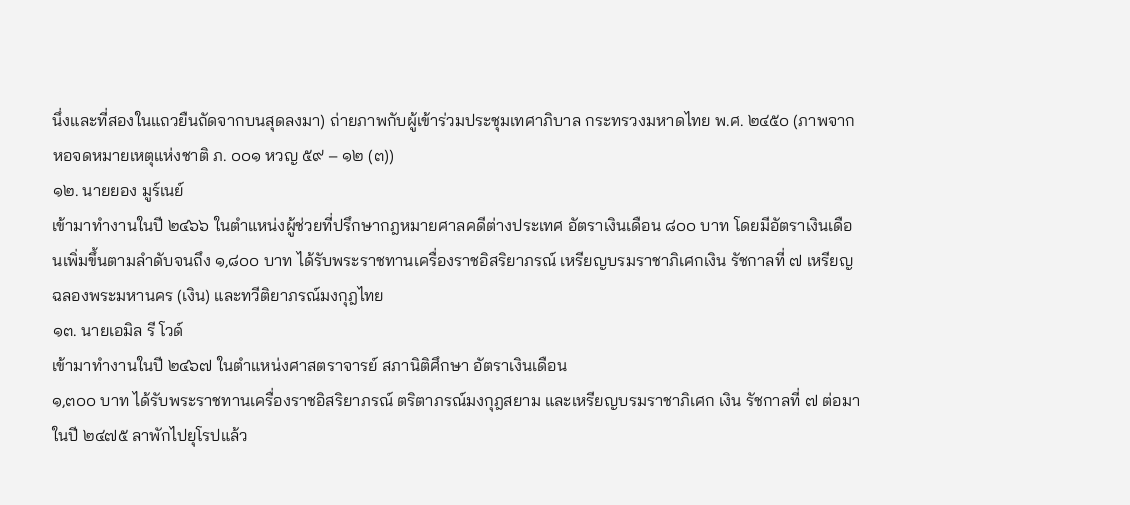นึ่งและที่สองในแถวยืนถัดจากบนสุดลงมา) ถ่ายภาพกับผู้เข้าร่วมประชุมเทศาภิบาล กระทรวงมหาดไทย พ.ศ. ๒๔๕๐ (ภาพจากหอจดหมายเหตุแห่งชาติ ภ. ๐๐๑ หวญ ๕๙ – ๑๒ (๓))
๑๒. นายยอง มูร์เนย์
เข้ามาทำงานในปี ๒๔๖๖ ในตำแหน่งผู้ช่วยที่ปรึกษากฎหมายศาลคดีต่างประเทศ อัตราเงินเดือน ๘๐๐ บาท โดยมีอัตราเงินเดือนเพิ่มขึ้นตามลำดับจนถึง ๑,๘๐๐ บาท ได้รับพระราชทานเครื่องราชอิสริยาภรณ์ เหรียญบรมราชาภิเศกเงิน รัชกาลที่ ๗ เหรียญฉลองพระมหานคร (เงิน) และทวีติยาภรณ์มงกุฎไทย
๑๓. นายเอมิล รี โวด์
เข้ามาทำงานในปี ๒๔๖๗ ในตำแหน่งศาสตราจารย์ สภานิติศึกษา อัตราเงินเดือน
๑,๓๐๐ บาท ได้รับพระราชทานเครื่องราชอิสริยาภรณ์ ตริตาภรณ์มงกุฎสยาม และเหรียญบรมราชาภิเศก เงิน รัชกาลที่ ๗ ต่อมาในปี ๒๔๗๕ ลาพักไปยุโรปแล้ว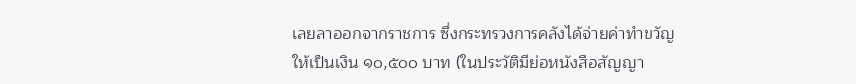เลยลาออกจากราชการ ซึ่งกระทรวงการคลังได้จ่ายค่าทำขวัญให้เป็นเงิน ๑๐,๕๐๐ บาท (ในประวัติมีย่อหนังสือสัญญา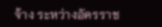จ้าง ระหว่างอัครราช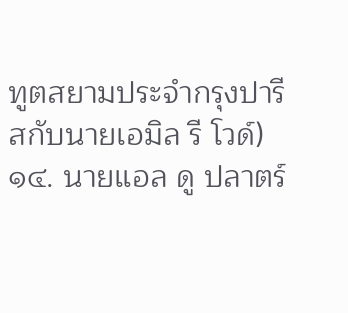ทูตสยามประจำกรุงปารีสกับนายเอมิล รี โวด์)
๑๔. นายแอล ดู ปลาตร์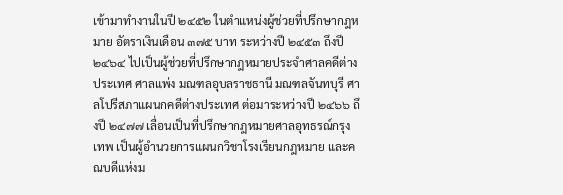เข้ามาทำงานในปี ๒๔๕๒ ในตำแหน่งผู้ช่วยที่ปรึกษากฎหมาย อัตราเงินเดือน ๓๗๕ บาท ระหว่างปี ๒๔๕๓ ถึงปี ๒๔๖๔ ไปเป็นผู้ช่วยที่ปรึกษากฎหมายประจำศาลคดีต่างประเทศ ศาลแพ่ง มณฑลอุบลราชธานี มณฑลจันทบุรี ศาลโปรีสภาแผนกคดีต่างประเทศ ต่อมาระหว่างปี ๒๔๖๖ ถึงปี ๒๔๗๗ เลื่อนเป็นที่ปรึกษากฎหมายศาลอุทธรณ์กรุงเทพ เป็นผู้อำนวยการแผนกวิชาโรงเรียนกฎหมาย และคณบดีแห่งม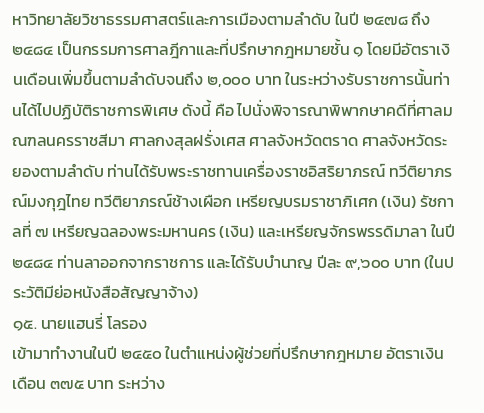หาวิทยาลัยวิชาธรรมศาสตร์และการเมืองตามลำดับ ในปี ๒๔๗๘ ถึง ๒๔๘๔ เป็นกรรมการศาลฎีกาและที่ปรึกษากฎหมายชั้น ๑ โดยมีอัตราเงินเดือนเพิ่มขึ้นตามลำดับจนถึง ๒,๐๐๐ บาท ในระหว่างรับราชการนั้นท่านได้ไปปฏิบัติราชการพิเศษ ดังนี้ คือ ไปนั่งพิจารณาพิพากษาคดีที่ศาลมณฑลนครราชสีมา ศาลกงสุลฝรั่งเศส ศาลจังหวัดตราด ศาลจังหวัดระยองตามลำดับ ท่านได้รับพระราชทานเครื่องราชอิสริยาภรณ์ ทวีติยาภรณ์มงกุฎไทย ทวีติยาภรณ์ช้างเผือก เหรียญบรมราชาภิเศก (เงิน) รัชกาลที่ ๗ เหรียญฉลองพระมหานคร (เงิน) และเหรียญจักรพรรดิมาลา ในปี ๒๔๘๔ ท่านลาออกจากราชการ และได้รับบำนาญ ปีละ ๙,๖๐๐ บาท (ในประวัติมีย่อหนังสือสัญญาจ้าง)
๑๕. นายแฮนรี่ โลรอง
เข้ามาทำงานในปี ๒๔๕๐ ในตำแหน่งผู้ช่วยที่ปรึกษากฎหมาย อัตราเงินเดือน ๓๗๕ บาท ระหว่าง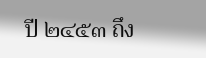ปี ๒๔๕๓ ถึง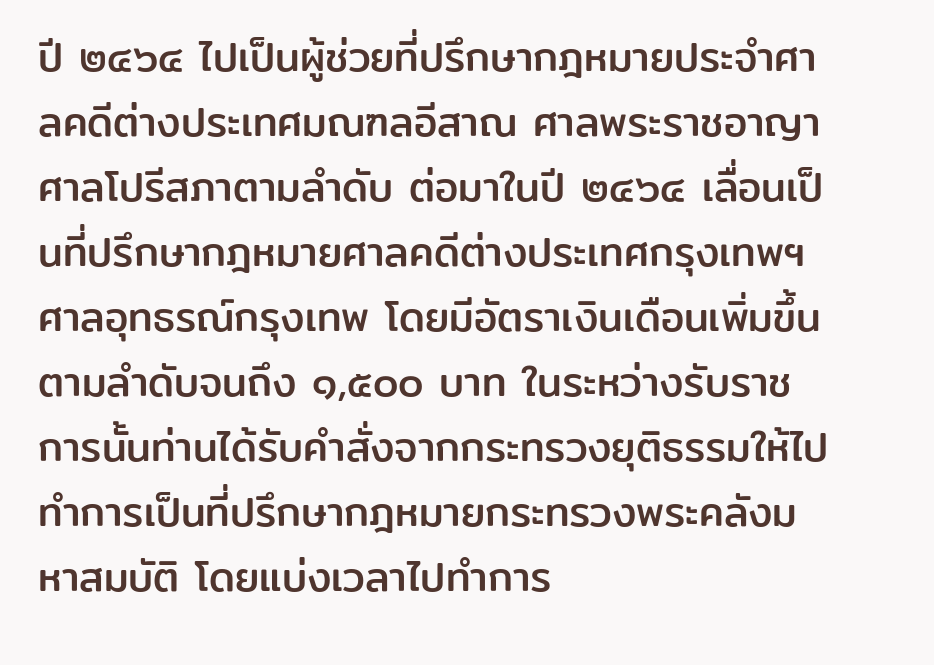ปี ๒๔๖๔ ไปเป็นผู้ช่วยที่ปรึกษากฎหมายประจำศาลคดีต่างประเทศมณฑลอีสาณ ศาลพระราชอาญา ศาลโปรีสภาตามลำดับ ต่อมาในปี ๒๔๖๔ เลื่อนเป็นที่ปรึกษากฎหมายศาลคดีต่างประเทศกรุงเทพฯ ศาลอุทธรณ์กรุงเทพ โดยมีอัตราเงินเดือนเพิ่มขึ้นตามลำดับจนถึง ๑,๕๐๐ บาท ในระหว่างรับราชการนั้นท่านได้รับคำสั่งจากกระทรวงยุติธรรมให้ไปทำการเป็นที่ปรึกษากฎหมายกระทรวงพระคลังมหาสมบัติ โดยแบ่งเวลาไปทำการ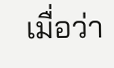เมื่อว่า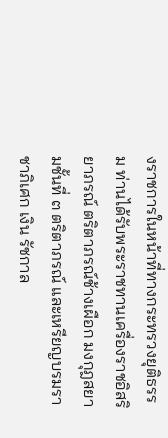งราชการในหน้าที่ทางกระทรวงยุติธรรม ท่านได้รับพระราชทานเครื่องราชอิสริยาภรณ์ ตริตาภรณ์ช้างเผือก มงกุฎสยามชั้นที่ ๓ ตริตาภรณ์ และเหรียญบรมราชาภิเศก เงิน รัชกาล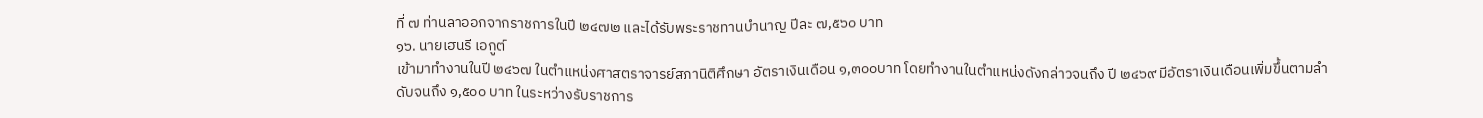ที่ ๗ ท่านลาออกจากราชการในปี ๒๔๗๒ และได้รับพระราชทานบำนาญ ปีละ ๗,๕๖๐ บาท
๑๖. นายเฮนรี เอกูต์
เข้ามาทำงานในปี ๒๔๖๗ ในตำแหน่งศาสตราจารย์สภานิติศึกษา อัตราเงินเดือน ๑,๓๐๐บาท โดยทำงานในตำแหน่งดังกล่าวจนถึง ปี ๒๔๖๙ มีอัตราเงินเดือนเพิ่มขึ้นตามลำดับจนถึง ๑,๕๐๐ บาท ในระหว่างรับราชการ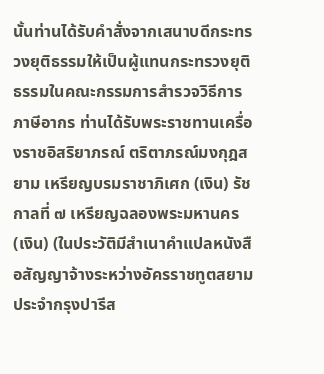นั้นท่านได้รับคำสั่งจากเสนาบดีกระทรวงยุติธรรมให้เป็นผู้แทนกระทรวงยุติธรรมในคณะกรรมการสำรวจวิธีการภาษีอากร ท่านได้รับพระราชทานเครื่องราชอิสริยาภรณ์ ตริตาภรณ์มงกุฎสยาม เหรียญบรมราชาภิเศก (เงิน) รัชกาลที่ ๗ เหรียญฉลองพระมหานคร (เงิน) (ในประวัติมีสำเนาคำแปลหนังสือสัญญาจ้างระหว่างอัครราชทูตสยามประจำกรุงปารีส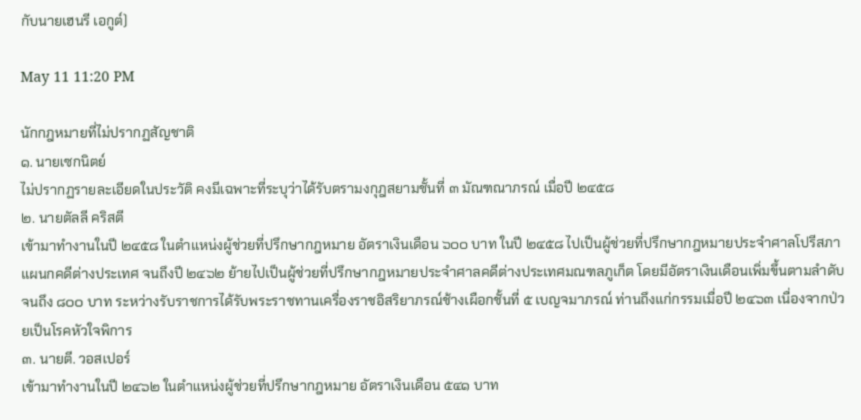กับนายเฮนรี เอกูต์)

May 11 11:20 PM

นักกฎหมายที่ไม่ปรากฏสัญชาติ
๑. นายเซกนิตย์
ไม่ปรากฏรายละเอียดในประวัติ คงมีเฉพาะที่ระบุว่าได้รับตรามงกุฎสยามชั้นที่ ๓ มัณฑณาภรณ์ เมื่อปี ๒๔๕๘
๒. นายตัลลี คริสตี
เข้ามาทำงานในปี ๒๔๕๘ ในตำแหน่งผู้ช่วยที่ปรึกษากฎหมาย อัตราเงินเดือน ๖๐๐ บาท ในปี ๒๔๕๘ ไปเป็นผู้ช่วยที่ปรึกษากฎหมายประจำศาลโปรีสภาแผนกคดีต่างประเทศ จนถึงปี ๒๔๖๒ ย้ายไปเป็นผู้ช่วยที่ปรึกษากฎหมายประจำศาลคดีต่างประเทศมณฑลภูเก็ต โดยมีอัตราเงินเดือนเพิ่มขึ้นตามลำดับจนถึง ๘๐๐ บาท ระหว่างรับราชการได้รับพระราชทานเครื่องราชอิสริยาภรณ์ช้างเผือกชั้นที่ ๕ เบญจมาภรณ์ ท่านถึงแก่กรรมเมื่อปี ๒๔๖๓ เนื่องจากป่วยเป็นโรคหัวใจพิการ
๓. นายตี. วอสเปอร์
เข้ามาทำงานในปี ๒๔๖๒ ในตำแหน่งผู้ช่วยที่ปรึกษากฎหมาย อัตราเงินเดือน ๕๔๑ บาท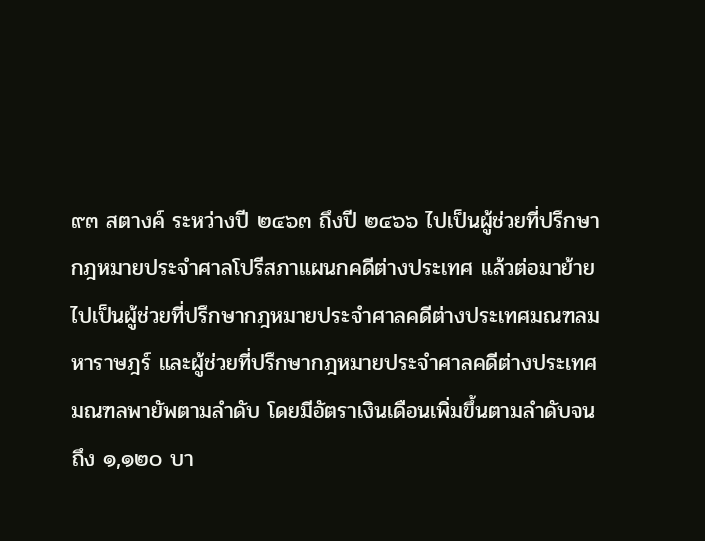๙๓ สตางค์ ระหว่างปี ๒๔๖๓ ถึงปี ๒๔๖๖ ไปเป็นผู้ช่วยที่ปรึกษากฎหมายประจำศาลโปรีสภาแผนกคดีต่างประเทศ แล้วต่อมาย้ายไปเป็นผู้ช่วยที่ปรึกษากฎหมายประจำศาลคดีต่างประเทศมณฑลมหาราษฎร์ และผู้ช่วยที่ปรึกษากฎหมายประจำศาลคดีต่างประเทศมณฑลพายัพตามลำดับ โดยมีอัตราเงินเดือนเพิ่มขึ้นตามลำดับจนถึง ๑,๑๒๐ บา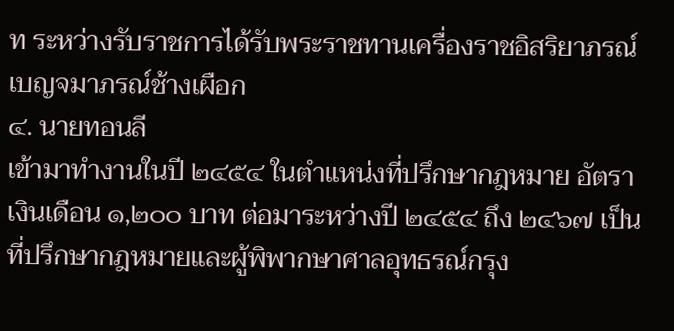ท ระหว่างรับราชการได้รับพระราชทานเครื่องราชอิสริยาภรณ์ เบญจมาภรณ์ช้างเผือก
๔. นายทอนลี
เข้ามาทำงานในปี ๒๔๕๔ ในตำแหน่งที่ปรึกษากฎหมาย อัตราเงินเดือน ๑,๒๐๐ บาท ต่อมาระหว่างปี ๒๔๕๔ ถึง ๒๔๖๗ เป็นที่ปรึกษากฎหมายและผู้พิพากษาศาลอุทธรณ์กรุง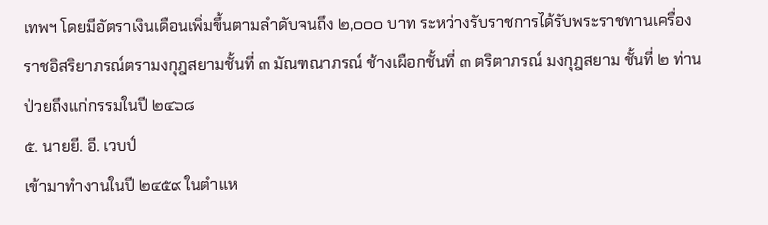เทพฯ โดยมีอัตราเงินเดือนเพิ่มขึ้นตามลำดับจนถึง ๒,๐๐๐ บาท ระหว่างรับราชการได้รับพระราชทานเครื่องราชอิสริยาภรณ์ตรามงกุฎสยามชั้นที่ ๓ มัณฑณาภรณ์ ช้างเผือกชั้นที่ ๓ ตริตาภรณ์ มงกุฎสยาม ชั้นที่ ๒ ท่านป่วยถึงแก่กรรมในปี ๒๔๖๘
๕. นายยี. อี. เวบป์
เข้ามาทำงานในปี ๒๔๕๙ ในตำแห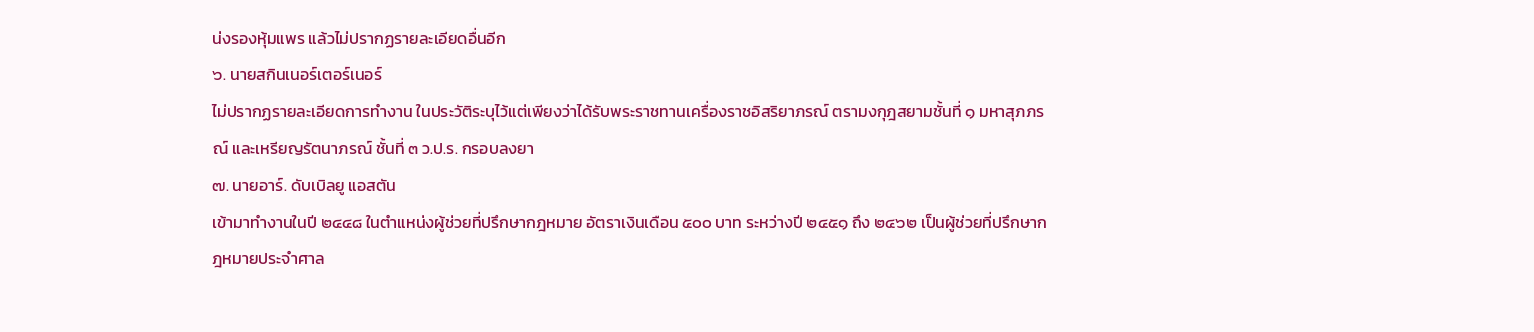น่งรองหุ้มแพร แล้วไม่ปรากฏรายละเอียดอื่นอีก
๖. นายสกินเนอร์เตอร์เนอร์
ไม่ปรากฏรายละเอียดการทำงาน ในประวัติระบุไว้แต่เพียงว่าได้รับพระราชทานเครื่องราชอิสริยาภรณ์ ตรามงกุฎสยามชั้นที่ ๑ มหาสุภภรณ์ และเหรียญรัตนาภรณ์ ชั้นที่ ๓ ว.ป.ร. กรอบลงยา
๗. นายอาร์. ดับเบิลยู แอสตัน
เข้ามาทำงานในปี ๒๔๔๘ ในตำแหน่งผู้ช่วยที่ปรึกษากฎหมาย อัตราเงินเดือน ๕๐๐ บาท ระหว่างปี ๒๔๕๑ ถึง ๒๔๖๒ เป็นผู้ช่วยที่ปรึกษากฎหมายประจำศาล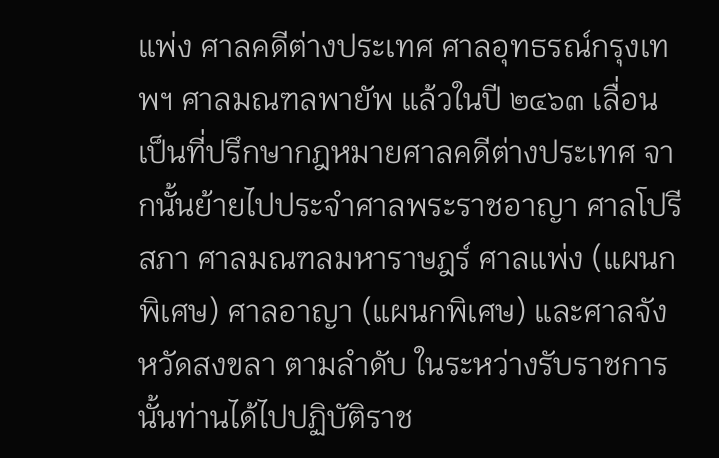แพ่ง ศาลคดีต่างประเทศ ศาลอุทธรณ์กรุงเทพฯ ศาลมณฑลพายัพ แล้วในปี ๒๔๖๓ เลื่อนเป็นที่ปรึกษากฎหมายศาลคดีต่างประเทศ จากนั้นย้ายไปประจำศาลพระราชอาญา ศาลโปรีสภา ศาลมณฑลมหาราษฎร์ ศาลแพ่ง (แผนกพิเศษ) ศาลอาญา (แผนกพิเศษ) และศาลจังหวัดสงขลา ตามลำดับ ในระหว่างรับราชการนั้นท่านได้ไปปฏิบัติราช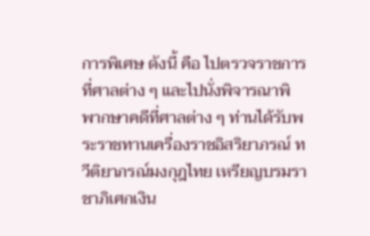การพิเศษ ดังนี้ คือ ไปตรวจราชการที่ศาลต่าง ๆ และไปนั่งพิจารณาพิพากษาคดีที่ศาลต่าง ๆ ท่านได้รับพระราชทานเครื่องราชอิสริยาภรณ์ ทวีติยาภรณ์มงกุฎไทย เหรียญบรมราชาภิเศกเงิน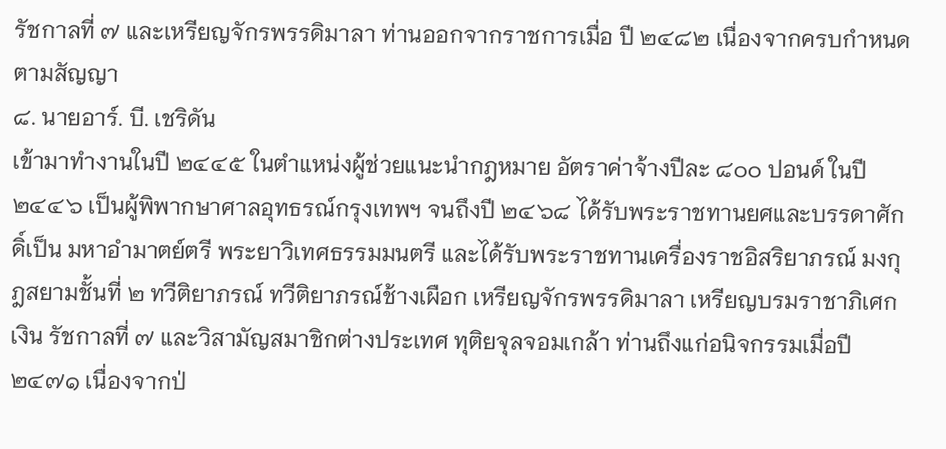รัชกาลที่ ๗ และเหรียญจักรพรรดิมาลา ท่านออกจากราชการเมื่อ ปี ๒๔๘๒ เนื่องจากครบกำหนดตามสัญญา
๘. นายอาร์. บี. เชริดัน
เข้ามาทำงานในปี ๒๔๔๕ ในตำแหน่งผู้ช่วยแนะนำกฎหมาย อัตราค่าจ้างปีละ ๘๐๐ ปอนด์ ในปี ๒๔๔๖ เป็นผู้พิพากษาศาลอุทธรณ์กรุงเทพฯ จนถึงปี ๒๔๖๘ ได้รับพระราชทานยศและบรรดาศักดิ์เป็น มหาอำมาตย์ตรี พระยาวิเทศธรรมมนตรี และได้รับพระราชทานเครื่องราชอิสริยาภรณ์ มงกุฎสยามชั้นที่ ๒ ทวีติยาภรณ์ ทวีติยาภรณ์ช้างเผือก เหรียญจักรพรรดิมาลา เหรียญบรมราชาภิเศก เงิน รัชกาลที่ ๗ และวิสามัญสมาชิกต่างประเทศ ทุติยจุลจอมเกล้า ท่านถึงแก่อนิจกรรมเมื่อปี ๒๔๗๑ เนื่องจากป่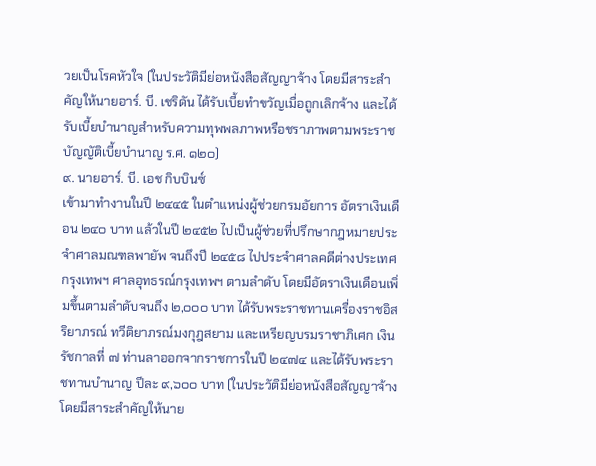วยเป็นโรคหัวใจ (ในประวัติมีย่อหนังสือสัญญาจ้าง โดยมีสาระสำคัญให้นายอาร์. บี. เชริดัน ได้รับเบี้ยทำขวัญเมื่อถูกเลิกจ้าง และได้รับเบี้ยบำนาญสำหรับความทุพพลภาพหรือชราภาพตามพระราชบัญญัติเบี้ยบำนาญ ร.ศ. ๑๒๐)
๙. นายอาร์. บี. เอช กิบบินซ์
เข้ามาทำงานในปี ๒๔๔๕ ในตำแหน่งผู้ช่วยกรมอัยการ อัตราเงินเดือน ๒๔๐ บาท แล้วในปี ๒๔๕๒ ไปเป็นผู้ช่วยที่ปรึกษากฎหมายประจำศาลมณฑลพายัพ จนถึงปี ๒๔๕๘ ไปประจำศาลคดีต่างประเทศกรุงเทพฯ ศาลอุทธรณ์กรุงเทพฯ ตามลำดับ โดยมีอัตราเงินเดือนเพิ่มขึ้นตามลำดับจนถึง ๒,๐๐๐ บาท ได้รับพระราชทานเครื่องราชอิสริยาภรณ์ ทวีติยาภรณ์มงกุฎสยาม และเหรียญบรมราชาภิเศก เงิน รัชกาลที่ ๗ ท่านลาออกจากราชการในปี ๒๔๗๔ และได้รับพระราชทานบำนาญ ปีละ ๙,๖๐๐ บาท (ในประวัติมีย่อหนังสือสัญญาจ้าง โดยมีสาระสำคัญให้นาย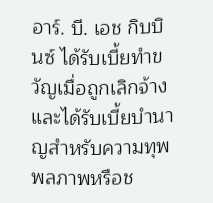อาร์. บี. เอช กิบบินซ์ ได้รับเบี้ยทำขวัญเมื่อถูกเลิกจ้าง และได้รับเบี้ยบำนาญสำหรับความทุพพลภาพหรือช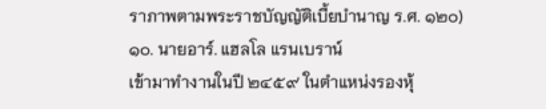ราภาพตามพระราชบัญญัติเบี้ยบำนาญ ร.ศ. ๑๒๐)
๑๐. นายอาร์. แฮลโล แรนเบราน์
เข้ามาทำงานในปี ๒๔๕๙ ในตำแหน่งรองหุ้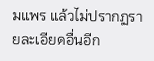มแพร แล้วไม่ปรากฏรายละเอียดอื่นอีก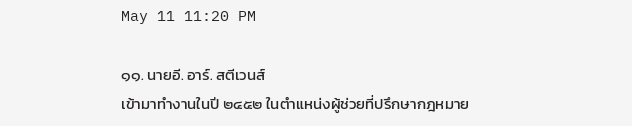May 11 11:20 PM

๑๑. นายอี. อาร์. สตีเวนส์
เข้ามาทำงานในปี ๒๔๕๒ ในตำแหน่งผู้ช่วยที่ปรึกษากฎหมาย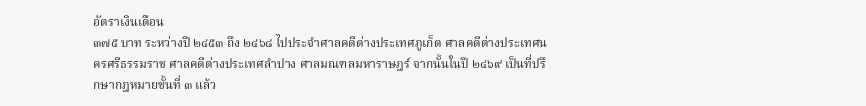อัตราเงินเดือน
๓๗๕ บาท ระหว่างปี ๒๔๕๓ ถึง ๒๔๖๘ ไปประจำศาลคดีต่างประเทศภูเก็ต ศาลคดีต่างประเทศนครศรีธรรมราช ศาลคดีต่างประเทศลำปาง ศาลมณฑลมหาราษฎร์ จากนั้นในปี ๒๔๖๙ เป็นที่ปรึกษากฎหมายชั้นที่ ๓ แล้ว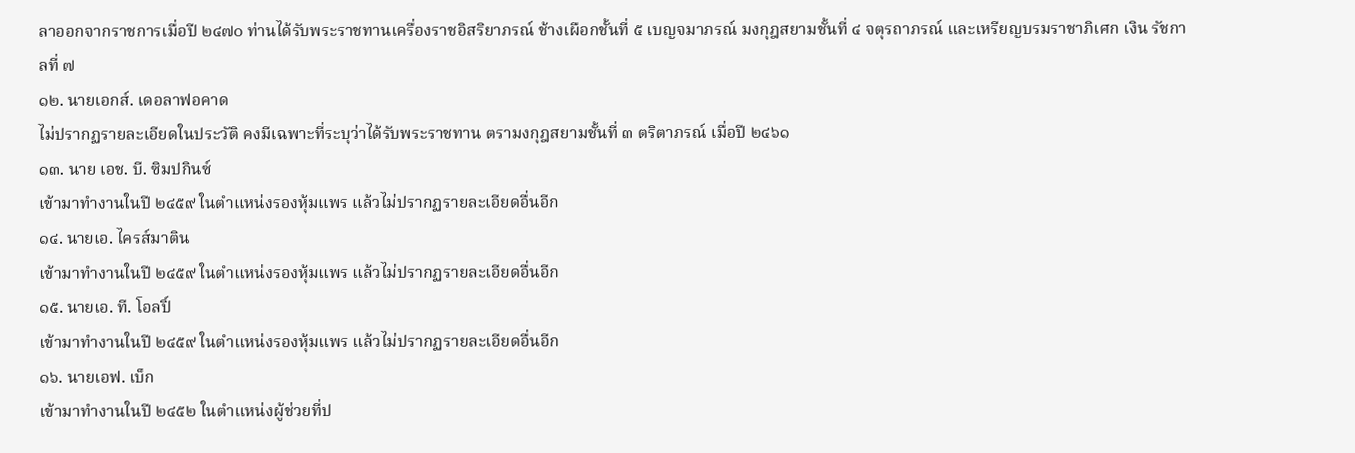ลาออกจากราชการเมื่อปี ๒๔๗๐ ท่านได้รับพระราชทานเครื่องราชอิสริยาภรณ์ ช้างเผือกชั้นที่ ๕ เบญจมาภรณ์ มงกุฎสยามชั้นที่ ๔ จตุรถาภรณ์ และเหรียญบรมราชาภิเศก เงิน รัชกาลที่ ๗
๑๒. นายเอกส์. เดอลาฟอคาด
ไม่ปรากฏรายละเอียดในประวัติ คงมีเฉพาะที่ระบุว่าได้รับพระราชทาน ตรามงกุฎสยามชั้นที่ ๓ ตริตาภรณ์ เมื่อปี ๒๔๖๑
๑๓. นาย เอช. บี. ซิมปกินซ์
เข้ามาทำงานในปี ๒๔๕๙ ในตำแหน่งรองหุ้มแพร แล้วไม่ปรากฏรายละเอียดอื่นอีก
๑๔. นายเอ. ไครส์มาติน
เข้ามาทำงานในปี ๒๔๕๙ ในตำแหน่งรองหุ้มแพร แล้วไม่ปรากฏรายละเอียดอื่นอีก
๑๕. นายเอ. ที. โอลปิ์
เข้ามาทำงานในปี ๒๔๕๙ ในตำแหน่งรองหุ้มแพร แล้วไม่ปรากฏรายละเอียดอื่นอีก
๑๖. นายเอฟ. เบ็ก
เข้ามาทำงานในปี ๒๔๕๒ ในตำแหน่งผู้ช่วยที่ป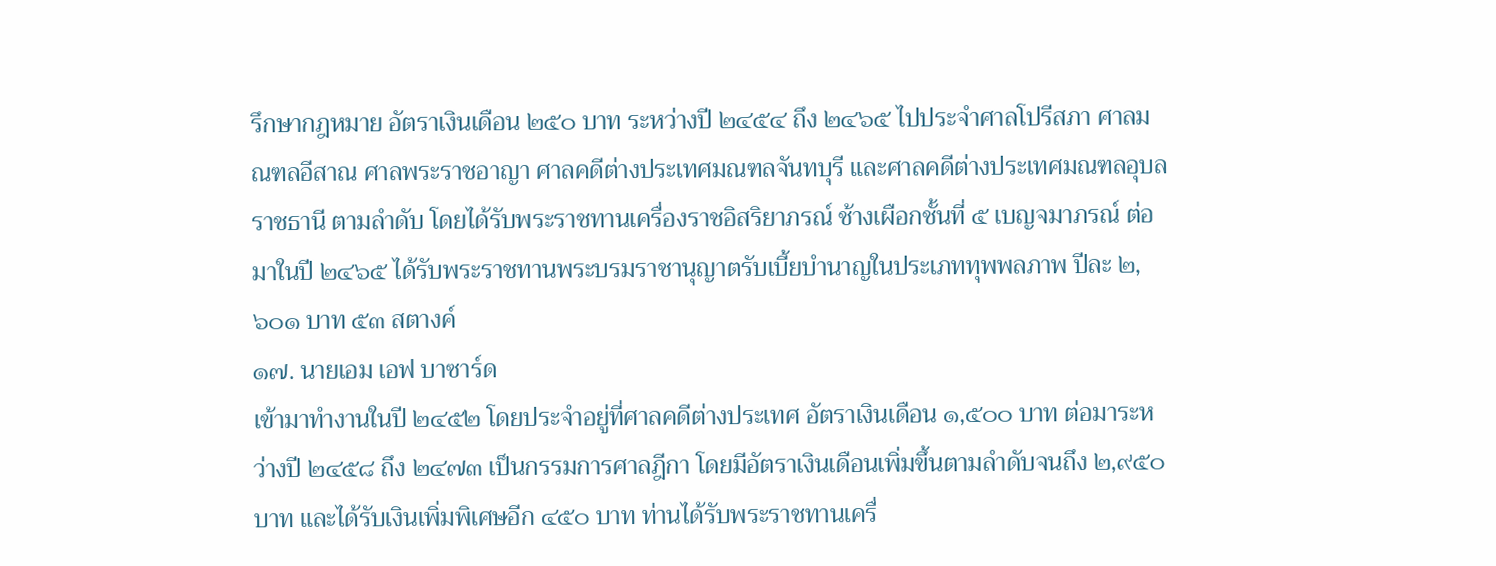รึกษากฎหมาย อัตราเงินเดือน ๒๕๐ บาท ระหว่างปี ๒๔๕๔ ถึง ๒๔๖๕ ไปประจำศาลโปรีสภา ศาลมณฑลอีสาณ ศาลพระราชอาญา ศาลคดีต่างประเทศมณฑลจันทบุรี และศาลคดีต่างประเทศมณฑลอุบลราชธานี ตามลำดับ โดยได้รับพระราชทานเครื่องราชอิสริยาภรณ์ ช้างเผือกชั้นที่ ๕ เบญจมาภรณ์ ต่อมาในปี ๒๔๖๕ ได้รับพระราชทานพระบรมราชานุญาตรับเบี้ยบำนาญในประเภททุพพลภาพ ปีละ ๒,๖๐๑ บาท ๕๓ สตางค์
๑๗. นายเอม เอฟ บาซาร์ด
เข้ามาทำงานในปี ๒๔๕๒ โดยประจำอยู่ที่ศาลคดีต่างประเทศ อัตราเงินเดือน ๑,๕๐๐ บาท ต่อมาระหว่างปี ๒๔๕๘ ถึง ๒๔๗๓ เป็นกรรมการศาลฎีกา โดยมีอัตราเงินเดือนเพิ่มขึ้นตามลำดับจนถึง ๒,๙๕๐ บาท และได้รับเงินเพิ่มพิเศษอีก ๔๕๐ บาท ท่านได้รับพระราชทานเครื่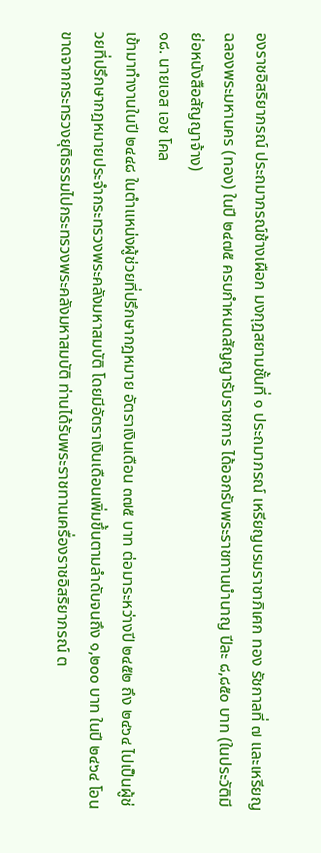องราชอิสริยาภรณ์ ประถมาภรณ์ช้างเผือก มงกุฎสยามชั้นที่ ๑ ประถมาภรณ์ เหรียญบรมราชาภิเศก ทอง รัชกาลที่ ๗ และเหรียญฉลองพระมหานคร (ทอง) ในปี ๒๔๗๕ ครบกำหนดสัญญารับราชการ ได้ออกรับพระราชทานบำนาญ ปีละ ๘,๘๕๐ บาท (ในประวัติมีย่อหนังสือสัญญาจ้าง)
๑๘. นายเอส เอช โคล
เข้ามาทำงานในปี ๒๔๔๘ ในตำแหน่งผู้ช่วยที่ปรึกษากฎหมาย อัตราเงินเดือน ๓๗๕ บาท ต่อมาระหว่างปี ๒๔๕๒ ถึง ๒๔๖๔ ไปเป็นผู้ช่วยที่ปรึกษากฎหมายประจำกระทรวงพระคลังมหาสมบัติ โดยมีอัตราเงินเดือนเพิ่มขึ้นตามลำดับจนถึง ๑,๒๐๐ บาท ในปี ๒๔๖๔ โอนขาดจากกระทรวงยุติธรรมไปกระทรวงพระคลังมหาสมบัติ ท่านได้รับพระราชทานเครื่องราชอิสริยาภรณ์ ต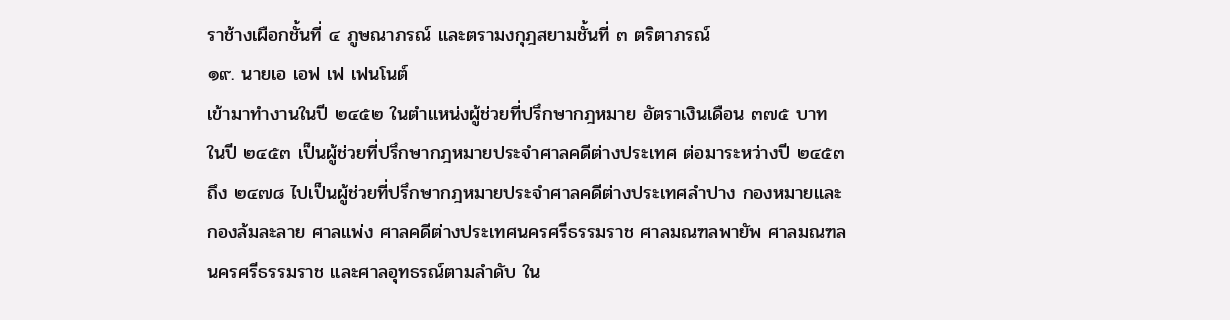ราช้างเผือกชั้นที่ ๔ ภูษณาภรณ์ และตรามงกุฎสยามชั้นที่ ๓ ตริตาภรณ์
๑๙. นายเอ เอฟ เฟ เฟนโนต์
เข้ามาทำงานในปี ๒๔๕๒ ในตำแหน่งผู้ช่วยที่ปรึกษากฎหมาย อัตราเงินเดือน ๓๗๕ บาท ในปี ๒๔๕๓ เป็นผู้ช่วยที่ปรึกษากฎหมายประจำศาลคดีต่างประเทศ ต่อมาระหว่างปี ๒๔๕๓ ถึง ๒๔๗๘ ไปเป็นผู้ช่วยที่ปรึกษากฎหมายประจำศาลคดีต่างประเทศลำปาง กองหมายและกองล้มละลาย ศาลแพ่ง ศาลคดีต่างประเทศนครศรีธรรมราช ศาลมณฑลพายัพ ศาลมณฑลนครศรีธรรมราช และศาลอุทธรณ์ตามลำดับ ใน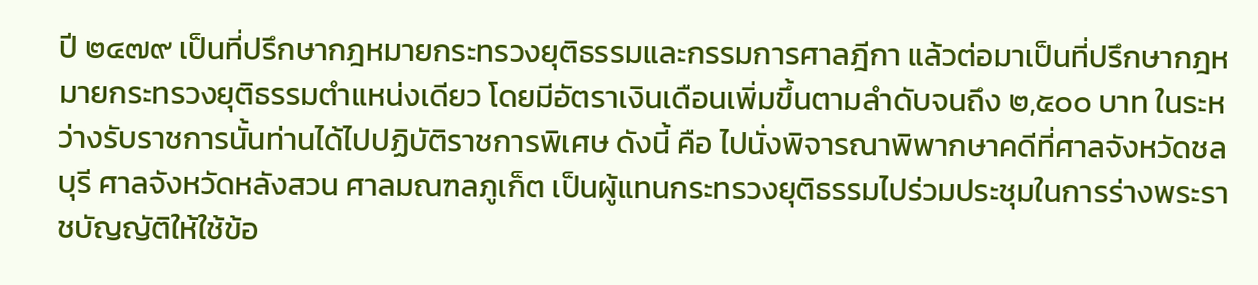ปี ๒๔๗๙ เป็นที่ปรึกษากฎหมายกระทรวงยุติธรรมและกรรมการศาลฎีกา แล้วต่อมาเป็นที่ปรึกษากฎหมายกระทรวงยุติธรรมตำแหน่งเดียว โดยมีอัตราเงินเดือนเพิ่มขึ้นตามลำดับจนถึง ๒,๕๐๐ บาท ในระหว่างรับราชการนั้นท่านได้ไปปฏิบัติราชการพิเศษ ดังนี้ คือ ไปนั่งพิจารณาพิพากษาคดีที่ศาลจังหวัดชลบุรี ศาลจังหวัดหลังสวน ศาลมณฑลภูเก็ต เป็นผู้แทนกระทรวงยุติธรรมไปร่วมประชุมในการร่างพระราชบัญญัติให้ใช้ข้อ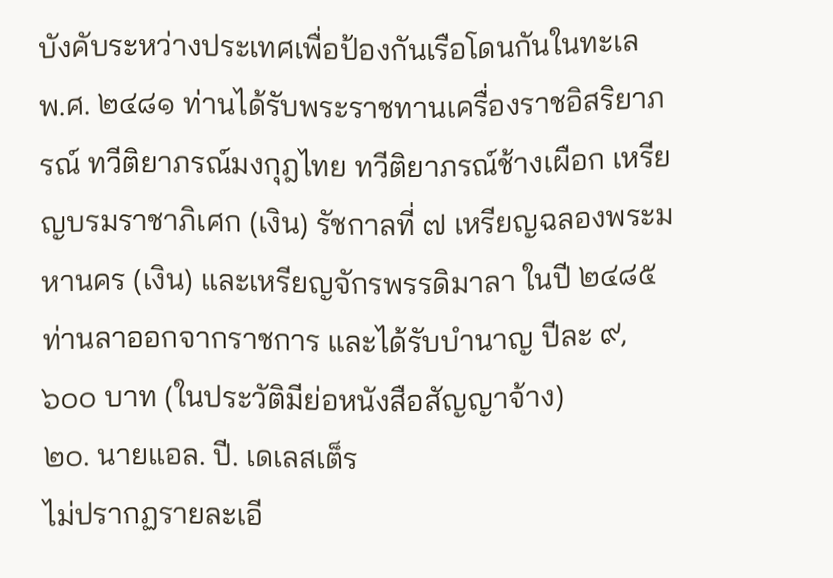บังคับระหว่างประเทศเพื่อป้องกันเรือโดนกันในทะเล พ.ศ. ๒๔๘๑ ท่านได้รับพระราชทานเครื่องราชอิสริยาภรณ์ ทวีติยาภรณ์มงกุฎไทย ทวีติยาภรณ์ช้างเผือก เหรียญบรมราชาภิเศก (เงิน) รัชกาลที่ ๗ เหรียญฉลองพระมหานคร (เงิน) และเหรียญจักรพรรดิมาลา ในปี ๒๔๘๕ ท่านลาออกจากราชการ และได้รับบำนาญ ปีละ ๙,๖๐๐ บาท (ในประวัติมีย่อหนังสือสัญญาจ้าง)
๒๐. นายแอล. ปี. เดเลสเต็ร
ไม่ปรากฏรายละเอี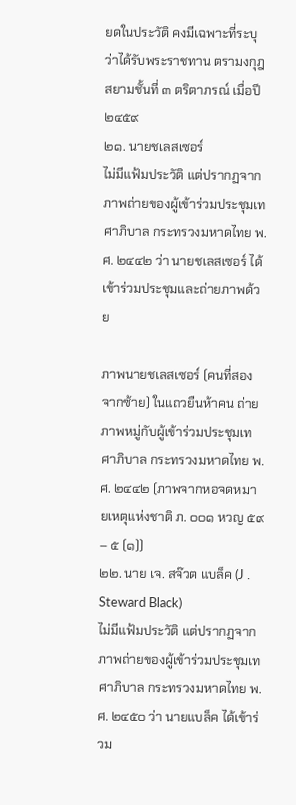ยดในประวัติ คงมีเฉพาะที่ระบุว่าได้รับพระราชทาน ตรามงกุฎสยามชั้นที่ ๓ ตริตาภรณ์ เมื่อปี ๒๔๕๙
๒๑. นายชเลสเซอร์
ไม่มีแฟ้มประวัติ แต่ปรากฏจากภาพถ่ายของผู้เข้าร่วมประชุมเทศาภิบาล กระทรวงมหาดไทย พ.ศ. ๒๔๔๒ ว่า นายชเลสเซอร์ ได้เข้าร่วมประชุมและถ่ายภาพด้วย

ภาพนายชเลสเซอร์ (คนที่สองจากซ้าย) ในแถวยืนห้าคน ถ่ายภาพหมู่กับผู้เข้าร่วมประชุมเทศาภิบาล กระทรวงมหาดไทย พ.ศ. ๒๔๔๒ (ภาพจากหอจดหมายเหตุแห่งชาติ ภ. ๐๐๑ หวญ ๕๙ – ๕ (๑))
๒๒. นาย เจ. สจ๊วต แบล็ค (J . Steward Black)
ไม่มีแฟ้มประวัติ แต่ปรากฏจากภาพถ่ายของผู้เข้าร่วมประชุมเทศาภิบาล กระทรวงมหาดไทย พ.ศ. ๒๔๕๐ ว่า นายแบล็ค ได้เข้าร่วม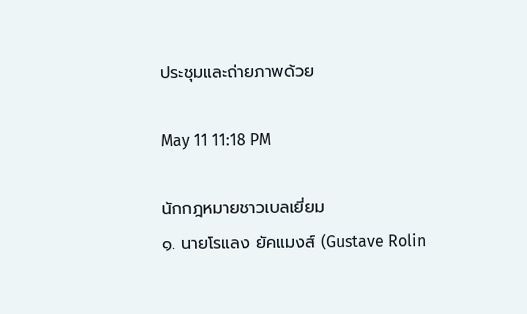ประชุมและถ่ายภาพด้วย

May 11 11:18 PM

นักกฎหมายชาวเบลเยี่ยม
๑. นายโรแลง ยัคแมงส์ (Gustave Rolin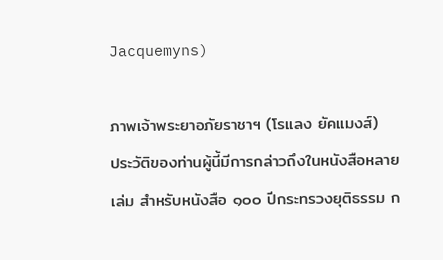Jacquemyns)

ภาพเจ้าพระยาอภัยราชาฯ (โรแลง ยัคแมงส์)
ประวัติของท่านผู้นี้มีการกล่าวถึงในหนังสือหลายเล่ม สำหรับหนังสือ ๑๐๐ ปีกระทรวงยุติธรรม ก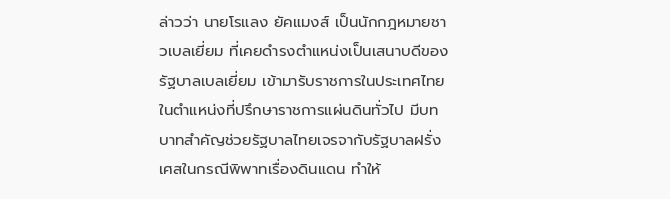ล่าวว่า นายโรแลง ยัคแมงส์ เป็นนักกฎหมายชาวเบลเยี่ยม ที่เคยดำรงตำแหน่งเป็นเสนาบดีของรัฐบาลเบลเยี่ยม เข้ามารับราชการในประเทศไทยในตำแหน่งที่ปรึกษาราชการแผ่นดินทั่วไป มีบทบาทสำคัญช่วยรัฐบาลไทยเจรจากับรัฐบาลฝรั่งเศสในกรณีพิพาทเรื่องดินแดน ทำให้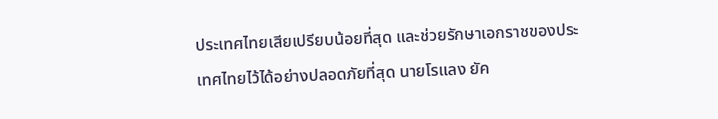ประเทศไทยเสียเปรียบน้อยที่สุด และช่วยรักษาเอกราชของประเทศไทยไว้ได้อย่างปลอดภัยที่สุด นายโรแลง ยัค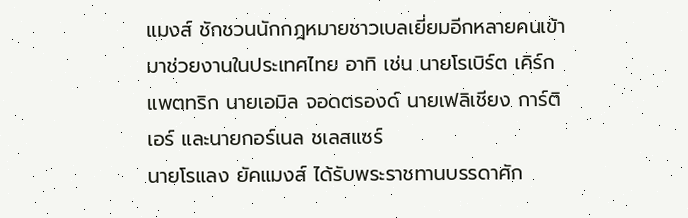แมงส์ ชักชวนนักกฎหมายชาวเบลเยี่ยมอีกหลายคนเข้ามาช่วยงานในประเทศไทย อาทิ เช่น นายโรเบิร์ต เคิร์กแพตทริก นายเอมิล จอดตรองด์ นายเฟลิเชียง การ์ติเอร์ และนายกอร์เนล ชเลสแซร์
นายโรแลง ยัคแมงส์ ได้รับพระราชทานบรรดาศัก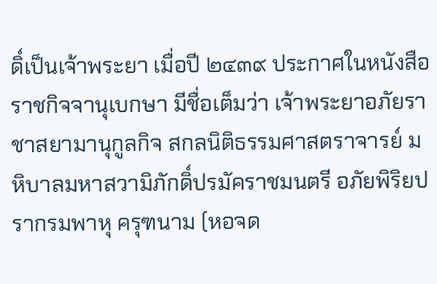ดิ์เป็นเจ้าพระยา เมื่อปี ๒๔๓๙ ประกาศในหนังสือราชกิจจานุเบกษา มีชื่อเต็มว่า เจ้าพระยาอภัยราชาสยามานุกูลกิจ สกลนิติธรรมศาสตราจารย์ มหิบาลมหาสวามิภักดิ์ปรมัคราชมนตรี อภัยพิริยปรากรมพาหุ ครุฑนาม (หอจด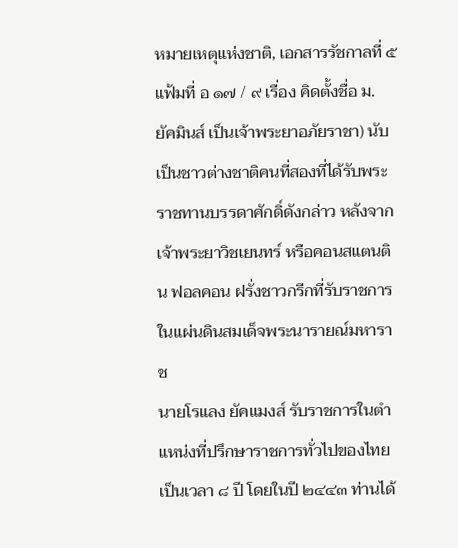หมายเหตุแห่งชาติ, เอกสารรัชกาลที่ ๕ แฟ้มที่ อ ๑๗ / ๙ เรื่อง คิดตั้งชื่อ ม. ยัคมินส์ เป็นเจ้าพระยาอภัยราชา) นับเป็นชาวต่างชาติคนที่สองที่ได้รับพระราชทานบรรดาศักดิ์ดังกล่าว หลังจากเจ้าพระยาวิชเยนทร์ หรือคอนสแตนติน ฟอลคอน ฝรั่งชาวกรีกที่รับราชการในแผ่นดินสมเด็จพระนารายณ์มหาราช
นายโรแลง ยัคแมงส์ รับราชการในตำแหน่งที่ปรึกษาราชการทั่วไปของไทยเป็นเวลา ๘ ปี โดยในปี ๒๔๔๓ ท่านได้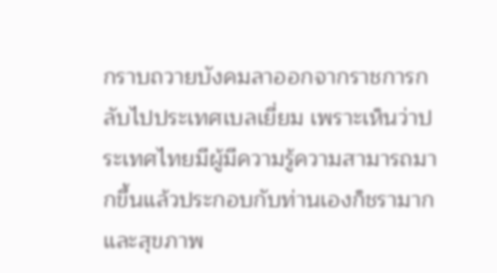กราบถวายบังคมลาออกจากราชการกลับไปประเทศเบลเยี่ยม เพราะเห็นว่าประเทศไทยมีผู้มีความรู้ความสามารถมากขึ้นแล้วประกอบกับท่านเองก็ชรามากและสุขภาพ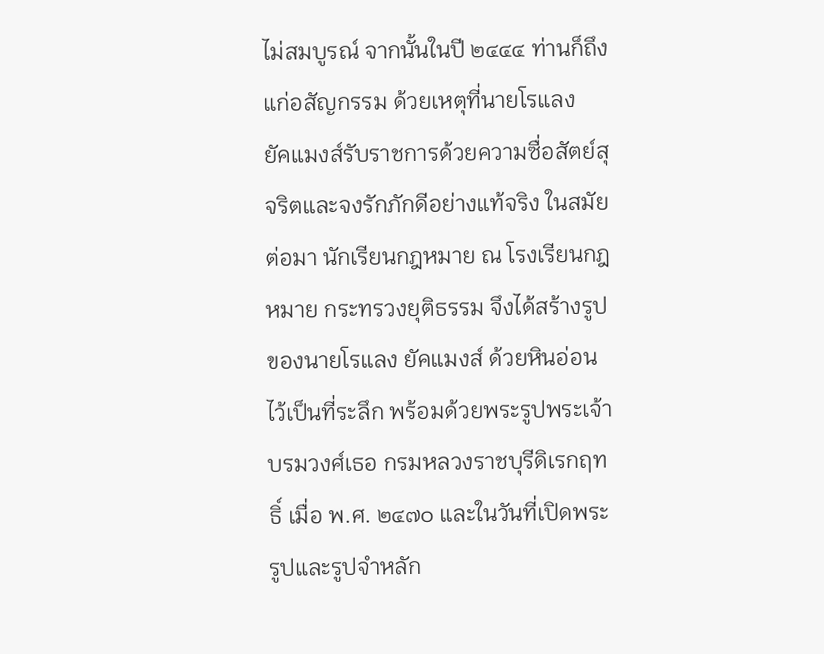ไม่สมบูรณ์ จากนั้นในปี ๒๔๔๔ ท่านก็ถึงแก่อสัญกรรม ด้วยเหตุที่นายโรแลง
ยัคแมงส์รับราชการด้วยความซื่อสัตย์สุจริตและจงรักภักดีอย่างแท้จริง ในสมัยต่อมา นักเรียนกฎหมาย ณ โรงเรียนกฎหมาย กระทรวงยุติธรรม จึงได้สร้างรูปของนายโรแลง ยัคแมงส์ ด้วยหินอ่อนไว้เป็นที่ระลึก พร้อมด้วยพระรูปพระเจ้าบรมวงศ์เธอ กรมหลวงราชบุรีดิเรกฤทธิ์ เมื่อ พ.ศ. ๒๔๗๐ และในวันที่เปิดพระรูปและรูปจำหลัก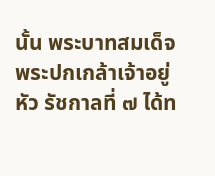นั้น พระบาทสมเด็จพระปกเกล้าเจ้าอยู่หัว รัชกาลที่ ๗ ได้ท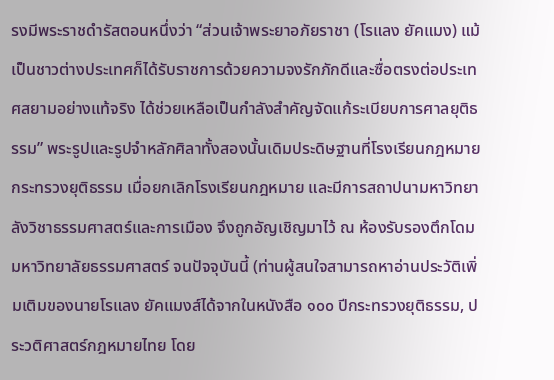รงมีพระราชดำรัสตอนหนึ่งว่า “ส่วนเจ้าพระยาอภัยราชา (โรแลง ยัคแมง) แม้เป็นชาวต่างประเทศก็ได้รับราชการด้วยความจงรักภักดีและซื่อตรงต่อประเทศสยามอย่างแท้จริง ได้ช่วยเหลือเป็นกำลังสำคัญจัดแก้ระเบียบการศาลยุติธรรม” พระรูปและรูปจำหลักศิลาทั้งสองนั้นเดิมประดิษฐานที่โรงเรียนกฎหมาย กระทรวงยุติธรรม เมื่อยกเลิกโรงเรียนกฎหมาย และมีการสถาปนามหาวิทยาลังวิชาธรรมศาสตร์และการเมือง จึงถูกอัญเชิญมาไว้ ณ ห้องรับรองตึกโดม มหาวิทยาลัยธรรมศาสตร์ จนปัจจุบันนี้ (ท่านผู้สนใจสามารถหาอ่านประวัติเพิ่มเติมของนายโรแลง ยัคแมงส์ได้จากในหนังสือ ๑๐๐ ปีกระทรวงยุติธรรม, ประวติศาสตร์กฎหมายไทย โดย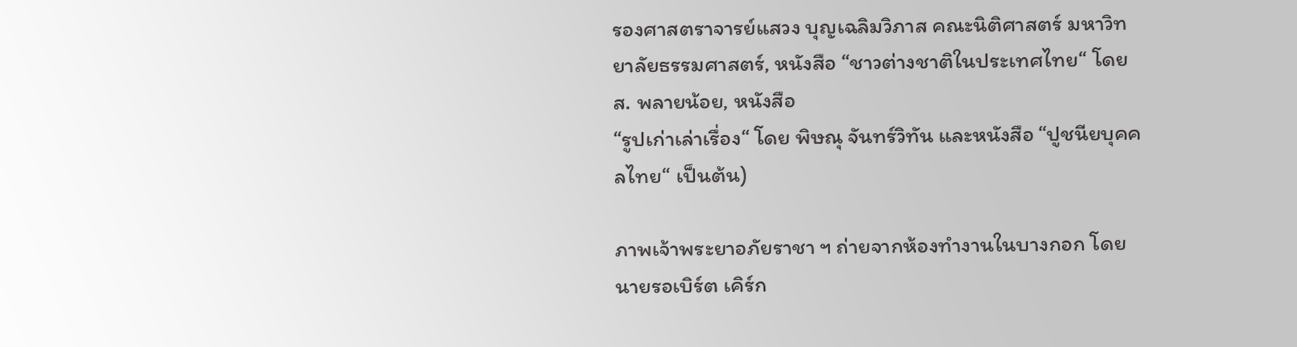รองศาสตราจารย์แสวง บุญเฉลิมวิภาส คณะนิติศาสตร์ มหาวิทยาลัยธรรมศาสตร์, หนังสือ “ชาวต่างชาติในประเทศไทย“ โดย ส. พลายน้อย, หนังสือ
“รูปเก่าเล่าเรื่อง“ โดย พิษณุ จันทร์วิทัน และหนังสือ “ปูชนียบุคคลไทย“ เป็นต้น)

ภาพเจ้าพระยาอภัยราชา ฯ ถ่ายจากห้องทำงานในบางกอก โดยนายรอเบิร์ต เคิร์ก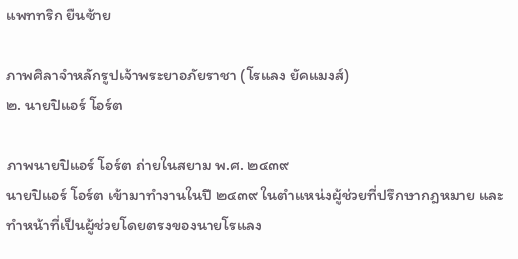แพททริก ยืนซ้าย

ภาพศิลาจำหลักรูปเจ้าพระยาอภัยราชา (โรแลง ยัคแมงส์)
๒. นายปิแอร์ โอร์ต

ภาพนายปิแอร์ โอร์ต ถ่ายในสยาม พ.ศ. ๒๔๓๙
นายปิแอร์ โอร์ต เข้ามาทำงานในปี ๒๔๓๙ ในตำแหน่งผู้ช่วยที่ปรึกษากฎหมาย และทำหน้าที่เป็นผู้ช่วยโดยตรงของนายโรแลง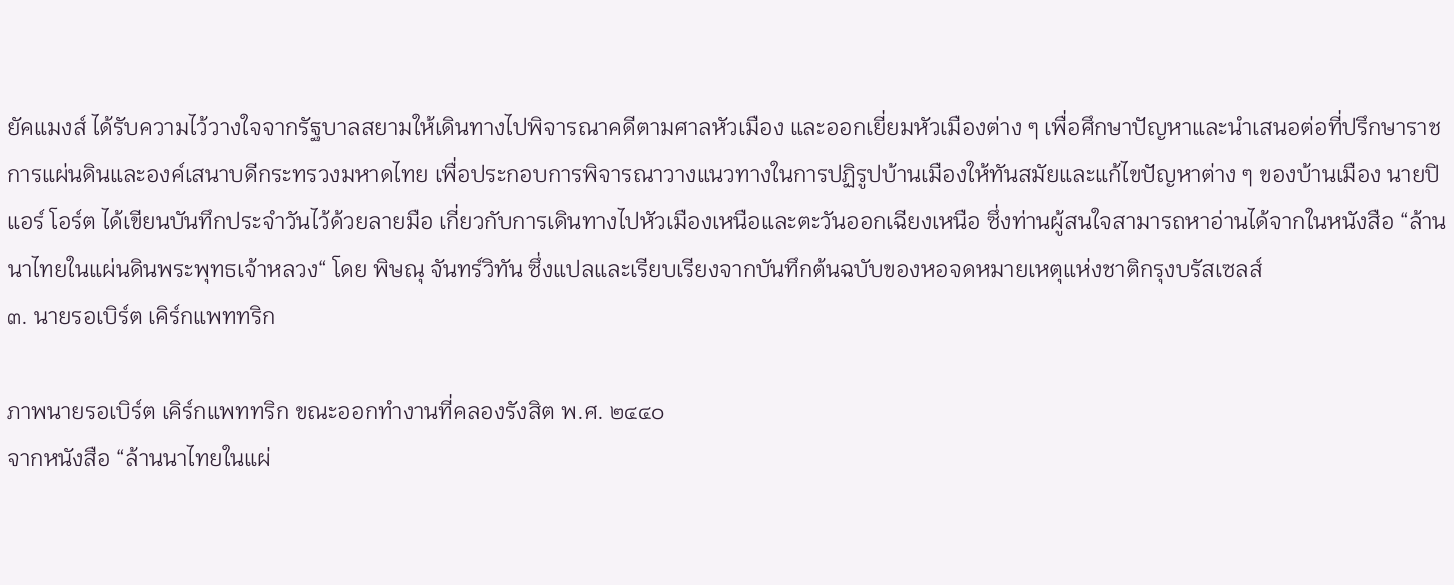ยัคแมงส์ ได้รับความไว้วางใจจากรัฐบาลสยามให้เดินทางไปพิจารณาคดีตามศาลหัวเมือง และออกเยี่ยมหัวเมืองต่าง ๆ เพื่อศึกษาปัญหาและนำเสนอต่อที่ปรึกษาราชการแผ่นดินและองค์เสนาบดีกระทรวงมหาดไทย เพื่อประกอบการพิจารณาวางแนวทางในการปฏิรูปบ้านเมืองให้ทันสมัยและแก้ไขปัญหาต่าง ๆ ของบ้านเมือง นายปิแอร์ โอร์ต ได้เขียนบันทึกประจำวันไว้ด้วยลายมือ เกี่ยวกับการเดินทางไปหัวเมืองเหนือและตะวันออกเฉียงเหนือ ซึ่งท่านผู้สนใจสามารถหาอ่านได้จากในหนังสือ “ล้านนาไทยในแผ่นดินพระพุทธเจ้าหลวง“ โดย พิษณุ จันทร์วิทัน ซึ่งแปลและเรียบเรียงจากบันทึกต้นฉบับของหอจดหมายเหตุแห่งชาติกรุงบรัสเซลส์
๓. นายรอเบิร์ต เคิร์กแพททริก

ภาพนายรอเบิร์ต เคิร์กแพททริก ขณะออกทำงานที่คลองรังสิต พ.ศ. ๒๔๔๐
จากหนังสือ “ล้านนาไทยในแผ่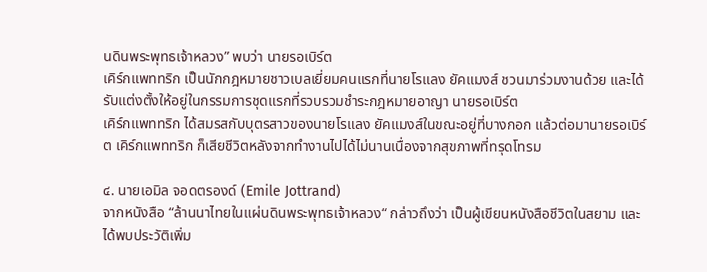นดินพระพุทธเจ้าหลวง” พบว่า นายรอเบิร์ต
เคิร์กแพททริก เป็นนักกฎหมายชาวเบลเยี่ยมคนแรกที่นายโรแลง ยัคแมงส์ ชวนมาร่วมงานด้วย และได้รับแต่งตั้งให้อยู่ในกรรมการชุดแรกที่รวบรวมชำระกฎหมายอาญา นายรอเบิร์ต
เคิร์กแพททริก ได้สมรสกับบุตรสาวของนายโรแลง ยัคแมงส์ในขณะอยู่ที่บางกอก แล้วต่อมานายรอเบิร์ต เคิร์กแพททริก ก็เสียชีวิตหลังจากทำงานไปได้ไม่นานเนื่องจากสุขภาพที่ทรุดโทรม

๔. นายเอมิล จอดตรองด์ (Emile Jottrand)
จากหนังสือ “ล้านนาไทยในแผ่นดินพระพุทธเจ้าหลวง“ กล่าวถึงว่า เป็นผู้เขียนหนังสือชีวิตในสยาม และได้พบประวัติเพิ่ม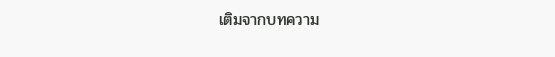เติมจากบทความ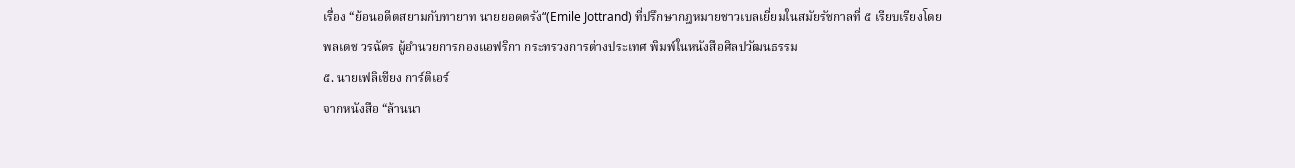เรื่อง “ย้อนอดีตสยามกับทายาท นายยอดตรัง“(Emile Jottrand) ที่ปรึกษากฎหมายชาวเบลเยี่ยมในสมัยรัชกาลที่ ๕ เรียบเรียงโดย
พลเดช วรฉัตร ผู้อำนวยการกองแอฟริกา กระทรวงการต่างประเทศ พิมพ์ในหนังสือศิลปวัฒนธรรม
๕. นายเฟลิเชียง การ์ติเอร์
จากหนังสือ “ล้านนา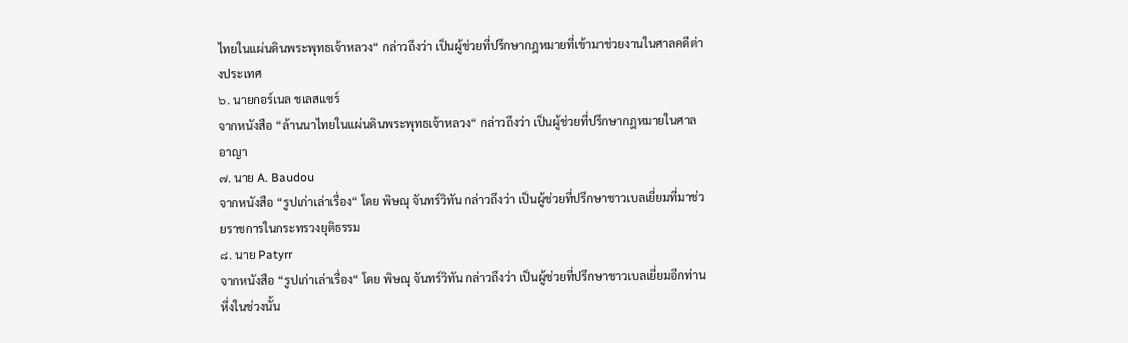ไทยในแผ่นดินพระพุทธเจ้าหลวง“ กล่าวถึงว่า เป็นผู้ช่วยที่ปรึกษากฎหมายที่เข้ามาช่วยงานในศาลคดีต่างประเทศ
๖. นายกอร์เนล ชเลสแซร์
จากหนังสือ “ล้านนาไทยในแผ่นดินพระพุทธเจ้าหลวง“ กล่าวถึงว่า เป็นผู้ช่วยที่ปรึกษากฎหมายในศาลอาญา
๗. นาย A. Baudou
จากหนังสือ “รูปเก่าเล่าเรื่อง“ โดย พิษณุ จันทร์วิทัน กล่าวถึงว่า เป็นผู้ช่วยที่ปรึกษาชาวเบลเยี่ยมที่มาช่วยราชการในกระทรวงยุติธรรม
๘. นาย Patyrr
จากหนังสือ “รูปเก่าเล่าเรื่อง“ โดย พิษณุ จันทร์วิทัน กล่าวถึงว่า เป็นผู้ช่วยที่ปรึกษาชาวเบลเยี่ยมอีกท่านหึ่งในช่วงนั้น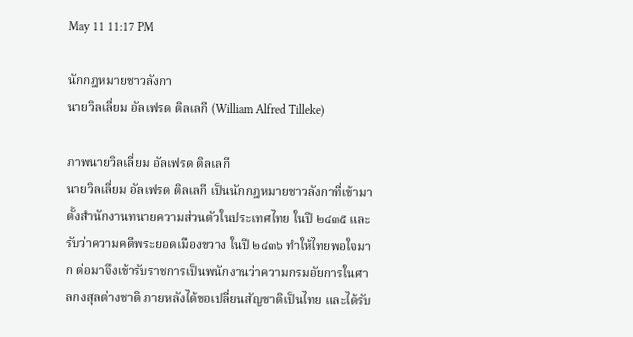May 11 11:17 PM

นักกฎหมายชาวลังกา
นายวิลเลี่ยม อัลเฟรด ติลเลกี (William Alfred Tilleke)

ภาพนายวิลเลี่ยม อัลเฟรด ติลเลกี
นายวิลเลี่ยม อัลเฟรด ติลเลกี เป็นนักกฎหมายชาวลังกาที่เข้ามาตั้งสำนักงานทนายความส่วนตัวในประเทศไทย ในปี ๒๔๓๕ และรับว่าความคดีพระยอดเมืองขวาง ในปี ๒๔๓๖ ทำให้ไทยพอใจมาก ต่อมาจึงเข้ารับราชการเป็นพนักงานว่าความกรมอัยการในศาลกงสุลต่างชาติ ภายหลังได้ขอเปลี่ยนสัญชาติเป็นไทย และได้รับ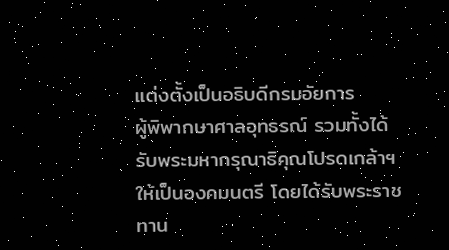แต่งตั้งเป็นอธิบดีกรมอัยการ
ผู้พิพากษาศาลอุทธรณ์ รวมทั้งได้รับพระมหากรุณาธิคุณโปรดเกล้าฯ ให้เป็นองคมนตรี โดยได้รับพระราชทาน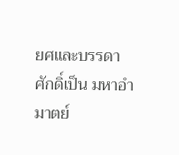ยศและบรรดาศักดิ์เป็น มหาอำมาตย์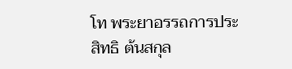โท พระยาอรรถการประสิทธิ ต้นสกุล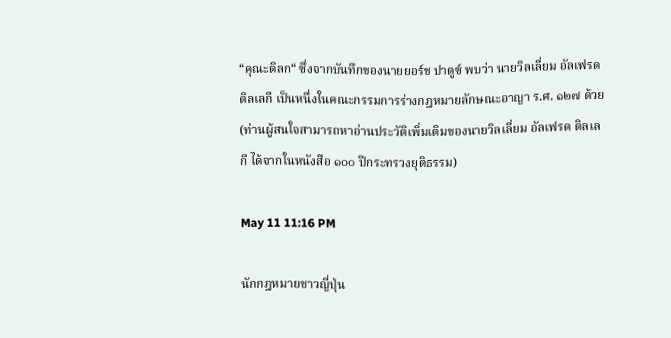“คุณะดิลก“ ซึ่งจากบันทึกของนายยอร์ช ปาดูซ์ พบว่า นายวิลเลี่ยม อัลเฟรด ติลเลกี เป็นหนึ่งในคณะกรรมการร่างกฎหมายลักษณะอาญา ร.ศ. ๑๒๗ ด้วย (ท่านผู้สนใจสามารถหาอ่านประวัติเพิ่มเติมของนายวิลเลี่ยม อัลเฟรด ติลเลกี ได้จากในหนังสือ ๑๐๐ ปีกระทรวงยุติธรรม)

May 11 11:16 PM

นักกฎหมายชาวญี่ปุ่น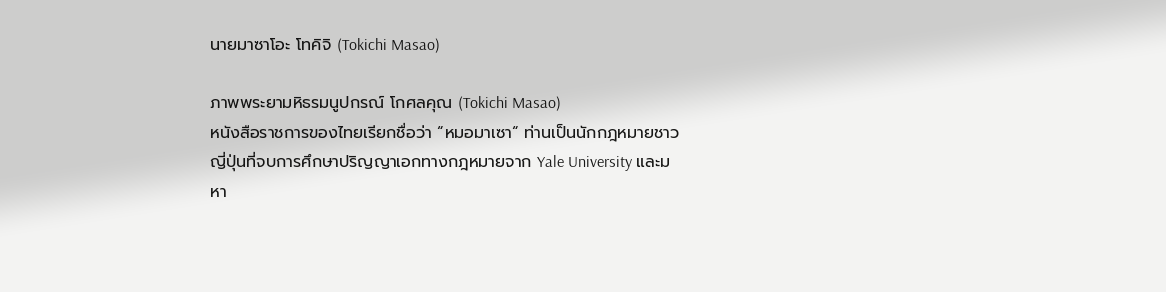นายมาซาโอะ โทคิจิ (Tokichi Masao)

ภาพพระยามหิธรมนูปกรณ์ โกศลคุณ (Tokichi Masao)
หนังสือราชการของไทยเรียกชื่อว่า “หมอมาเซา“ ท่านเป็นนักกฎหมายชาวญี่ปุ่นที่จบการศึกษาปริญญาเอกทางกฎหมายจาก Yale University และมหา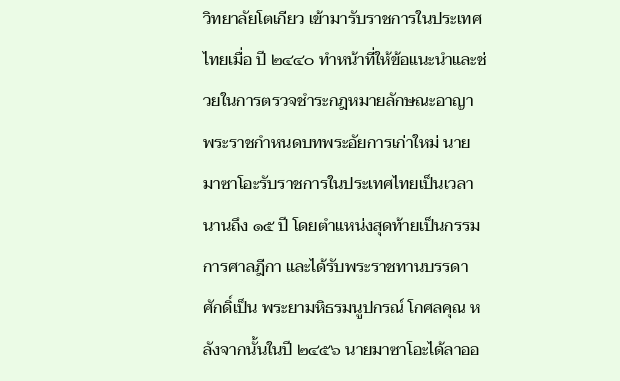วิทยาลัยโตเกียว เข้ามารับราชการในประเทศไทยเมื่อ ปี ๒๔๔๐ ทำหน้าที่ให้ข้อแนะนำและช่วยในการตรวจชำระกฎหมายลักษณะอาญา พระราชกำหนดบทพระอัยการเก่าใหม่ นายมาซาโอะรับราชการในประเทศไทยเป็นเวลานานถึง ๑๕ ปี โดยตำแหน่งสุดท้ายเป็นกรรมการศาลฎีกา และได้รับพระราชทานบรรดาศักดิ์เป็น พระยามหิธรมนูปกรณ์ โกศลคุณ หลังจากนั้นในปี ๒๔๕๖ นายมาซาโอะได้ลาออ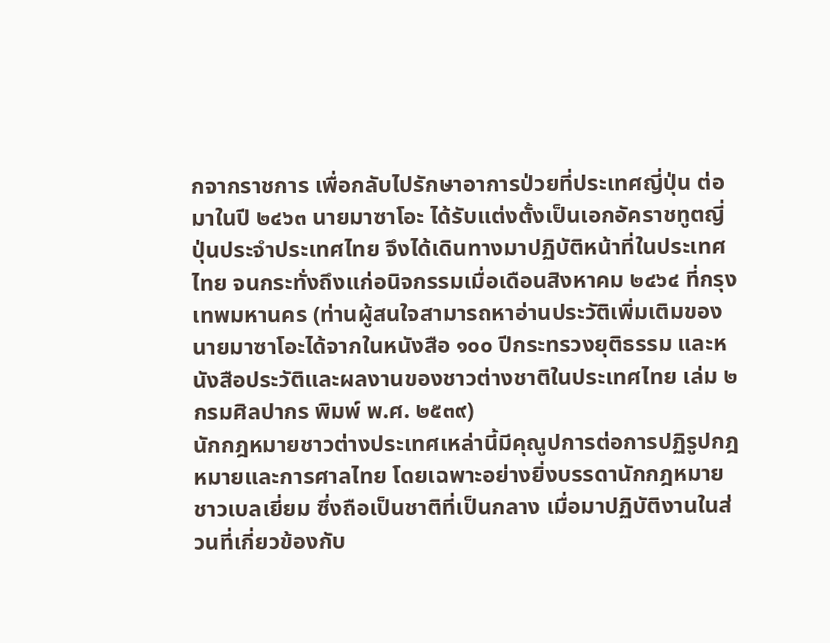กจากราชการ เพื่อกลับไปรักษาอาการป่วยที่ประเทศญี่ปุ่น ต่อมาในปี ๒๔๖๓ นายมาซาโอะ ได้รับแต่งตั้งเป็นเอกอัคราชทูตญี่ปุ่นประจำประเทศไทย จึงได้เดินทางมาปฏิบัติหน้าที่ในประเทศไทย จนกระทั่งถึงแก่อนิจกรรมเมื่อเดือนสิงหาคม ๒๔๖๔ ที่กรุงเทพมหานคร (ท่านผู้สนใจสามารถหาอ่านประวัติเพิ่มเติมของนายมาซาโอะได้จากในหนังสือ ๑๐๐ ปีกระทรวงยุติธรรม และหนังสือประวัติและผลงานของชาวต่างชาติในประเทศไทย เล่ม ๒ กรมศิลปากร พิมพ์ พ.ศ. ๒๕๓๙)
นักกฎหมายชาวต่างประเทศเหล่านี้มีคุณูปการต่อการปฏิรูปกฎหมายและการศาลไทย โดยเฉพาะอย่างยิ่งบรรดานักกฎหมายชาวเบลเยี่ยม ซึ่งถือเป็นชาติที่เป็นกลาง เมื่อมาปฏิบัติงานในส่วนที่เกี่ยวข้องกับ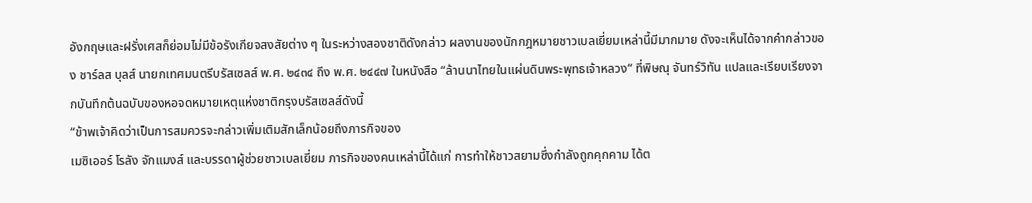อังกฤษและฝรั่งเศสก็ย่อมไม่มีข้อรังเกียจสงสัยต่าง ๆ ในระหว่างสองชาติดังกล่าว ผลงานของนักกฎหมายชาวเบลเยี่ยมเหล่านี้มีมากมาย ดังจะเห็นได้จากคำกล่าวของ ชาร์ลส บุลส์ นายกเทศมนตรีบรัสเซลส์ พ.ศ. ๒๔๓๔ ถึง พ.ศ. ๒๔๔๗ ในหนังสือ “ล้านนาไทยในแผ่นดินพระพุทธเจ้าหลวง“ ที่พิษณุ จันทร์วิทัน แปลและเรียบเรียงจากบันทึกต้นฉบับของหอจดหมายเหตุแห่งชาติกรุงบรัสเซลส์ดังนี้
“ข้าพเจ้าคิดว่าเป็นการสมควรจะกล่าวเพิ่มเติมสักเล็กน้อยถึงภารกิจของ
เมซิเออร์ โรลัง จักแมงส์ และบรรดาผู้ช่วยชาวเบลเยี่ยม ภารกิจของคนเหล่านี้ได้แก่ การทำให้ชาวสยามซึ่งกำลังถูกคุกคาม ได้ต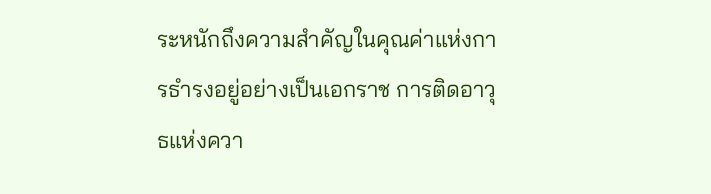ระหนักถึงความสำคัญในคุณค่าแห่งการธำรงอยู่อย่างเป็นเอกราช การติดอาวุธแห่งควา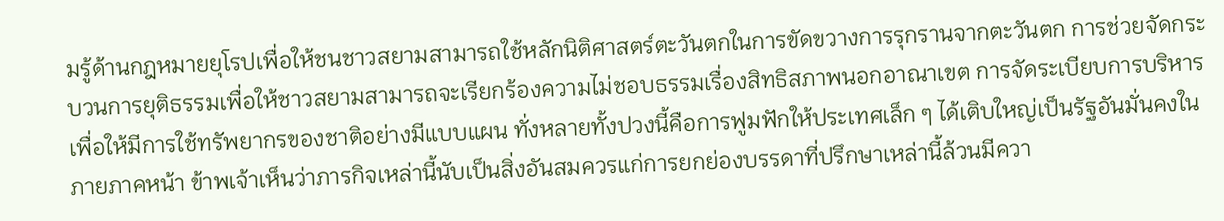มรู้ด้านกฎหมายยุโรปเพื่อให้ชนชาวสยามสามารถใช้หลักนิติศาสตร์ตะวันตกในการขัดขวางการรุกรานจากตะวันตก การช่วยจัดกระบวนการยุติธรรมเพื่อให้ชาวสยามสามารถจะเรียกร้องความไม่ชอบธรรมเรื่องสิทธิสภาพนอกอาณาเขต การจัดระเบียบการบริหารเพื่อให้มีการใช้ทรัพยากรของชาติอย่างมีแบบแผน ทั่งหลายทั้งปวงนี้คือการฟูมฟักให้ประเทศเล็ก ๆ ได้เติบใหญ่เป็นรัฐอันมั่นคงในภายภาคหน้า ข้าพเจ้าเห็นว่าภารกิจเหล่านี้นับเป็นสิ่งอันสมควรแก่การยกย่องบรรดาที่ปรึกษาเหล่านี้ล้วนมีควา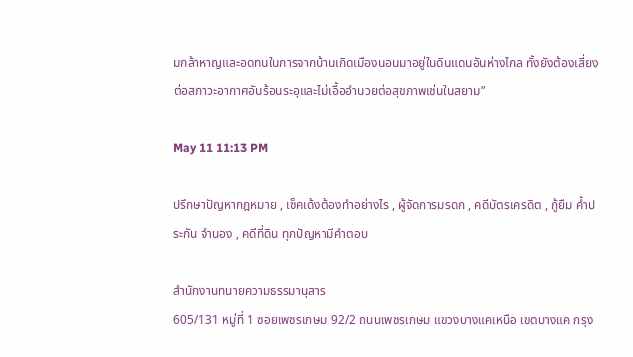มกล้าหาญและอดทนในการจากบ้านเกิดเมืองนอนมาอยู่ในดินแดนอันห่างไกล ทั้งยังต้องเสี่ยงต่อสภาวะอากาศอันร้อนระอุและไม่เอื้ออำนวยต่อสุขภาพเช่นในสยาม”

May 11 11:13 PM

ปรึกษาปัญหากฎหมาย , เช็คเด้งต้องทำอย่างไร , ผู้จัดการมรดก , คดีบัตรเครดิต , กู้ยืม ค้ำประกัน จำนอง , คดีที่ดิน ทุกปัญหามีคำตอบ

สำนักงานทนายความธรรมานุสาร
605/131 หมู่ที่ 1 ซอยเพชรเกษม 92/2 ถนนเพชรเกษม แขวงบางแคเหนือ เขตบางแค กรุง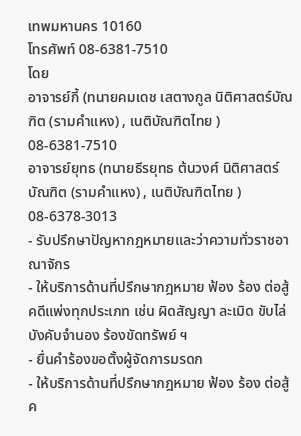เทพมหานคร 10160
โทรศัพท์ 08-6381-7510
โดย
อาจารย์กี้ (ทนายคมเดช เสตางกูล นิติศาสตร์บัณฑิต (รามคำแหง) , เนติบัณฑิตไทย ) 08-6381-7510
อาจารย์ยุทธ (ทนายธีรยุทธ ต้นวงศ์ นิติศาสตร์บัณฑิต (รามคำแหง) , เนติบัณฑิตไทย ) 08-6378-3013
- รับปรึกษาปัญหากฎหมายและว่าความทั่วราชอาณาจักร
- ให้บริการด้านที่ปรึกษากฎหมาย ฟ้อง ร้อง ต่อสู้ คดีแพ่งทุกประเภท เช่น ผิดสัญญา ละเมิด ขับไล่ บังคับจำนอง ร้องขัดทรัพย์ ฯ
- ยื่นคำร้องขอตั้งผู้จัดการมรดก
- ให้บริการด้านที่ปรึกษากฎหมาย ฟ้อง ร้อง ต่อสู้ ค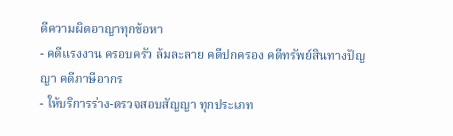ดีความผิดอาญาทุกข้อหา
- คดีแรงงาน ครอบครัว ล้มละลาย คดีปกครอง คดีทรัพย์สินทางปัญญา คดีภาษีอากร
- ให้บริการร่าง-ตรวจสอบสัญญา ทุกประเภท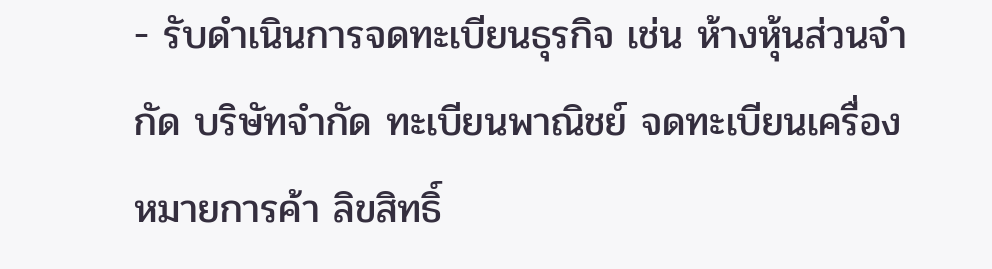- รับดำเนินการจดทะเบียนธุรกิจ เช่น ห้างหุ้นส่วนจำกัด บริษัทจำกัด ทะเบียนพาณิชย์ จดทะเบียนเครื่องหมายการค้า ลิขสิทธิ์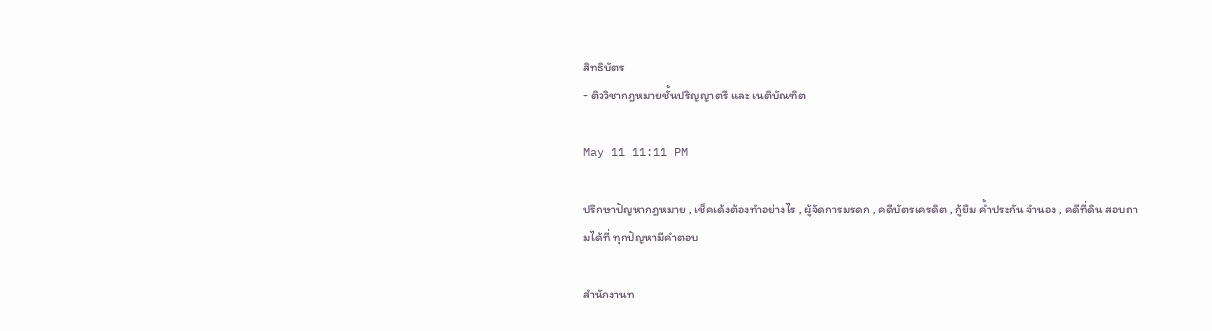สิทธิบัตร
- ติววิชากฎหมายชั้นปริญญาตรี และ เนติบัณฑิต

May 11 11:11 PM

ปรึกษาปัญหากฎหมาย , เช็คเด้งต้องทำอย่างไร , ผู้จัดการมรดก , คดีบัตรเครดิต , กู้ยืม ค้ำประกัน จำนอง , คดีที่ดิน สอบถามได้ที่ ทุกปัญหามีคำตอบ

สำนักงานท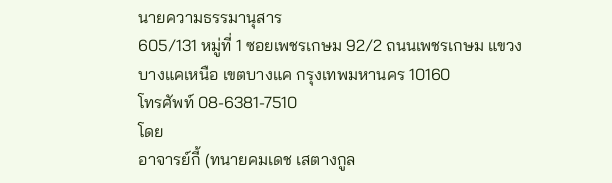นายความธรรมานุสาร
605/131 หมู่ที่ 1 ซอยเพชรเกษม 92/2 ถนนเพชรเกษม แขวงบางแคเหนือ เขตบางแค กรุงเทพมหานคร 10160
โทรศัพท์ 08-6381-7510
โดย
อาจารย์กี้ (ทนายคมเดช เสตางกูล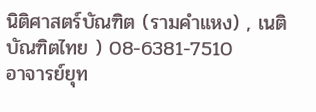นิติศาสตร์บัณฑิต (รามคำแหง) , เนติบัณฑิตไทย ) 08-6381-7510
อาจารย์ยุท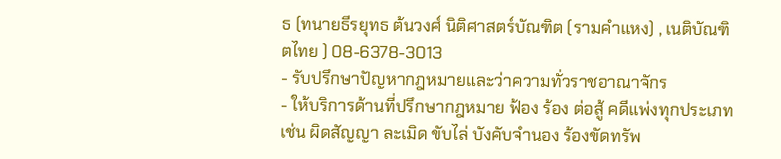ธ (ทนายธีรยุทธ ต้นวงศ์ นิติศาสตร์บัณฑิต (รามคำแหง) , เนติบัณฑิตไทย ) 08-6378-3013
- รับปรึกษาปัญหากฎหมายและว่าความทั่วราชอาณาจักร
- ให้บริการด้านที่ปรึกษากฎหมาย ฟ้อง ร้อง ต่อสู้ คดีแพ่งทุกประเภท เช่น ผิดสัญญา ละเมิด ขับไล่ บังคับจำนอง ร้องขัดทรัพ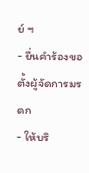ย์ ฯ
- ยื่นคำร้องขอตั้งผู้จัดการมรดก
- ให้บริ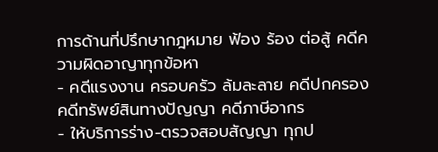การด้านที่ปรึกษากฎหมาย ฟ้อง ร้อง ต่อสู้ คดีความผิดอาญาทุกข้อหา
- คดีแรงงาน ครอบครัว ล้มละลาย คดีปกครอง คดีทรัพย์สินทางปัญญา คดีภาษีอากร
- ให้บริการร่าง-ตรวจสอบสัญญา ทุกป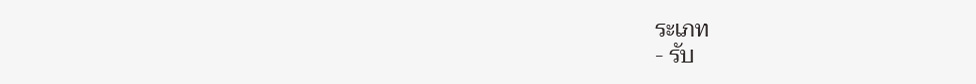ระเภท
- รับ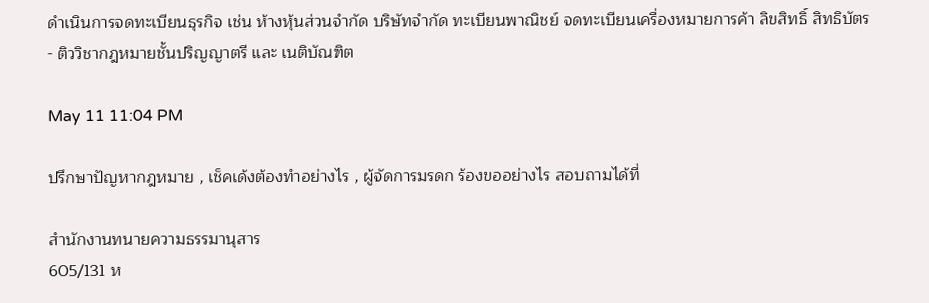ดำเนินการจดทะเบียนธุรกิจ เช่น ห้างหุ้นส่วนจำกัด บริษัทจำกัด ทะเบียนพาณิชย์ จดทะเบียนเครื่องหมายการค้า ลิขสิทธิ์ สิทธิบัตร
- ติววิชากฎหมายชั้นปริญญาตรี และ เนติบัณฑิต

May 11 11:04 PM

ปรึกษาปัญหากฎหมาย , เช็คเด้งต้องทำอย่างไร , ผู้จัดการมรดก ร้องขออย่างไร สอบถามได้ที่

สำนักงานทนายความธรรมานุสาร
605/131 ห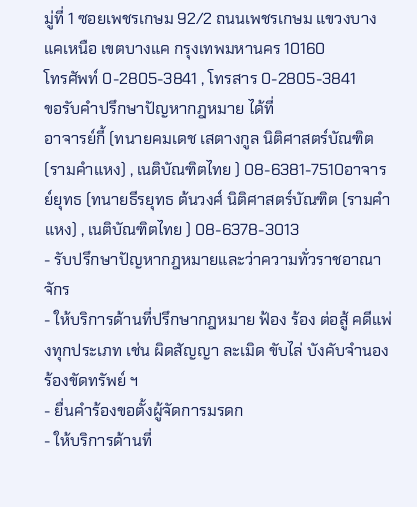มู่ที่ 1 ซอยเพชรเกษม 92/2 ถนนเพชรเกษม แขวงบางแคเหนือ เขตบางแค กรุงเทพมหานคร 10160
โทรศัพท์ 0-2805-3841 , โทรสาร 0-2805-3841
ขอรับคำปรึกษาปัญหากฎหมาย ได้ที่
อาจารย์กี้ (ทนายคมเดช เสตางกูล นิติศาสตร์บัณฑิต (รามคำแหง) , เนติบัณฑิตไทย ) 08-6381-7510อาจารย์ยุทธ (ทนายธีรยุทธ ต้นวงศ์ นิติศาสตร์บัณฑิต (รามคำแหง) , เนติบัณฑิตไทย ) 08-6378-3013
- รับปรึกษาปัญหากฎหมายและว่าความทั่วราชอาณาจักร
- ให้บริการด้านที่ปรึกษากฎหมาย ฟ้อง ร้อง ต่อสู้ คดีแพ่งทุกประเภท เช่น ผิดสัญญา ละเมิด ขับไล่ บังคับจำนอง ร้องขัดทรัพย์ ฯ
- ยื่นคำร้องขอตั้งผู้จัดการมรดก
- ให้บริการด้านที่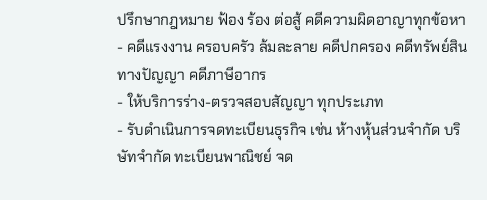ปรึกษากฎหมาย ฟ้อง ร้อง ต่อสู้ คดีความผิดอาญาทุกข้อหา
- คดีแรงงาน ครอบครัว ล้มละลาย คดีปกครอง คดีทรัพย์สินทางปัญญา คดีภาษีอากร
- ให้บริการร่าง-ตรวจสอบสัญญา ทุกประเภท
- รับดำเนินการจดทะเบียนธุรกิจ เช่น ห้างหุ้นส่วนจำกัด บริษัทจำกัด ทะเบียนพาณิชย์ จด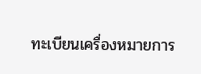ทะเบียนเครื่องหมายการ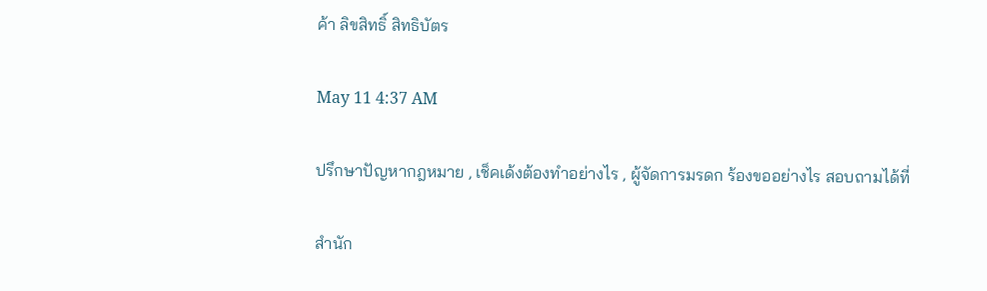ค้า ลิขสิทธิ์ สิทธิบัตร

May 11 4:37 AM

ปรึกษาปัญหากฎหมาย , เช็คเด้งต้องทำอย่างไร , ผู้จัดการมรดก ร้องขออย่างไร สอบถามได้ที่

สำนัก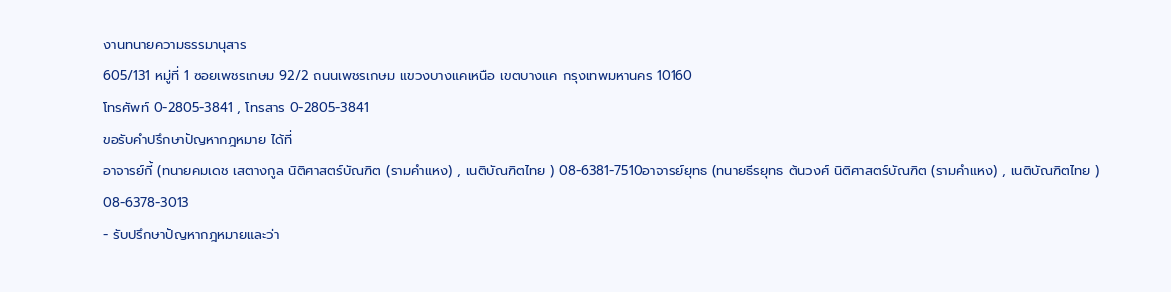งานทนายความธรรมานุสาร
605/131 หมู่ที่ 1 ซอยเพชรเกษม 92/2 ถนนเพชรเกษม แขวงบางแคเหนือ เขตบางแค กรุงเทพมหานคร 10160
โทรศัพท์ 0-2805-3841 , โทรสาร 0-2805-3841
ขอรับคำปรึกษาปัญหากฎหมาย ได้ที่
อาจารย์กี้ (ทนายคมเดช เสตางกูล นิติศาสตร์บัณฑิต (รามคำแหง) , เนติบัณฑิตไทย ) 08-6381-7510อาจารย์ยุทธ (ทนายธีรยุทธ ต้นวงศ์ นิติศาสตร์บัณฑิต (รามคำแหง) , เนติบัณฑิตไทย ) 08-6378-3013
- รับปรึกษาปัญหากฎหมายและว่า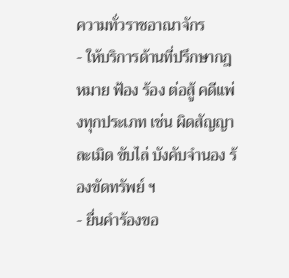ความทั่วราชอาณาจักร
- ให้บริการด้านที่ปรึกษากฎหมาย ฟ้อง ร้อง ต่อสู้ คดีแพ่งทุกประเภท เช่น ผิดสัญญา ละเมิด ขับไล่ บังคับจำนอง ร้องขัดทรัพย์ ฯ
- ยื่นคำร้องขอ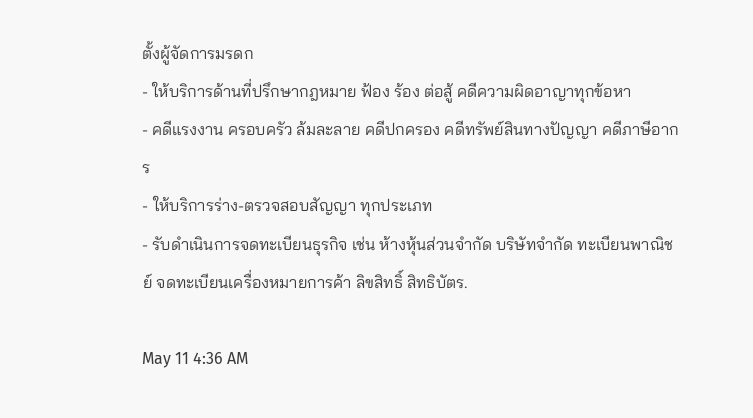ตั้งผู้จัดการมรดก
- ให้บริการด้านที่ปรึกษากฎหมาย ฟ้อง ร้อง ต่อสู้ คดีความผิดอาญาทุกข้อหา
- คดีแรงงาน ครอบครัว ล้มละลาย คดีปกครอง คดีทรัพย์สินทางปัญญา คดีภาษีอากร
- ให้บริการร่าง-ตรวจสอบสัญญา ทุกประเภท
- รับดำเนินการจดทะเบียนธุรกิจ เช่น ห้างหุ้นส่วนจำกัด บริษัทจำกัด ทะเบียนพาณิชย์ จดทะเบียนเครื่องหมายการค้า ลิขสิทธิ์ สิทธิบัตร.

May 11 4:36 AM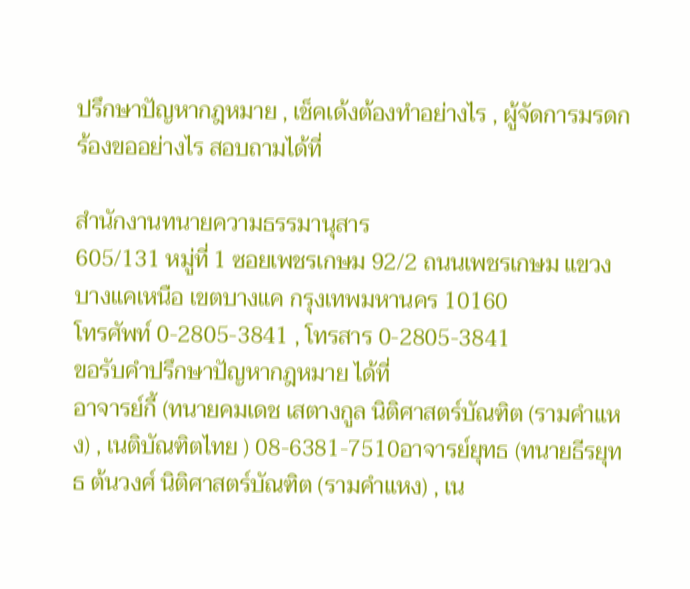ปรึกษาปัญหากฎหมาย , เช็คเด้งต้องทำอย่างไร , ผู้จัดการมรดก ร้องขออย่างไร สอบถามได้ที่

สำนักงานทนายความธรรมานุสาร
605/131 หมู่ที่ 1 ซอยเพชรเกษม 92/2 ถนนเพชรเกษม แขวงบางแคเหนือ เขตบางแค กรุงเทพมหานคร 10160
โทรศัพท์ 0-2805-3841 , โทรสาร 0-2805-3841
ขอรับคำปรึกษาปัญหากฎหมาย ได้ที่
อาจารย์กี้ (ทนายคมเดช เสตางกูล นิติศาสตร์บัณฑิต (รามคำแหง) , เนติบัณฑิตไทย ) 08-6381-7510อาจารย์ยุทธ (ทนายธีรยุทธ ต้นวงศ์ นิติศาสตร์บัณฑิต (รามคำแหง) , เน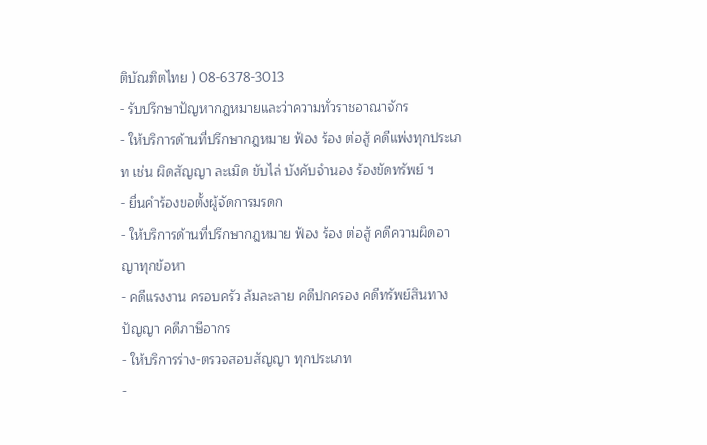ติบัณฑิตไทย ) 08-6378-3013
- รับปรึกษาปัญหากฎหมายและว่าความทั่วราชอาณาจักร
- ให้บริการด้านที่ปรึกษากฎหมาย ฟ้อง ร้อง ต่อสู้ คดีแพ่งทุกประเภท เช่น ผิดสัญญา ละเมิด ขับไล่ บังคับจำนอง ร้องขัดทรัพย์ ฯ
- ยื่นคำร้องขอตั้งผู้จัดการมรดก
- ให้บริการด้านที่ปรึกษากฎหมาย ฟ้อง ร้อง ต่อสู้ คดีความผิดอาญาทุกข้อหา
- คดีแรงงาน ครอบครัว ล้มละลาย คดีปกครอง คดีทรัพย์สินทางปัญญา คดีภาษีอากร
- ให้บริการร่าง-ตรวจสอบสัญญา ทุกประเภท
-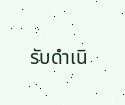รับดำเนิ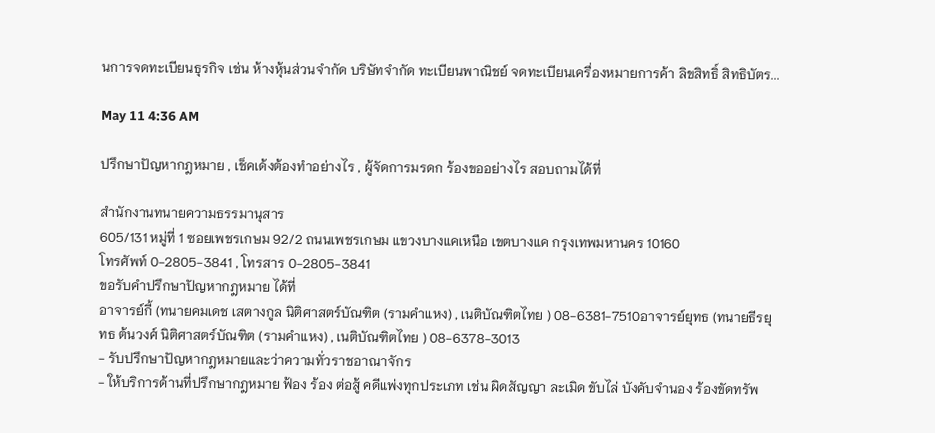นการจดทะเบียนธุรกิจ เช่น ห้างหุ้นส่วนจำกัด บริษัทจำกัด ทะเบียนพาณิชย์ จดทะเบียนเครื่องหมายการค้า ลิขสิทธิ์ สิทธิบัตร...

May 11 4:36 AM

ปรึกษาปัญหากฎหมาย , เช็คเด้งต้องทำอย่างไร , ผู้จัดการมรดก ร้องขออย่างไร สอบถามได้ที่

สำนักงานทนายความธรรมานุสาร
605/131 หมู่ที่ 1 ซอยเพชรเกษม 92/2 ถนนเพชรเกษม แขวงบางแคเหนือ เขตบางแค กรุงเทพมหานคร 10160
โทรศัพท์ 0-2805-3841 , โทรสาร 0-2805-3841
ขอรับคำปรึกษาปัญหากฎหมาย ได้ที่
อาจารย์กี้ (ทนายคมเดช เสตางกูล นิติศาสตร์บัณฑิต (รามคำแหง) , เนติบัณฑิตไทย ) 08-6381-7510อาจารย์ยุทธ (ทนายธีรยุทธ ต้นวงศ์ นิติศาสตร์บัณฑิต (รามคำแหง) , เนติบัณฑิตไทย ) 08-6378-3013
- รับปรึกษาปัญหากฎหมายและว่าความทั่วราชอาณาจักร
- ให้บริการด้านที่ปรึกษากฎหมาย ฟ้อง ร้อง ต่อสู้ คดีแพ่งทุกประเภท เช่น ผิดสัญญา ละเมิด ขับไล่ บังคับจำนอง ร้องขัดทรัพ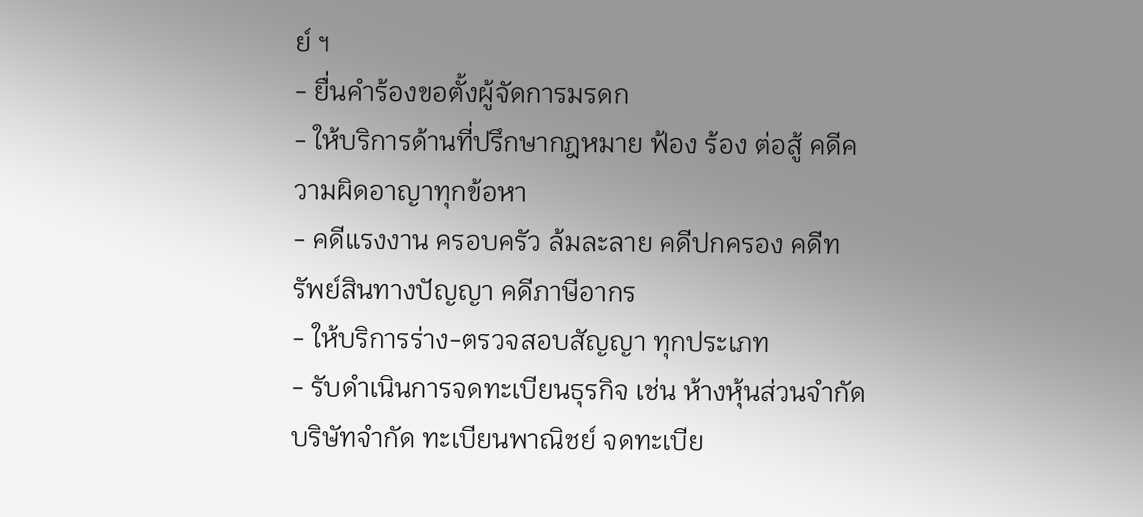ย์ ฯ
- ยื่นคำร้องขอตั้งผู้จัดการมรดก
- ให้บริการด้านที่ปรึกษากฎหมาย ฟ้อง ร้อง ต่อสู้ คดีความผิดอาญาทุกข้อหา
- คดีแรงงาน ครอบครัว ล้มละลาย คดีปกครอง คดีทรัพย์สินทางปัญญา คดีภาษีอากร
- ให้บริการร่าง-ตรวจสอบสัญญา ทุกประเภท
- รับดำเนินการจดทะเบียนธุรกิจ เช่น ห้างหุ้นส่วนจำกัด บริษัทจำกัด ทะเบียนพาณิชย์ จดทะเบีย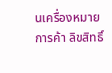นเครื่องหมายการค้า ลิขสิทธิ์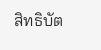สิทธิบัต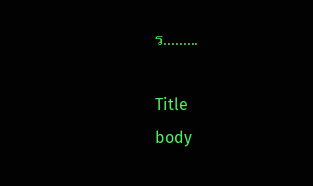ร.........

Title
body